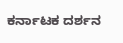ಕರ್ನಾಟಕ ದರ್ಶನ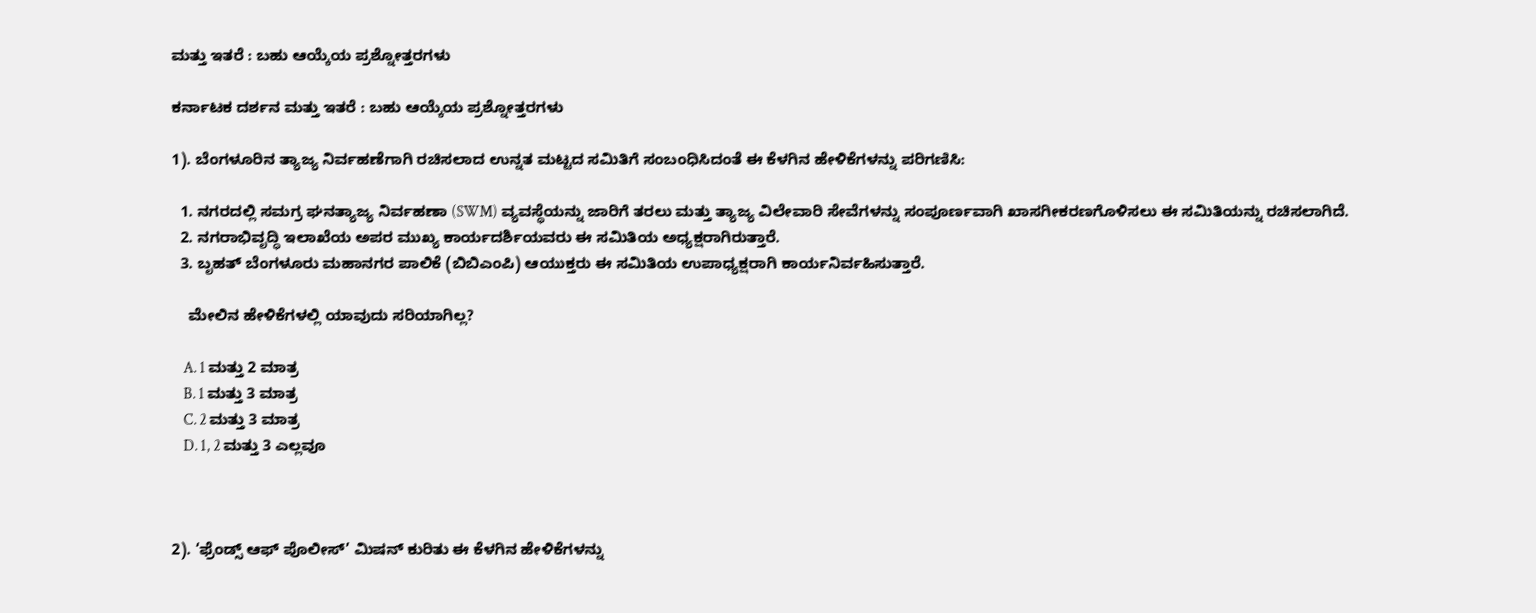ಮತ್ತು ಇತರೆ : ಬಹು ಆಯ್ಕೆಯ ಪ್ರಶ್ನೋತ್ತರಗಳು

ಕರ್ನಾಟಕ ದರ್ಶನ ಮತ್ತು ಇತರೆ : ಬಹು ಆಯ್ಕೆಯ ಪ್ರಶ್ನೋತ್ತರಗಳು

1). ಬೆಂಗಳೂರಿನ ತ್ಯಾಜ್ಯ ನಿರ್ವಹಣೆಗಾಗಿ ರಚಿಸಲಾದ ಉನ್ನತ ಮಟ್ಟದ ಸಮಿತಿಗೆ ಸಂಬಂಧಿಸಿದಂತೆ ಈ ಕೆಳಗಿನ ಹೇಳಿಕೆಗಳನ್ನು ಪರಿಗಣಿಸಿ:

  1. ನಗರದಲ್ಲಿ ಸಮಗ್ರ ಘನತ್ಯಾಜ್ಯ ನಿರ್ವಹಣಾ (SWM) ವ್ಯವಸ್ಥೆಯನ್ನು ಜಾರಿಗೆ ತರಲು ಮತ್ತು ತ್ಯಾಜ್ಯ ವಿಲೇವಾರಿ ಸೇವೆಗಳನ್ನು ಸಂಪೂರ್ಣವಾಗಿ ಖಾಸಗೀಕರಣಗೊಳಿಸಲು ಈ ಸಮಿತಿಯನ್ನು ರಚಿಸಲಾಗಿದೆ.
  2. ನಗರಾಭಿವೃದ್ಧಿ ಇಲಾಖೆಯ ಅಪರ ಮುಖ್ಯ ಕಾರ್ಯದರ್ಶಿಯವರು ಈ ಸಮಿತಿಯ ಅಧ್ಯಕ್ಷರಾಗಿರುತ್ತಾರೆ.
  3. ಬೃಹತ್ ಬೆಂಗಳೂರು ಮಹಾನಗರ ಪಾಲಿಕೆ (ಬಿಬಿಎಂಪಿ) ಆಯುಕ್ತರು ಈ ಸಮಿತಿಯ ಉಪಾಧ್ಯಕ್ಷರಾಗಿ ಕಾರ್ಯನಿರ್ವಹಿಸುತ್ತಾರೆ.

    ಮೇಲಿನ ಹೇಳಿಕೆಗಳಲ್ಲಿ ಯಾವುದು ಸರಿಯಾಗಿಲ್ಲ?

    A. 1 ಮತ್ತು 2 ಮಾತ್ರ
    B. 1 ಮತ್ತು 3 ಮಾತ್ರ
    C. 2 ಮತ್ತು 3 ಮಾತ್ರ
    D. 1, 2 ಮತ್ತು 3 ಎಲ್ಲವೂ



2). ‘ಫ್ರೆಂಡ್ಸ್ ಆಫ್ ಪೊಲೀಸ್’ ಮಿಷನ್ ಕುರಿತು ಈ ಕೆಳಗಿನ ಹೇಳಿಕೆಗಳನ್ನು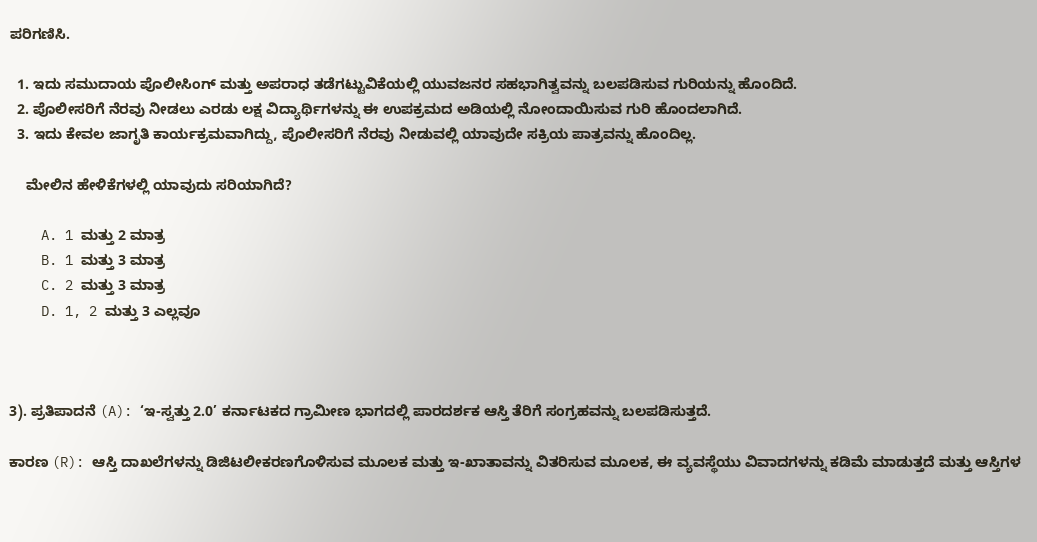ಪರಿಗಣಿಸಿ.

  1. ಇದು ಸಮುದಾಯ ಪೊಲೀಸಿಂಗ್ ಮತ್ತು ಅಪರಾಧ ತಡೆಗಟ್ಟುವಿಕೆಯಲ್ಲಿ ಯುವಜನರ ಸಹಭಾಗಿತ್ವವನ್ನು ಬಲಪಡಿಸುವ ಗುರಿಯನ್ನು ಹೊಂದಿದೆ.
  2. ಪೊಲೀಸರಿಗೆ ನೆರವು ನೀಡಲು ಎರಡು ಲಕ್ಷ ವಿದ್ಯಾರ್ಥಿಗಳನ್ನು ಈ ಉಪಕ್ರಮದ ಅಡಿಯಲ್ಲಿ ನೋಂದಾಯಿಸುವ ಗುರಿ ಹೊಂದಲಾಗಿದೆ.
  3. ಇದು ಕೇವಲ ಜಾಗೃತಿ ಕಾರ್ಯಕ್ರಮವಾಗಿದ್ದು, ಪೊಲೀಸರಿಗೆ ನೆರವು ನೀಡುವಲ್ಲಿ ಯಾವುದೇ ಸಕ್ರಿಯ ಪಾತ್ರವನ್ನು ಹೊಂದಿಲ್ಲ.

    ಮೇಲಿನ ಹೇಳಿಕೆಗಳಲ್ಲಿ ಯಾವುದು ಸರಿಯಾಗಿದೆ?

    A. 1 ಮತ್ತು 2 ಮಾತ್ರ
    B. 1 ಮತ್ತು 3 ಮಾತ್ರ
    C. 2 ಮತ್ತು 3 ಮಾತ್ರ
    D. 1, 2 ಮತ್ತು 3 ಎಲ್ಲವೂ



3). ಪ್ರತಿಪಾದನೆ (A): ‘ಇ-ಸ್ವತ್ತು 2.0’ ಕರ್ನಾಟಕದ ಗ್ರಾಮೀಣ ಭಾಗದಲ್ಲಿ ಪಾರದರ್ಶಕ ಆಸ್ತಿ ತೆರಿಗೆ ಸಂಗ್ರಹವನ್ನು ಬಲಪಡಿಸುತ್ತದೆ.

ಕಾರಣ (R): ಆಸ್ತಿ ದಾಖಲೆಗಳನ್ನು ಡಿಜಿಟಲೀಕರಣಗೊಳಿಸುವ ಮೂಲಕ ಮತ್ತು ಇ-ಖಾತಾವನ್ನು ವಿತರಿಸುವ ಮೂಲಕ, ಈ ವ್ಯವಸ್ಥೆಯು ವಿವಾದಗಳನ್ನು ಕಡಿಮೆ ಮಾಡುತ್ತದೆ ಮತ್ತು ಆಸ್ತಿಗಳ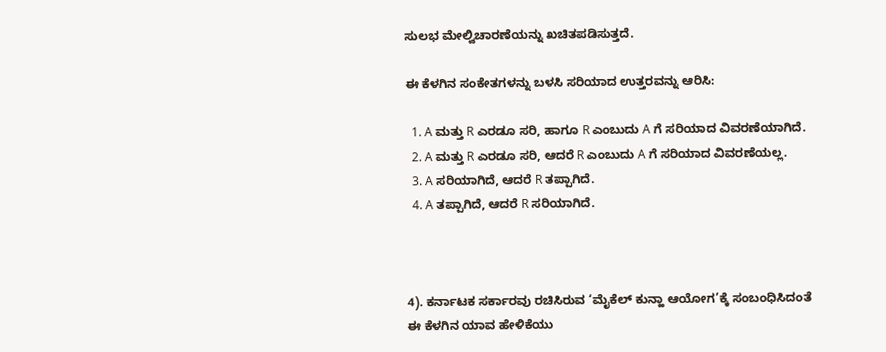ಸುಲಭ ಮೇಲ್ವಿಚಾರಣೆಯನ್ನು ಖಚಿತಪಡಿಸುತ್ತದೆ.

ಈ ಕೆಳಗಿನ ಸಂಕೇತಗಳನ್ನು ಬಳಸಿ ಸರಿಯಾದ ಉತ್ತರವನ್ನು ಆರಿಸಿ:

  1. A ಮತ್ತು R ಎರಡೂ ಸರಿ, ಹಾಗೂ R ಎಂಬುದು A ಗೆ ಸರಿಯಾದ ವಿವರಣೆಯಾಗಿದೆ.
  2. A ಮತ್ತು R ಎರಡೂ ಸರಿ, ಆದರೆ R ಎಂಬುದು A ಗೆ ಸರಿಯಾದ ವಿವರಣೆಯಲ್ಲ.
  3. A ಸರಿಯಾಗಿದೆ, ಆದರೆ R ತಪ್ಪಾಗಿದೆ.
  4. A ತಪ್ಪಾಗಿದೆ, ಆದರೆ R ಸರಿಯಾಗಿದೆ.



4). ಕರ್ನಾಟಕ ಸರ್ಕಾರವು ರಚಿಸಿರುವ ‘ಮೈಕೆಲ್ ಕುನ್ಹಾ ಆಯೋಗ’ಕ್ಕೆ ಸಂಬಂಧಿಸಿದಂತೆ ಈ ಕೆಳಗಿನ ಯಾವ ಹೇಳಿಕೆಯು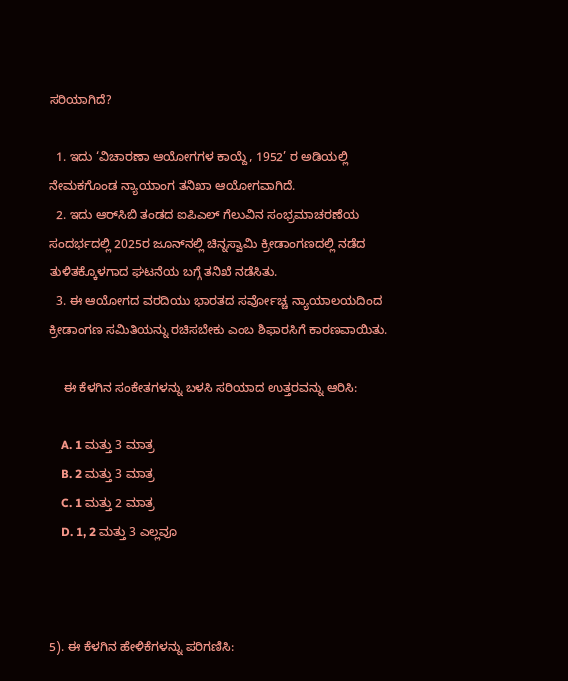ಸರಿಯಾಗಿದೆ?

  1. ಇದು ‘ವಿಚಾರಣಾ ಆಯೋಗಗಳ ಕಾಯ್ದೆ, 1952’ ರ ಅಡಿಯಲ್ಲಿ ನೇಮಕಗೊಂಡ ನ್ಯಾಯಾಂಗ ತನಿಖಾ ಆಯೋಗವಾಗಿದೆ.
  2. ಇದು ಆರ್‌ಸಿಬಿ ತಂಡದ ಐಪಿಎಲ್ ಗೆಲುವಿನ ಸಂಭ್ರಮಾಚರಣೆಯ ಸಂದರ್ಭದಲ್ಲಿ 2025ರ ಜೂನ್‌ನಲ್ಲಿ ಚಿನ್ನಸ್ವಾಮಿ ಕ್ರೀಡಾಂಗಣದಲ್ಲಿ ನಡೆದ ತುಳಿತಕ್ಕೊಳಗಾದ ಘಟನೆಯ ಬಗ್ಗೆ ತನಿಖೆ ನಡೆಸಿತು.
  3. ಈ ಆಯೋಗದ ವರದಿಯು ಭಾರತದ ಸರ್ವೋಚ್ಚ ನ್ಯಾಯಾಲಯದಿಂದ ಕ್ರೀಡಾಂಗಣ ಸಮಿತಿಯನ್ನು ರಚಿಸಬೇಕು ಎಂಬ ಶಿಫಾರಸಿಗೆ ಕಾರಣವಾಯಿತು.

    ಈ ಕೆಳಗಿನ ಸಂಕೇತಗಳನ್ನು ಬಳಸಿ ಸರಿಯಾದ ಉತ್ತರವನ್ನು ಆರಿಸಿ:

    A. 1 ಮತ್ತು 3 ಮಾತ್ರ
    B. 2 ಮತ್ತು 3 ಮಾತ್ರ
    C. 1 ಮತ್ತು 2 ಮಾತ್ರ
    D. 1, 2 ಮತ್ತು 3 ಎಲ್ಲವೂ



5). ಈ ಕೆಳಗಿನ ಹೇಳಿಕೆಗಳನ್ನು ಪರಿಗಣಿಸಿ: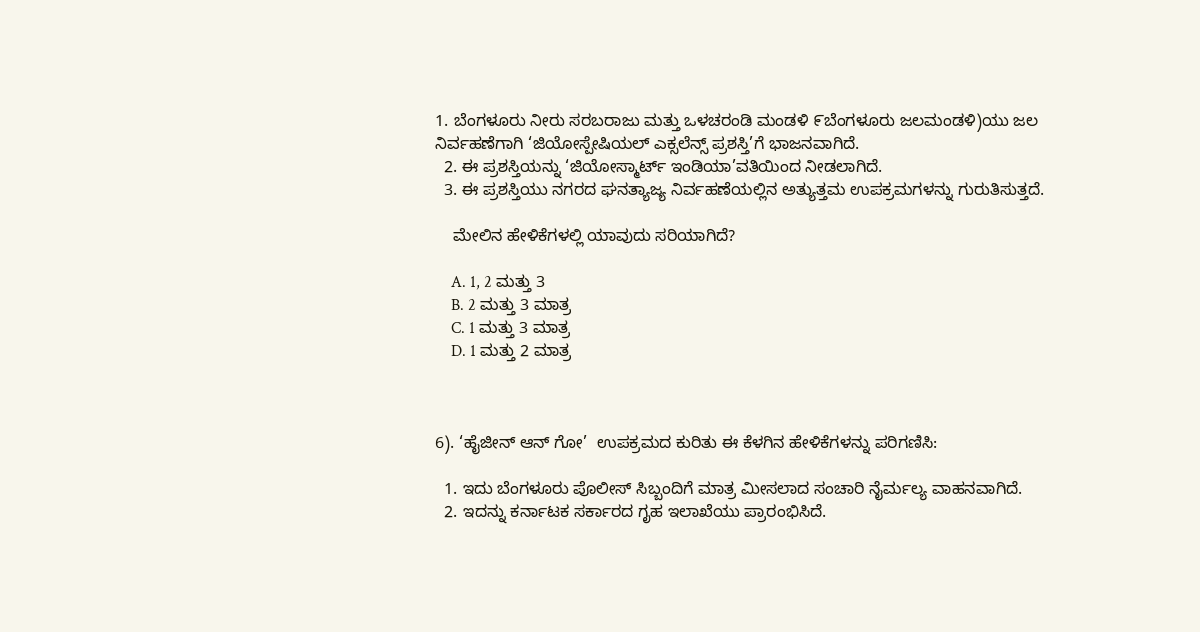1. ಬೆಂಗಳೂರು ನೀರು ಸರಬರಾಜು ಮತ್ತು ಒಳಚರಂಡಿ ಮಂಡಳಿ ೯ಬೆಂಗಳೂರು ಜಲಮಂಡಳಿ)ಯು ಜಲ ನಿರ್ವಹಣೆಗಾಗಿ ‘ಜಿಯೋಸ್ಪೇಷಿಯಲ್ ಎಕ್ಸಲೆನ್ಸ್ ಪ್ರಶಸ್ತಿ’ಗೆ ಭಾಜನವಾಗಿದೆ.
  2. ಈ ಪ್ರಶಸ್ತಿಯನ್ನು ‘ಜಿಯೋಸ್ಮಾರ್ಟ್ ಇಂಡಿಯಾ’ವತಿಯಿಂದ ನೀಡಲಾಗಿದೆ.
  3. ಈ ಪ್ರಶಸ್ತಿಯು ನಗರದ ಘನತ್ಯಾಜ್ಯ ನಿರ್ವಹಣೆಯಲ್ಲಿನ ಅತ್ಯುತ್ತಮ ಉಪಕ್ರಮಗಳನ್ನು ಗುರುತಿಸುತ್ತದೆ.

    ಮೇಲಿನ ಹೇಳಿಕೆಗಳಲ್ಲಿ ಯಾವುದು ಸರಿಯಾಗಿದೆ?

    A. 1, 2 ಮತ್ತು 3
    B. 2 ಮತ್ತು 3 ಮಾತ್ರ
    C. 1 ಮತ್ತು 3 ಮಾತ್ರ
    D. 1 ಮತ್ತು 2 ಮಾತ್ರ



6). ‘ಹೈಜೀನ್ ಆನ್ ಗೋ’  ಉಪಕ್ರಮದ ಕುರಿತು ಈ ಕೆಳಗಿನ ಹೇಳಿಕೆಗಳನ್ನು ಪರಿಗಣಿಸಿ:

  1. ಇದು ಬೆಂಗಳೂರು ಪೊಲೀಸ್ ಸಿಬ್ಬಂದಿಗೆ ಮಾತ್ರ ಮೀಸಲಾದ ಸಂಚಾರಿ ನೈರ್ಮಲ್ಯ ವಾಹನವಾಗಿದೆ.
  2. ಇದನ್ನು ಕರ್ನಾಟಕ ಸರ್ಕಾರದ ಗೃಹ ಇಲಾಖೆಯು ಪ್ರಾರಂಭಿಸಿದೆ.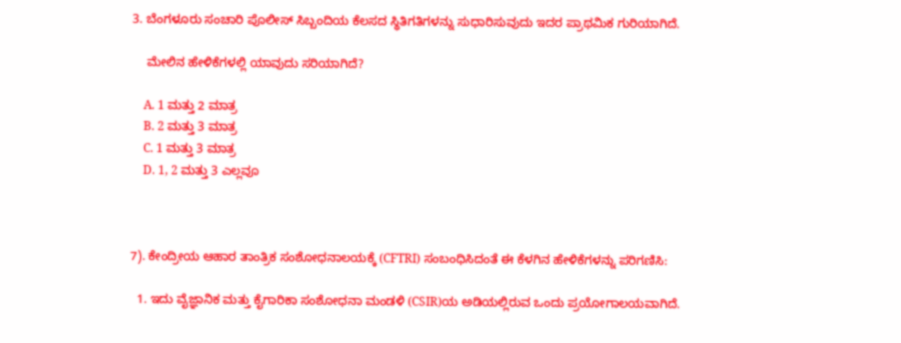3. ಬೆಂಗಳೂರು ಸಂಚಾರಿ ಪೊಲೀಸ್ ಸಿಬ್ಬಂದಿಯ ಕೆಲಸದ ಸ್ಥಿತಿಗತಿಗಳನ್ನು ಸುಧಾರಿಸುವುದು ಇದರ ಪ್ರಾಥಮಿಕ ಗುರಿಯಾಗಿದೆ.

    ಮೇಲಿನ ಹೇಳಿಕೆಗಳಲ್ಲಿ ಯಾವುದು ಸರಿಯಾಗಿದೆ?

    A. 1 ಮತ್ತು 2 ಮಾತ್ರ
    B. 2 ಮತ್ತು 3 ಮಾತ್ರ
    C. 1 ಮತ್ತು 3 ಮಾತ್ರ
    D. 1, 2 ಮತ್ತು 3 ಎಲ್ಲವೂ



7). ಕೇಂದ್ರೀಯ ಆಹಾರ ತಾಂತ್ರಿಕ ಸಂಶೋಧನಾಲಯಕ್ಕೆ (CFTRI) ಸಂಬಂಧಿಸಿದಂತೆ ಈ ಕೆಳಗಿನ ಹೇಳಿಕೆಗಳನ್ನು ಪರಿಗಣಿಸಿ:

  1. ಇದು ವೈಜ್ಞಾನಿಕ ಮತ್ತು ಕೈಗಾರಿಕಾ ಸಂಶೋಧನಾ ಮಂಡಳಿ (CSIR)ಯ ಅಡಿಯಲ್ಲಿರುವ ಒಂದು ಪ್ರಯೋಗಾಲಯವಾಗಿದೆ.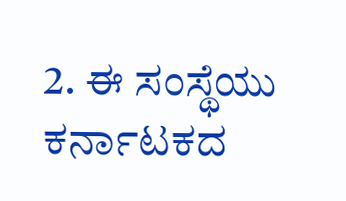2. ಈ ಸಂಸ್ಥೆಯು ಕರ್ನಾಟಕದ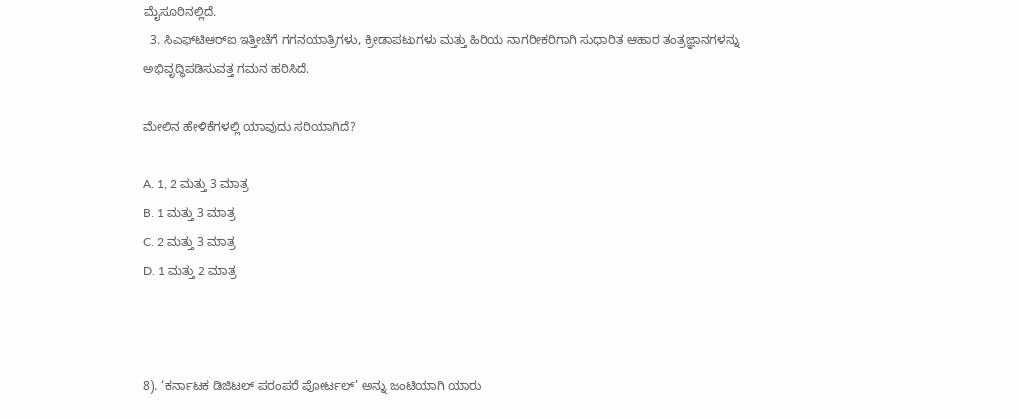ಮೈಸೂರಿನಲ್ಲಿದೆ.
  3. ಸಿಎಫ್‌ಟಿಆರ್‌ಐ ಇತ್ತೀಚೆಗೆ ಗಗನಯಾತ್ರಿಗಳು, ಕ್ರೀಡಾಪಟುಗಳು ಮತ್ತು ಹಿರಿಯ ನಾಗರೀಕರಿಗಾಗಿ ಸುಧಾರಿತ ಆಹಾರ ತಂತ್ರಜ್ಞಾನಗಳನ್ನು ಅಭಿವೃದ್ಧಿಪಡಿಸುವತ್ತ ಗಮನ ಹರಿಸಿದೆ.

ಮೇಲಿನ ಹೇಳಿಕೆಗಳಲ್ಲಿ ಯಾವುದು ಸರಿಯಾಗಿದೆ?

A. 1, 2 ಮತ್ತು 3 ಮಾತ್ರ
B. 1 ಮತ್ತು 3 ಮಾತ್ರ
C. 2 ಮತ್ತು 3 ಮಾತ್ರ
D. 1 ಮತ್ತು 2 ಮಾತ್ರ



8). ‘ಕರ್ನಾಟಕ ಡಿಜಿಟಲ್ ಪರಂಪರೆ ಪೋರ್ಟಲ್’ ಅನ್ನು ಜಂಟಿಯಾಗಿ ಯಾರು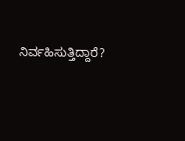ನಿರ್ವಹಿಸುತ್ತಿದ್ದಾರೆ?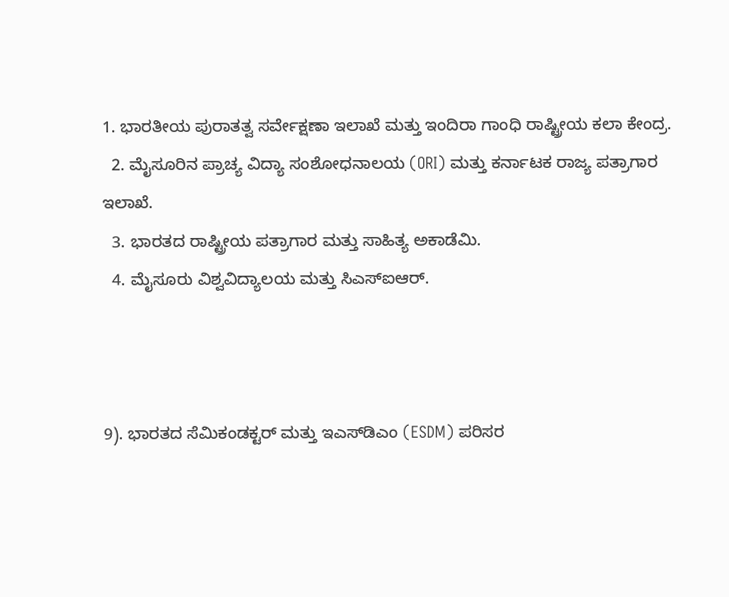1. ಭಾರತೀಯ ಪುರಾತತ್ವ ಸರ್ವೇಕ್ಷಣಾ ಇಲಾಖೆ ಮತ್ತು ಇಂದಿರಾ ಗಾಂಧಿ ರಾಷ್ಟ್ರೀಯ ಕಲಾ ಕೇಂದ್ರ.
  2. ಮೈಸೂರಿನ ಪ್ರಾಚ್ಯ ವಿದ್ಯಾ ಸಂಶೋಧನಾಲಯ (ORI) ಮತ್ತು ಕರ್ನಾಟಕ ರಾಜ್ಯ ಪತ್ರಾಗಾರ ಇಲಾಖೆ.
  3. ಭಾರತದ ರಾಷ್ಟ್ರೀಯ ಪತ್ರಾಗಾರ ಮತ್ತು ಸಾಹಿತ್ಯ ಅಕಾಡೆಮಿ.
  4. ಮೈಸೂರು ವಿಶ್ವವಿದ್ಯಾಲಯ ಮತ್ತು ಸಿಎಸ್ಐಆರ್.



9). ಭಾರತದ ಸೆಮಿಕಂಡಕ್ಟರ್ ಮತ್ತು ಇಎಸ್‌ಡಿಎಂ (ESDM) ಪರಿಸರ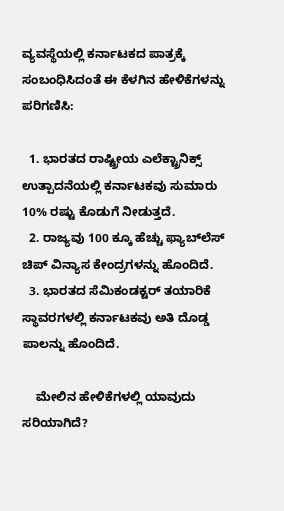ವ್ಯವಸ್ಥೆಯಲ್ಲಿ ಕರ್ನಾಟಕದ ಪಾತ್ರಕ್ಕೆ ಸಂಬಂಧಿಸಿದಂತೆ ಈ ಕೆಳಗಿನ ಹೇಳಿಕೆಗಳನ್ನು ಪರಿಗಣಿಸಿ:

  1. ಭಾರತದ ರಾಷ್ಟ್ರೀಯ ಎಲೆಕ್ಟ್ರಾನಿಕ್ಸ್ ಉತ್ಪಾದನೆಯಲ್ಲಿ ಕರ್ನಾಟಕವು ಸುಮಾರು 10% ರಷ್ಟು ಕೊಡುಗೆ ನೀಡುತ್ತದೆ.
  2. ರಾಜ್ಯವು 100 ಕ್ಕೂ ಹೆಚ್ಚು ಫ್ಯಾಬ್‌ಲೆಸ್ ಚಿಪ್ ವಿನ್ಯಾಸ ಕೇಂದ್ರಗಳನ್ನು ಹೊಂದಿದೆ.
  3. ಭಾರತದ ಸೆಮಿಕಂಡಕ್ಟರ್ ತಯಾರಿಕೆ ಸ್ಥಾವರಗಳಲ್ಲಿ ಕರ್ನಾಟಕವು ಅತಿ ದೊಡ್ಡ ಪಾಲನ್ನು ಹೊಂದಿದೆ.

    ಮೇಲಿನ ಹೇಳಿಕೆಗಳಲ್ಲಿ ಯಾವುದು ಸರಿಯಾಗಿದೆ?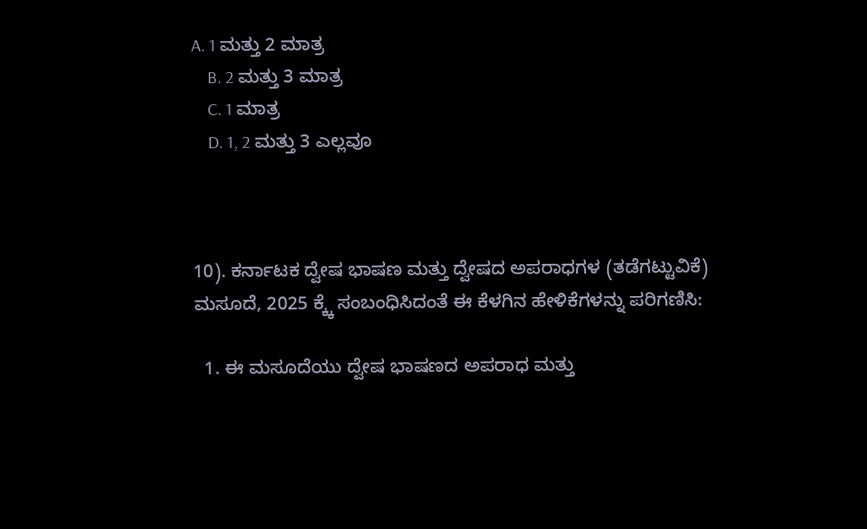A. 1 ಮತ್ತು 2 ಮಾತ್ರ
    B. 2 ಮತ್ತು 3 ಮಾತ್ರ
    C. 1 ಮಾತ್ರ
    D. 1, 2 ಮತ್ತು 3 ಎಲ್ಲವೂ



10). ಕರ್ನಾಟಕ ದ್ವೇಷ ಭಾಷಣ ಮತ್ತು ದ್ವೇಷದ ಅಪರಾಧಗಳ (ತಡೆಗಟ್ಟುವಿಕೆ) ಮಸೂದೆ, 2025 ಕ್ಕ್ಕೆ ಸಂಬಂಧಿಸಿದಂತೆ ಈ ಕೆಳಗಿನ ಹೇಳಿಕೆಗಳನ್ನು ಪರಿಗಣಿಸಿ:

  1. ಈ ಮಸೂದೆಯು ದ್ವೇಷ ಭಾಷಣದ ಅಪರಾಧ ಮತ್ತು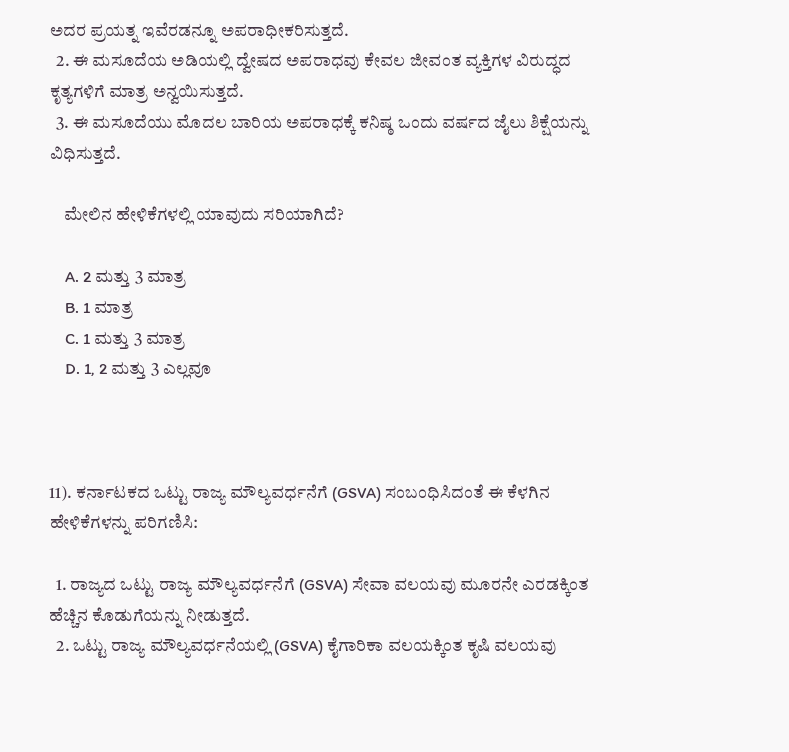ಅದರ ಪ್ರಯತ್ನ ಇವೆರಡನ್ನೂ ಅಪರಾಧೀಕರಿಸುತ್ತದೆ.
  2. ಈ ಮಸೂದೆಯ ಅಡಿಯಲ್ಲಿ ದ್ವೇಷದ ಅಪರಾಧವು ಕೇವಲ ಜೀವಂತ ವ್ಯಕ್ತಿಗಳ ವಿರುದ್ಧದ ಕೃತ್ಯಗಳಿಗೆ ಮಾತ್ರ ಅನ್ವಯಿಸುತ್ತದೆ.
  3. ಈ ಮಸೂದೆಯು ಮೊದಲ ಬಾರಿಯ ಅಪರಾಧಕ್ಕೆ ಕನಿಷ್ಠ ಒಂದು ವರ್ಷದ ಜೈಲು ಶಿಕ್ಷೆಯನ್ನು ವಿಧಿಸುತ್ತದೆ.

    ಮೇಲಿನ ಹೇಳಿಕೆಗಳಲ್ಲಿ ಯಾವುದು ಸರಿಯಾಗಿದೆ?

    A. 2 ಮತ್ತು 3 ಮಾತ್ರ
    B. 1 ಮಾತ್ರ
    C. 1 ಮತ್ತು 3 ಮಾತ್ರ
    D. 1, 2 ಮತ್ತು 3 ಎಲ್ಲವೂ



11). ಕರ್ನಾಟಕದ ಒಟ್ಟು ರಾಜ್ಯ ಮೌಲ್ಯವರ್ಧನೆಗೆ (GSVA) ಸಂಬಂಧಿಸಿದಂತೆ ಈ ಕೆಳಗಿನ ಹೇಳಿಕೆಗಳನ್ನು ಪರಿಗಣಿಸಿ:

  1. ರಾಜ್ಯದ ಒಟ್ಟು ರಾಜ್ಯ ಮೌಲ್ಯವರ್ಧನೆಗೆ (GSVA) ಸೇವಾ ವಲಯವು ಮೂರನೇ ಎರಡಕ್ಕಿಂತ ಹೆಚ್ಚಿನ ಕೊಡುಗೆಯನ್ನು ನೀಡುತ್ತದೆ.
  2. ಒಟ್ಟು ರಾಜ್ಯ ಮೌಲ್ಯವರ್ಧನೆಯಲ್ಲಿ (GSVA) ಕೈಗಾರಿಕಾ ವಲಯಕ್ಕಿಂತ ಕೃಷಿ ವಲಯವು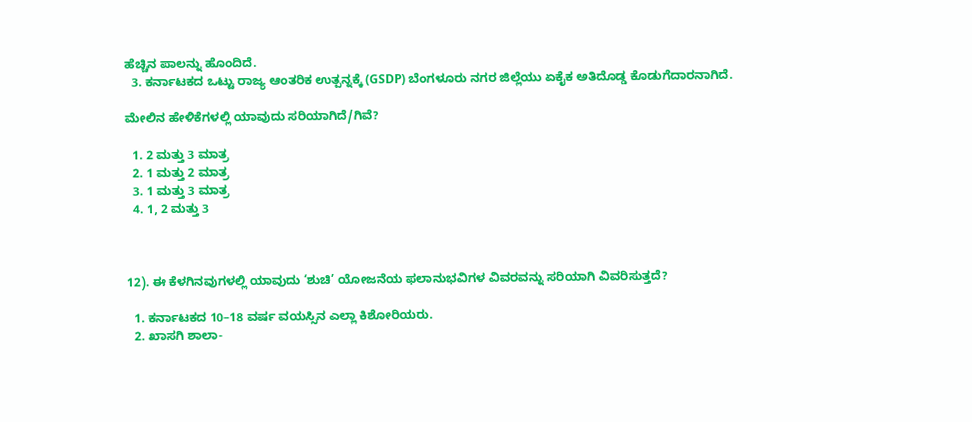ಹೆಚ್ಚಿನ ಪಾಲನ್ನು ಹೊಂದಿದೆ.
  3. ಕರ್ನಾಟಕದ ಒಟ್ಟು ರಾಜ್ಯ ಆಂತರಿಕ ಉತ್ಪನ್ನಕ್ಕೆ (GSDP) ಬೆಂಗಳೂರು ನಗರ ಜಿಲ್ಲೆಯು ಏಕೈಕ ಅತಿದೊಡ್ಡ ಕೊಡುಗೆದಾರನಾಗಿದೆ.

ಮೇಲಿನ ಹೇಳಿಕೆಗಳಲ್ಲಿ ಯಾವುದು ಸರಿಯಾಗಿದೆ/ಗಿವೆ?

  1. 2 ಮತ್ತು 3 ಮಾತ್ರ
  2. 1 ಮತ್ತು 2 ಮಾತ್ರ
  3. 1 ಮತ್ತು 3 ಮಾತ್ರ
  4. 1, 2 ಮತ್ತು 3



12). ಈ ಕೆಳಗಿನವುಗಳಲ್ಲಿ ಯಾವುದು ‘ಶುಚಿ’ ಯೋಜನೆಯ ಫಲಾನುಭವಿಗಳ ವಿವರವನ್ನು ಸರಿಯಾಗಿ ವಿವರಿಸುತ್ತದೆ?

  1. ಕರ್ನಾಟಕದ 10–18 ವರ್ಷ ವಯಸ್ಸಿನ ಎಲ್ಲಾ ಕಿಶೋರಿಯರು.
  2. ಖಾಸಗಿ ಶಾಲಾ-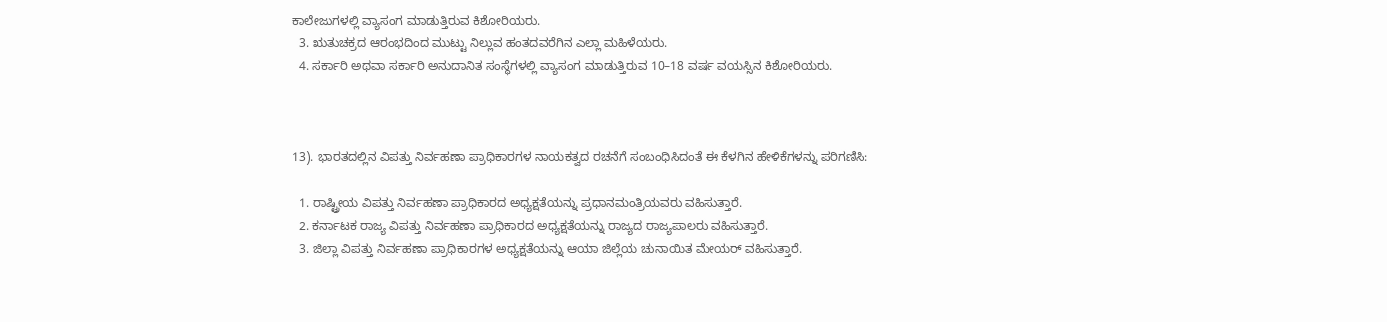ಕಾಲೇಜುಗಳಲ್ಲಿ ವ್ಯಾಸಂಗ ಮಾಡುತ್ತಿರುವ ಕಿಶೋರಿಯರು.
  3. ಋತುಚಕ್ರದ ಆರಂಭದಿಂದ ಮುಟ್ಟು ನಿಲ್ಲುವ ಹಂತದವರೆಗಿನ ಎಲ್ಲಾ ಮಹಿಳೆಯರು.
  4. ಸರ್ಕಾರಿ ಅಥವಾ ಸರ್ಕಾರಿ ಅನುದಾನಿತ ಸಂಸ್ಥೆಗಳಲ್ಲಿ ವ್ಯಾಸಂಗ ಮಾಡುತ್ತಿರುವ 10–18 ವರ್ಷ ವಯಸ್ಸಿನ ಕಿಶೋರಿಯರು.



13). ಭಾರತದಲ್ಲಿನ ವಿಪತ್ತು ನಿರ್ವಹಣಾ ಪ್ರಾಧಿಕಾರಗಳ ನಾಯಕತ್ವದ ರಚನೆಗೆ ಸಂಬಂಧಿಸಿದಂತೆ ಈ ಕೆಳಗಿನ ಹೇಳಿಕೆಗಳನ್ನು ಪರಿಗಣಿಸಿ:

  1. ರಾಷ್ಟ್ರೀಯ ವಿಪತ್ತು ನಿರ್ವಹಣಾ ಪ್ರಾಧಿಕಾರದ ಅಧ್ಯಕ್ಷತೆಯನ್ನು ಪ್ರಧಾನಮಂತ್ರಿಯವರು ವಹಿಸುತ್ತಾರೆ.
  2. ಕರ್ನಾಟಕ ರಾಜ್ಯ ವಿಪತ್ತು ನಿರ್ವಹಣಾ ಪ್ರಾಧಿಕಾರದ ಅಧ್ಯಕ್ಷತೆಯನ್ನು ರಾಜ್ಯದ ರಾಜ್ಯಪಾಲರು ವಹಿಸುತ್ತಾರೆ.
  3. ಜಿಲ್ಲಾ ವಿಪತ್ತು ನಿರ್ವಹಣಾ ಪ್ರಾಧಿಕಾರಗಳ ಅಧ್ಯಕ್ಷತೆಯನ್ನು ಆಯಾ ಜಿಲ್ಲೆಯ ಚುನಾಯಿತ ಮೇಯರ್ ವಹಿಸುತ್ತಾರೆ.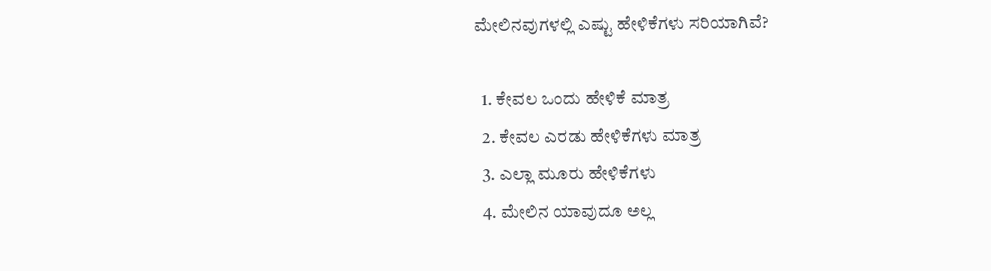ಮೇಲಿನವುಗಳಲ್ಲಿ ಎಷ್ಟು ಹೇಳಿಕೆಗಳು ಸರಿಯಾಗಿವೆ?

  1. ಕೇವಲ ಒಂದು ಹೇಳಿಕೆ ಮಾತ್ರ
  2. ಕೇವಲ ಎರಡು ಹೇಳಿಕೆಗಳು ಮಾತ್ರ
  3. ಎಲ್ಲಾ ಮೂರು ಹೇಳಿಕೆಗಳು
  4. ಮೇಲಿನ ಯಾವುದೂ ಅಲ್ಲ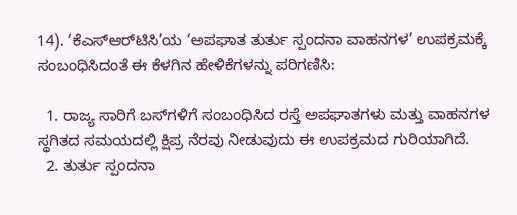14). ‘ಕೆಎಸ್‌ಆರ್‌ಟಿಸಿ’ಯ ‘ಅಪಘಾತ ತುರ್ತು ಸ್ಪಂದನಾ ವಾಹನಗಳ’ ಉಪಕ್ರಮಕ್ಕೆ ಸಂಬಂಧಿಸಿದಂತೆ ಈ ಕೆಳಗಿನ ಹೇಳಿಕೆಗಳನ್ನು ಪರಿಗಣಿಸಿ:

  1. ರಾಜ್ಯ ಸಾರಿಗೆ ಬಸ್‌ಗಳಿಗೆ ಸಂಬಂಧಿಸಿದ ರಸ್ತೆ ಅಪಘಾತಗಳು ಮತ್ತು ವಾಹನಗಳ ಸ್ಥಗಿತದ ಸಮಯದಲ್ಲಿ ಕ್ಷಿಪ್ರ ನೆರವು ನೀಡುವುದು ಈ ಉಪಕ್ರಮದ ಗುರಿಯಾಗಿದೆ.
  2. ತುರ್ತು ಸ್ಪಂದನಾ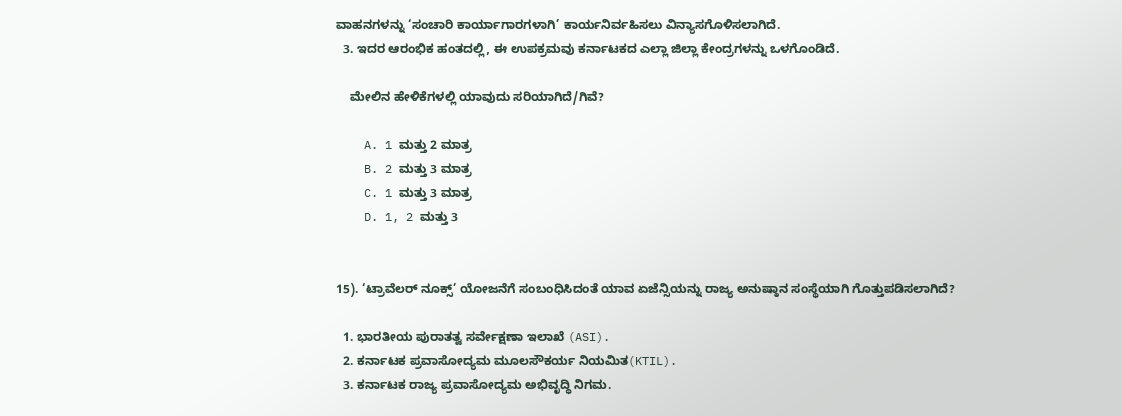ವಾಹನಗಳನ್ನು ‘ಸಂಚಾರಿ ಕಾರ್ಯಾಗಾರಗಳಾಗಿ’ ಕಾರ್ಯನಿರ್ವಹಿಸಲು ವಿನ್ಯಾಸಗೊಳಿಸಲಾಗಿದೆ.
  3. ಇದರ ಆರಂಭಿಕ ಹಂತದಲ್ಲಿ, ಈ ಉಪಕ್ರಮವು ಕರ್ನಾಟಕದ ಎಲ್ಲಾ ಜಿಲ್ಲಾ ಕೇಂದ್ರಗಳನ್ನು ಒಳಗೊಂಡಿದೆ.

    ಮೇಲಿನ ಹೇಳಿಕೆಗಳಲ್ಲಿ ಯಾವುದು ಸರಿಯಾಗಿದೆ/ಗಿವೆ?

    A. 1 ಮತ್ತು 2 ಮಾತ್ರ
    B. 2 ಮತ್ತು 3 ಮಾತ್ರ
    C. 1 ಮತ್ತು 3 ಮಾತ್ರ
    D. 1, 2 ಮತ್ತು 3


15). ‘ಟ್ರಾವೆಲರ್ ನೂಕ್ಸ್’ ಯೋಜನೆಗೆ ಸಂಬಂಧಿಸಿದಂತೆ ಯಾವ ಏಜೆನ್ಸಿಯನ್ನು ರಾಜ್ಯ ಅನುಷ್ಠಾನ ಸಂಸ್ಥೆಯಾಗಿ ಗೊತ್ತುಪಡಿಸಲಾಗಿದೆ?

  1. ಭಾರತೀಯ ಪುರಾತತ್ವ ಸರ್ವೇಕ್ಷಣಾ ಇಲಾಖೆ (ASI).
  2. ಕರ್ನಾಟಕ ಪ್ರವಾಸೋದ್ಯಮ ಮೂಲಸೌಕರ್ಯ ನಿಯಮಿತ(KTIL).
  3. ಕರ್ನಾಟಕ ರಾಜ್ಯ ಪ್ರವಾಸೋದ್ಯಮ ಅಭಿವೃದ್ಧಿ ನಿಗಮ.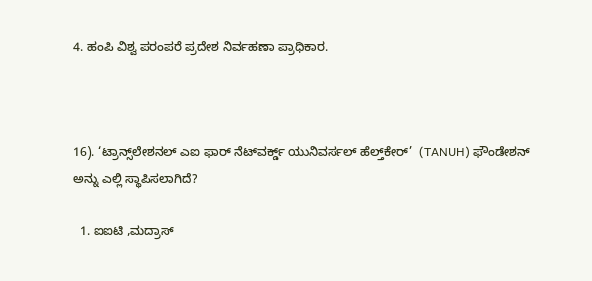4. ಹಂಪಿ ವಿಶ್ವ ಪರಂಪರೆ ಪ್ರದೇಶ ನಿರ್ವಹಣಾ ಪ್ರಾಧಿಕಾರ.



16). ‘ಟ್ರಾನ್ಸ್‌ಲೇಶನಲ್ ಎಐ ಫಾರ್ ನೆಟ್‌ವರ್ಕ್ಡ್ ಯುನಿವರ್ಸಲ್ ಹೆಲ್ತ್‌ಕೇರ್’  (TANUH) ಫೌಂಡೇಶನ್ ಅನ್ನು ಎಲ್ಲಿ ಸ್ಥಾಪಿಸಲಾಗಿದೆ?

  1. ಐಐಟಿ ,ಮದ್ರಾಸ್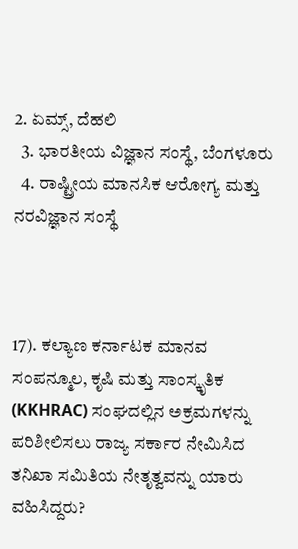2. ಏಮ್ಸ್, ದೆಹಲಿ
  3. ಭಾರತೀಯ ವಿಜ್ಞಾನ ಸಂಸ್ಥೆ, ಬೆಂಗಳೂರು
  4. ರಾಷ್ಟ್ರೀಯ ಮಾನಸಿಕ ಆರೋಗ್ಯ ಮತ್ತು ನರವಿಜ್ಞಾನ ಸಂಸ್ಥೆ



17). ಕಲ್ಯಾಣ ಕರ್ನಾಟಕ ಮಾನವ ಸಂಪನ್ಮೂಲ, ಕೃಷಿ ಮತ್ತು ಸಾಂಸ್ಕೃತಿಕ (KKHRAC) ಸಂಘದಲ್ಲಿನ ಅಕ್ರಮಗಳನ್ನು ಪರಿಶೀಲಿಸಲು ರಾಜ್ಯ ಸರ್ಕಾರ ನೇಮಿಸಿದ ತನಿಖಾ ಸಮಿತಿಯ ನೇತೃತ್ವವನ್ನು ಯಾರು ವಹಿಸಿದ್ದರು?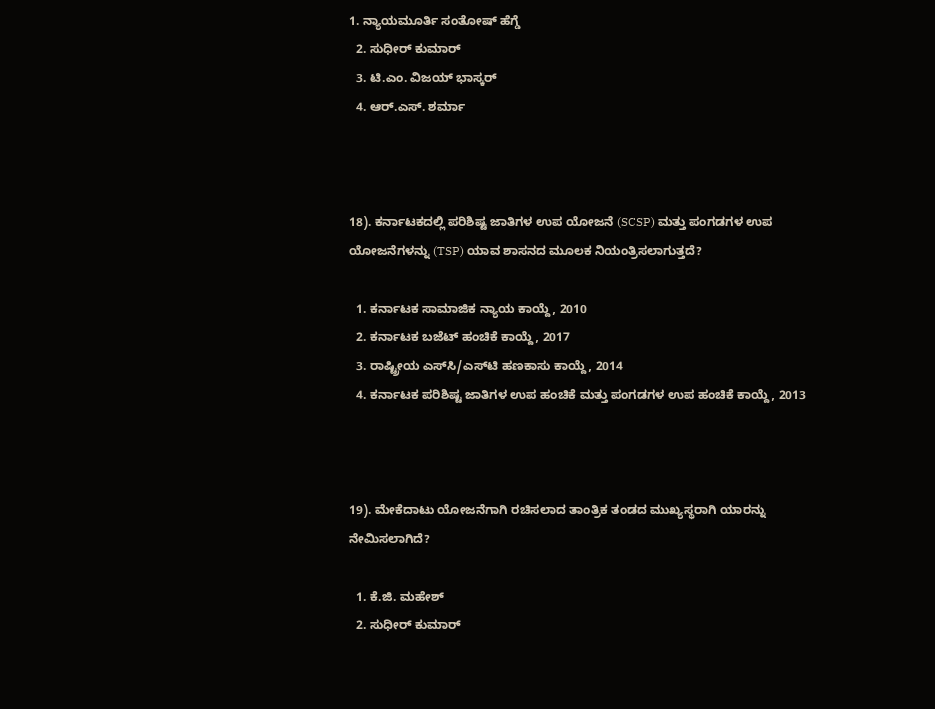1. ನ್ಯಾಯಮೂರ್ತಿ ಸಂತೋಷ್ ಹೆಗ್ಡೆ
  2. ಸುಧೀರ್ ಕುಮಾರ್
  3. ಟಿ.ಎಂ. ವಿಜಯ್ ಭಾಸ್ಕರ್
  4. ಆರ್.ಎಸ್. ಶರ್ಮಾ



18). ಕರ್ನಾಟಕದಲ್ಲಿ ಪರಿಶಿಷ್ಟ ಜಾತಿಗಳ ಉಪ ಯೋಜನೆ (SCSP) ಮತ್ತು ಪಂಗಡಗಳ ಉಪ ಯೋಜನೆಗಳನ್ನು (TSP) ಯಾವ ಶಾಸನದ ಮೂಲಕ ನಿಯಂತ್ರಿಸಲಾಗುತ್ತದೆ?

  1. ಕರ್ನಾಟಕ ಸಾಮಾಜಿಕ ನ್ಯಾಯ ಕಾಯ್ದೆ, 2010
  2. ಕರ್ನಾಟಕ ಬಜೆಟ್ ಹಂಚಿಕೆ ಕಾಯ್ದೆ, 2017
  3. ರಾಷ್ಟ್ರೀಯ ಎಸ್‌ಸಿ/ಎಸ್‌ಟಿ ಹಣಕಾಸು ಕಾಯ್ದೆ, 2014
  4. ಕರ್ನಾಟಕ ಪರಿಶಿಷ್ಟ ಜಾತಿಗಳ ಉಪ ಹಂಚಿಕೆ ಮತ್ತು ಪಂಗಡಗಳ ಉಪ ಹಂಚಿಕೆ ಕಾಯ್ದೆ, 2013



19). ಮೇಕೆದಾಟು ಯೋಜನೆಗಾಗಿ ರಚಿಸಲಾದ ತಾಂತ್ರಿಕ ತಂಡದ ಮುಖ್ಯಸ್ಥರಾಗಿ ಯಾರನ್ನು ನೇಮಿಸಲಾಗಿದೆ?

  1. ಕೆ.ಜಿ. ಮಹೇಶ್
  2. ಸುಧೀರ್ ಕುಮಾರ್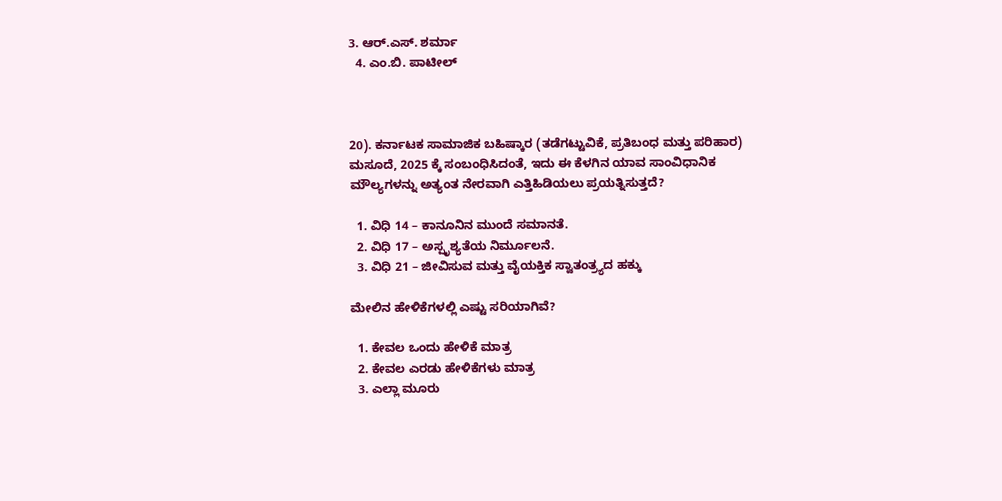3. ಆರ್.ಎಸ್. ಶರ್ಮಾ
  4. ಎಂ.ಬಿ. ಪಾಟೀಲ್



20). ಕರ್ನಾಟಕ ಸಾಮಾಜಿಕ ಬಹಿಷ್ಕಾರ (ತಡೆಗಟ್ಟುವಿಕೆ, ಪ್ರತಿಬಂಧ ಮತ್ತು ಪರಿಹಾರ) ಮಸೂದೆ, 2025 ಕ್ಕೆ ಸಂಬಂಧಿಸಿದಂತೆ, ಇದು ಈ ಕೆಳಗಿನ ಯಾವ ಸಾಂವಿಧಾನಿಕ ಮೌಲ್ಯಗಳನ್ನು ಅತ್ಯಂತ ನೇರವಾಗಿ ಎತ್ತಿಹಿಡಿಯಲು ಪ್ರಯತ್ನಿಸುತ್ತದೆ?

  1. ವಿಧಿ 14 – ಕಾನೂನಿನ ಮುಂದೆ ಸಮಾನತೆ.
  2. ವಿಧಿ 17 – ಅಸ್ಪೃಶ್ಯತೆಯ ನಿರ್ಮೂಲನೆ.
  3. ವಿಧಿ 21 – ಜೀವಿಸುವ ಮತ್ತು ವೈಯಕ್ತಿಕ ಸ್ವಾತಂತ್ರ್ಯದ ಹಕ್ಕು

ಮೇಲಿನ ಹೇಳಿಕೆಗಳಲ್ಲಿ ಎಷ್ಟು ಸರಿಯಾಗಿವೆ?

  1. ಕೇವಲ ಒಂದು ಹೇಳಿಕೆ ಮಾತ್ರ
  2. ಕೇವಲ ಎರಡು ಹೇಳಿಕೆಗಳು ಮಾತ್ರ
  3. ಎಲ್ಲಾ ಮೂರು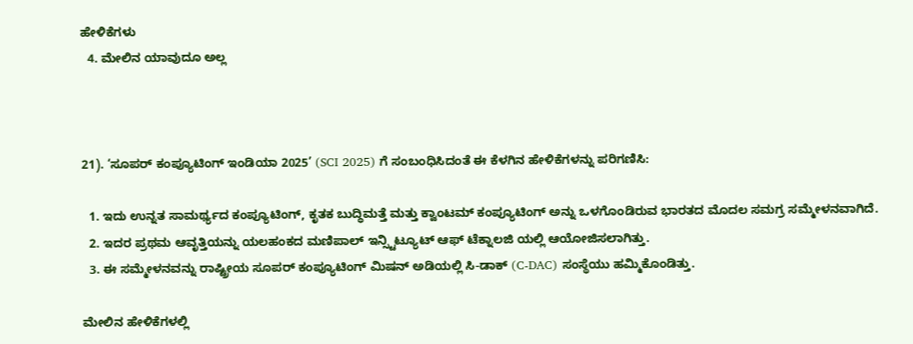ಹೇಳಿಕೆಗಳು
  4. ಮೇಲಿನ ಯಾವುದೂ ಅಲ್ಲ



21). ‘ಸೂಪರ್ ಕಂಪ್ಯೂಟಿಂಗ್ ಇಂಡಿಯಾ 2025’ (SCI 2025) ಗೆ ಸಂಬಂಧಿಸಿದಂತೆ ಈ ಕೆಳಗಿನ ಹೇಳಿಕೆಗಳನ್ನು ಪರಿಗಣಿಸಿ:

  1. ಇದು ಉನ್ನತ ಸಾಮರ್ಥ್ಯದ ಕಂಪ್ಯೂಟಿಂಗ್, ಕೃತಕ ಬುದ್ಧಿಮತ್ತೆ ಮತ್ತು ಕ್ವಾಂಟಮ್ ಕಂಪ್ಯೂಟಿಂಗ್ ಅನ್ನು ಒಳಗೊಂಡಿರುವ ಭಾರತದ ಮೊದಲ ಸಮಗ್ರ ಸಮ್ಮೇಳನವಾಗಿದೆ.
  2. ಇದರ ಪ್ರಥಮ ಆವೃತ್ತಿಯನ್ನು ಯಲಹಂಕದ ಮಣಿಪಾಲ್ ಇನ್ಸ್ಟಿಟ್ಯೂಟ್ ಆಫ್ ಟೆಕ್ನಾಲಜಿ ಯಲ್ಲಿ ಆಯೋಜಿಸಲಾಗಿತ್ತು.
  3. ಈ ಸಮ್ಮೇಳನವನ್ನು ರಾಷ್ಟ್ರೀಯ ಸೂಪರ್ ಕಂಪ್ಯೂಟಿಂಗ್ ಮಿಷನ್ ಅಡಿಯಲ್ಲಿ ಸಿ-ಡಾಕ್ (C-DAC) ಸಂಸ್ಥೆಯು ಹಮ್ಮಿಕೊಂಡಿತ್ತು.

ಮೇಲಿನ ಹೇಳಿಕೆಗಳಲ್ಲಿ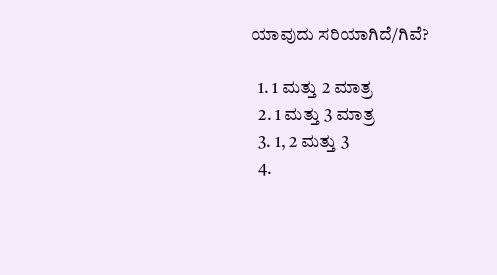ಯಾವುದು ಸರಿಯಾಗಿದೆ/ಗಿವೆ?

  1. 1 ಮತ್ತು 2 ಮಾತ್ರ
  2. 1 ಮತ್ತು 3 ಮಾತ್ರ
  3. 1, 2 ಮತ್ತು 3
  4.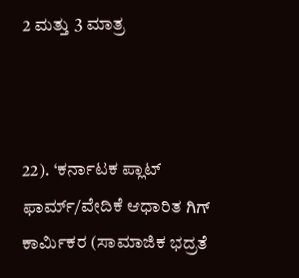2 ಮತ್ತು 3 ಮಾತ್ರ



22). ‘ಕರ್ನಾಟಕ ಪ್ಲಾಟ್ ಫಾರ್ಮ್/ವೇದಿಕೆ ಆಧಾರಿತ ಗಿಗ್ ಕಾರ್ಮಿಕರ (ಸಾಮಾಜಿಕ ಭದ್ರತೆ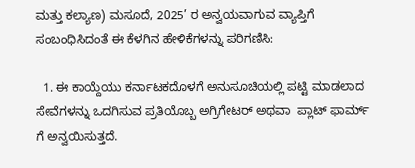ಮತ್ತು ಕಲ್ಯಾಣ) ಮಸೂದೆ, 2025’ ರ ಅನ್ವಯವಾಗುವ ವ್ಯಾಪ್ತಿಗೆ ಸಂಬಂಧಿಸಿದಂತೆ ಈ ಕೆಳಗಿನ ಹೇಳಿಕೆಗಳನ್ನು ಪರಿಗಣಿಸಿ:

  1. ಈ ಕಾಯ್ದೆಯು ಕರ್ನಾಟಕದೊಳಗೆ ಅನುಸೂಚಿಯಲ್ಲಿ ಪಟ್ಟಿ ಮಾಡಲಾದ ಸೇವೆಗಳನ್ನು ಒದಗಿಸುವ ಪ್ರತಿಯೊಬ್ಬ ಅಗ್ರಿಗೇಟರ್ ಅಥವಾ  ಪ್ಲಾಟ್ ಫಾರ್ಮ್ ಗೆ ಅನ್ವಯಿಸುತ್ತದೆ.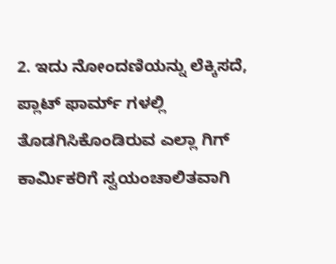2. ಇದು ನೋಂದಣಿಯನ್ನು ಲೆಕ್ಕಿಸದೆ, ಪ್ಲಾಟ್ ಫಾರ್ಮ್ ಗಳಲ್ಲಿ ತೊಡಗಿಸಿಕೊಂಡಿರುವ ಎಲ್ಲಾ ಗಿಗ್ ಕಾರ್ಮಿಕರಿಗೆ ಸ್ವಯಂಚಾಲಿತವಾಗಿ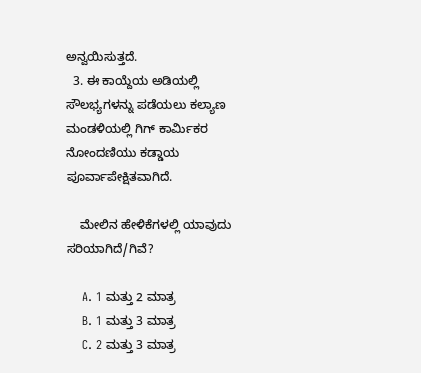ಅನ್ವಯಿಸುತ್ತದೆ.
  3. ಈ ಕಾಯ್ದೆಯ ಅಡಿಯಲ್ಲಿ ಸೌಲಭ್ಯಗಳನ್ನು ಪಡೆಯಲು ಕಲ್ಯಾಣ ಮಂಡಳಿಯಲ್ಲಿ ಗಿಗ್ ಕಾರ್ಮಿಕರ ನೋಂದಣಿಯು ಕಡ್ಡಾಯ ಪೂರ್ವಾಪೇಕ್ಷಿತವಾಗಿದೆ.

    ಮೇಲಿನ ಹೇಳಿಕೆಗಳಲ್ಲಿ ಯಾವುದು ಸರಿಯಾಗಿದೆ/ಗಿವೆ?

    A. 1 ಮತ್ತು 2 ಮಾತ್ರ
    B. 1 ಮತ್ತು 3 ಮಾತ್ರ
    C. 2 ಮತ್ತು 3 ಮಾತ್ರ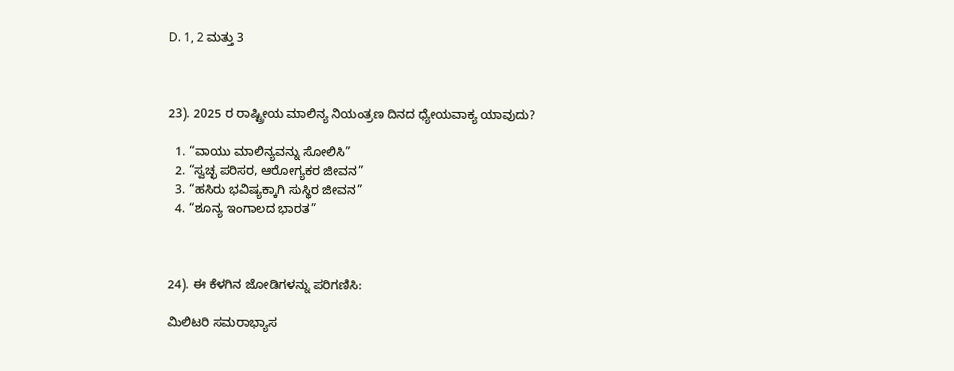D. 1, 2 ಮತ್ತು 3



23). 2025 ರ ರಾಷ್ಟ್ರೀಯ ಮಾಲಿನ್ಯ ನಿಯಂತ್ರಣ ದಿನದ ಧ್ಯೇಯವಾಕ್ಯ ಯಾವುದು?

  1. “ವಾಯು ಮಾಲಿನ್ಯವನ್ನು ಸೋಲಿಸಿ”
  2. “ಸ್ವಚ್ಛ ಪರಿಸರ, ಆರೋಗ್ಯಕರ ಜೀವನ”
  3. “ಹಸಿರು ಭವಿಷ್ಯಕ್ಕಾಗಿ ಸುಸ್ಥಿರ ಜೀವನ”
  4. “ಶೂನ್ಯ ಇಂಗಾಲದ ಭಾರತ”



24). ಈ ಕೆಳಗಿನ ಜೋಡಿಗಳನ್ನು ಪರಿಗಣಿಸಿ:

ಮಿಲಿಟರಿ ಸಮರಾಭ್ಯಾಸ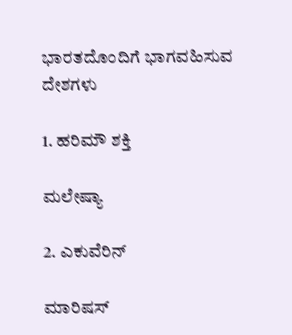ಭಾರತದೊಂದಿಗೆ ಭಾಗವಹಿಸುವ ದೇಶಗಳು

1. ಹರಿಮೌ ಶಕ್ತಿ

ಮಲೇಷ್ಯಾ

2. ಎಕುವೆರಿನ್

ಮಾರಿಷಸ್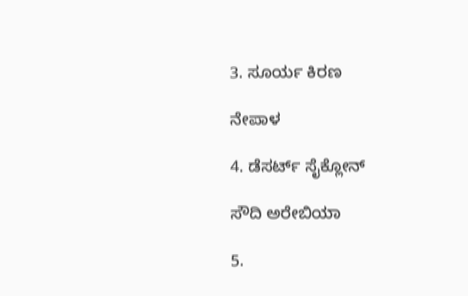3. ಸೂರ್ಯ ಕಿರಣ

ನೇಪಾಳ

4. ಡೆಸರ್ಟ್ ಸೈಕ್ಲೋನ್

ಸೌದಿ ಅರೇಬಿಯಾ

5.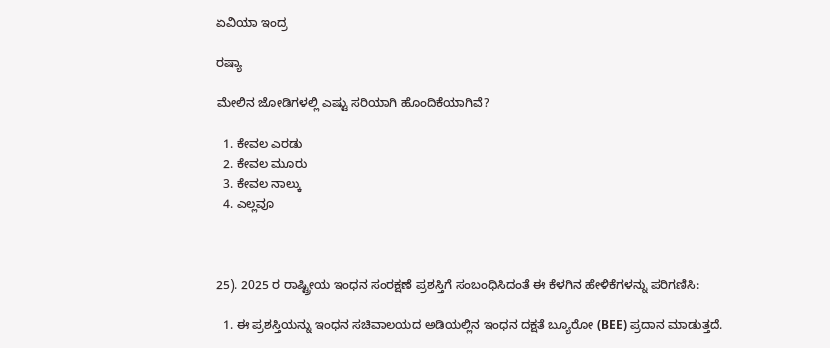ಏವಿಯಾ ಇಂದ್ರ

ರಷ್ಯಾ

ಮೇಲಿನ ಜೋಡಿಗಳಲ್ಲಿ ಎಷ್ಟು ಸರಿಯಾಗಿ ಹೊಂದಿಕೆಯಾಗಿವೆ?

  1. ಕೇವಲ ಎರಡು
  2. ಕೇವಲ ಮೂರು
  3. ಕೇವಲ ನಾಲ್ಕು
  4. ಎಲ್ಲವೂ



25). 2025 ರ ರಾಷ್ಟ್ರೀಯ ಇಂಧನ ಸಂರಕ್ಷಣೆ ಪ್ರಶಸ್ತಿಗೆ ಸಂಬಂಧಿಸಿದಂತೆ ಈ ಕೆಳಗಿನ ಹೇಳಿಕೆಗಳನ್ನು ಪರಿಗಣಿಸಿ:

  1. ಈ ಪ್ರಶಸ್ತಿಯನ್ನು ಇಂಧನ ಸಚಿವಾಲಯದ ಅಡಿಯಲ್ಲಿನ ಇಂಧನ ದಕ್ಷತೆ ಬ್ಯೂರೋ (BEE) ಪ್ರದಾನ ಮಾಡುತ್ತದೆ.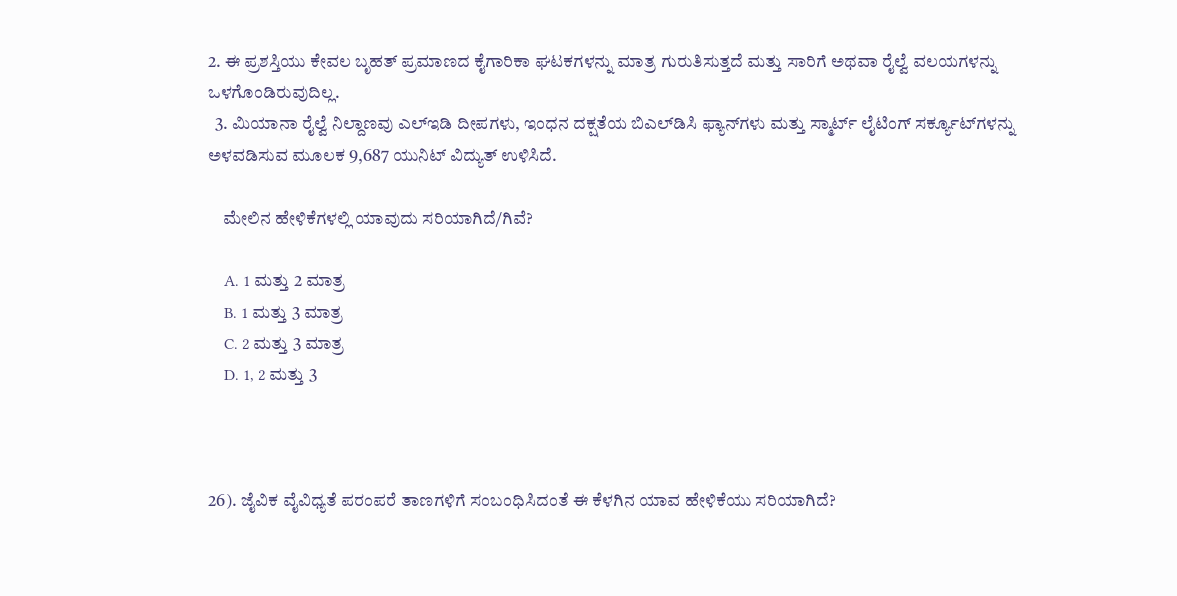2. ಈ ಪ್ರಶಸ್ತಿಯು ಕೇವಲ ಬೃಹತ್ ಪ್ರಮಾಣದ ಕೈಗಾರಿಕಾ ಘಟಕಗಳನ್ನು ಮಾತ್ರ ಗುರುತಿಸುತ್ತದೆ ಮತ್ತು ಸಾರಿಗೆ ಅಥವಾ ರೈಲ್ವೆ ವಲಯಗಳನ್ನು ಒಳಗೊಂಡಿರುವುದಿಲ್ಲ.
  3. ಮಿಯಾನಾ ರೈಲ್ವೆ ನಿಲ್ದಾಣವು ಎಲ್‌ಇಡಿ ದೀಪಗಳು, ಇಂಧನ ದಕ್ಷತೆಯ ಬಿಎಲ್‌ಡಿಸಿ ಫ್ಯಾನ್‌ಗಳು ಮತ್ತು ಸ್ಮಾರ್ಟ್ ಲೈಟಿಂಗ್ ಸರ್ಕ್ಯೂಟ್‌ಗಳನ್ನು ಅಳವಡಿಸುವ ಮೂಲಕ 9,687 ಯುನಿಟ್ ವಿದ್ಯುತ್ ಉಳಿಸಿದೆ.

    ಮೇಲಿನ ಹೇಳಿಕೆಗಳಲ್ಲಿ ಯಾವುದು ಸರಿಯಾಗಿದೆ/ಗಿವೆ?

    A. 1 ಮತ್ತು 2 ಮಾತ್ರ
    B. 1 ಮತ್ತು 3 ಮಾತ್ರ
    C. 2 ಮತ್ತು 3 ಮಾತ್ರ
    D. 1, 2 ಮತ್ತು 3



26). ಜೈವಿಕ ವೈವಿಧ್ಯತೆ ಪರಂಪರೆ ತಾಣಗಳಿಗೆ ಸಂಬಂಧಿಸಿದಂತೆ ಈ ಕೆಳಗಿನ ಯಾವ ಹೇಳಿಕೆಯು ಸರಿಯಾಗಿದೆ?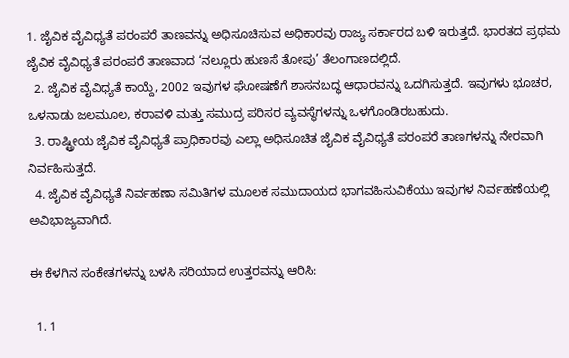1. ಜೈವಿಕ ವೈವಿಧ್ಯತೆ ಪರಂಪರೆ ತಾಣವನ್ನು ಅಧಿಸೂಚಿಸುವ ಅಧಿಕಾರವು ರಾಜ್ಯ ಸರ್ಕಾರದ ಬಳಿ ಇರುತ್ತದೆ. ಭಾರತದ ಪ್ರಥಮ ಜೈವಿಕ ವೈವಿಧ್ಯತೆ ಪರಂಪರೆ ತಾಣವಾದ ‘ನಲ್ಲೂರು ಹುಣಸೆ ತೋಪು’ ತೆಲಂಗಾಣದಲ್ಲಿದೆ.
  2. ಜೈವಿಕ ವೈವಿಧ್ಯತೆ ಕಾಯ್ದೆ, 2002 ಇವುಗಳ ಘೋಷಣೆಗೆ ಶಾಸನಬದ್ಧ ಆಧಾರವನ್ನು ಒದಗಿಸುತ್ತದೆ. ಇವುಗಳು ಭೂಚರ, ಒಳನಾಡು ಜಲಮೂಲ, ಕರಾವಳಿ ಮತ್ತು ಸಮುದ್ರ ಪರಿಸರ ವ್ಯವಸ್ಥೆಗಳನ್ನು ಒಳಗೊಂಡಿರಬಹುದು.
  3. ರಾಷ್ಟ್ರೀಯ ಜೈವಿಕ ವೈವಿಧ್ಯತೆ ಪ್ರಾಧಿಕಾರವು ಎಲ್ಲಾ ಅಧಿಸೂಚಿತ ಜೈವಿಕ ವೈವಿಧ್ಯತೆ ಪರಂಪರೆ ತಾಣಗಳನ್ನು ನೇರವಾಗಿ ನಿರ್ವಹಿಸುತ್ತದೆ.
  4. ಜೈವಿಕ ವೈವಿಧ್ಯತೆ ನಿರ್ವಹಣಾ ಸಮಿತಿಗಳ ಮೂಲಕ ಸಮುದಾಯದ ಭಾಗವಹಿಸುವಿಕೆಯು ಇವುಗಳ ನಿರ್ವಹಣೆಯಲ್ಲಿ ಅವಿಭಾಜ್ಯವಾಗಿದೆ.

ಈ ಕೆಳಗಿನ ಸಂಕೇತಗಳನ್ನು ಬಳಸಿ ಸರಿಯಾದ ಉತ್ತರವನ್ನು ಆರಿಸಿ:

  1. 1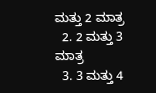ಮತ್ತು 2 ಮಾತ್ರ
  2. 2 ಮತ್ತು 3 ಮಾತ್ರ
  3. 3 ಮತ್ತು 4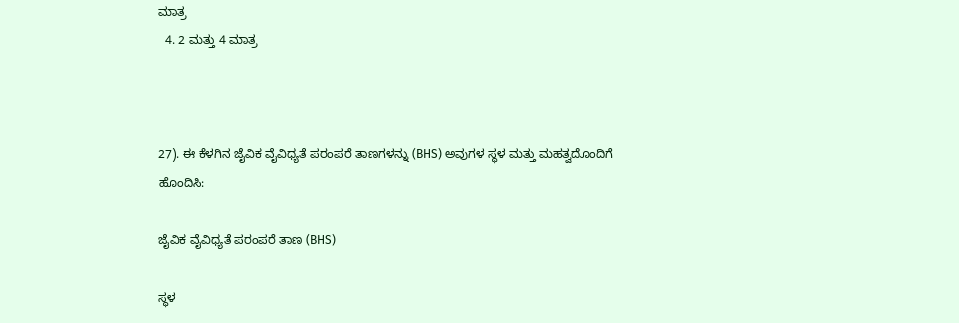ಮಾತ್ರ
  4. 2 ಮತ್ತು 4 ಮಾತ್ರ



27). ಈ ಕೆಳಗಿನ ಜೈವಿಕ ವೈವಿಧ್ಯತೆ ಪರಂಪರೆ ತಾಣಗಳನ್ನು (BHS) ಅವುಗಳ ಸ್ಥಳ ಮತ್ತು ಮಹತ್ವದೊಂದಿಗೆ ಹೊಂದಿಸಿ:

ಜೈವಿಕ ವೈವಿಧ್ಯತೆ ಪರಂಪರೆ ತಾಣ (BHS)

ಸ್ಥಳ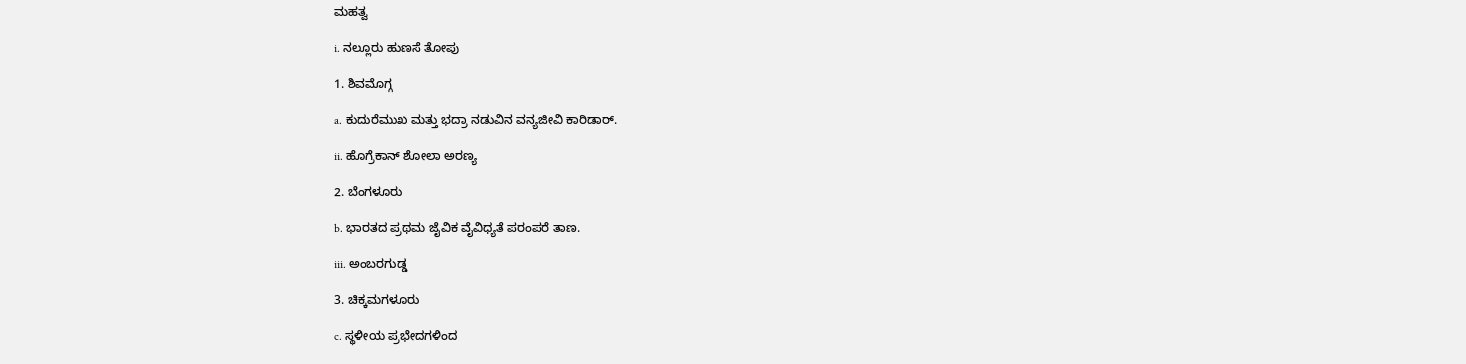ಮಹತ್ವ

i. ನಲ್ಲೂರು ಹುಣಸೆ ತೋಪು

1. ಶಿವಮೊಗ್ಗ

a. ಕುದುರೆಮುಖ ಮತ್ತು ಭದ್ರಾ ನಡುವಿನ ವನ್ಯಜೀವಿ ಕಾರಿಡಾರ್.

ii. ಹೊಗ್ರೆಕಾನ್ ಶೋಲಾ ಅರಣ್ಯ

2. ಬೆಂಗಳೂರು

b. ಭಾರತದ ಪ್ರಥಮ ಜೈವಿಕ ವೈವಿಧ್ಯತೆ ಪರಂಪರೆ ತಾಣ.

iii. ಅಂಬರಗುಡ್ಡ

3. ಚಿಕ್ಕಮಗಳೂರು

c. ಸ್ಥಳೀಯ ಪ್ರಭೇದಗಳಿಂದ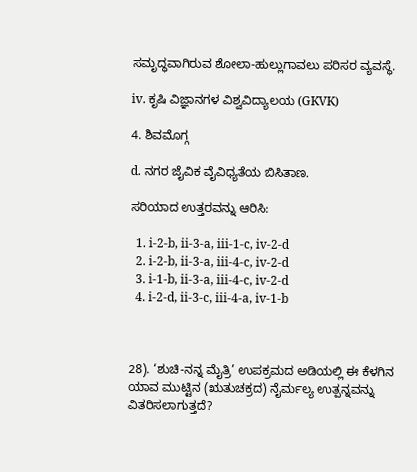ಸಮೃದ್ಧವಾಗಿರುವ ಶೋಲಾ-ಹುಲ್ಲುಗಾವಲು ಪರಿಸರ ವ್ಯವಸ್ಥೆ.

iv. ಕೃಷಿ ವಿಜ್ಞಾನಗಳ ವಿಶ್ವವಿದ್ಯಾಲಯ (GKVK)

4. ಶಿವಮೊಗ್ಗ

d. ನಗರ ಜೈವಿಕ ವೈವಿಧ್ಯತೆಯ ಬಿಸಿತಾಣ.

ಸರಿಯಾದ ಉತ್ತರವನ್ನು ಆರಿಸಿ:

  1. i-2-b, ii-3-a, iii-1-c, iv-2-d
  2. i-2-b, ii-3-a, iii-4-c, iv-2-d
  3. i-1-b, ii-3-a, iii-4-c, iv-2-d
  4. i-2-d, ii-3-c, iii-4-a, iv-1-b



28). ‘ಶುಚಿ-ನನ್ನ ಮೈತ್ರಿ’ ಉಪಕ್ರಮದ ಅಡಿಯಲ್ಲಿ ಈ ಕೆಳಗಿನ ಯಾವ ಮುಟ್ಟಿನ (ಋತುಚಕ್ರದ) ನೈರ್ಮಲ್ಯ ಉತ್ಪನ್ನವನ್ನು ವಿತರಿಸಲಾಗುತ್ತದೆ?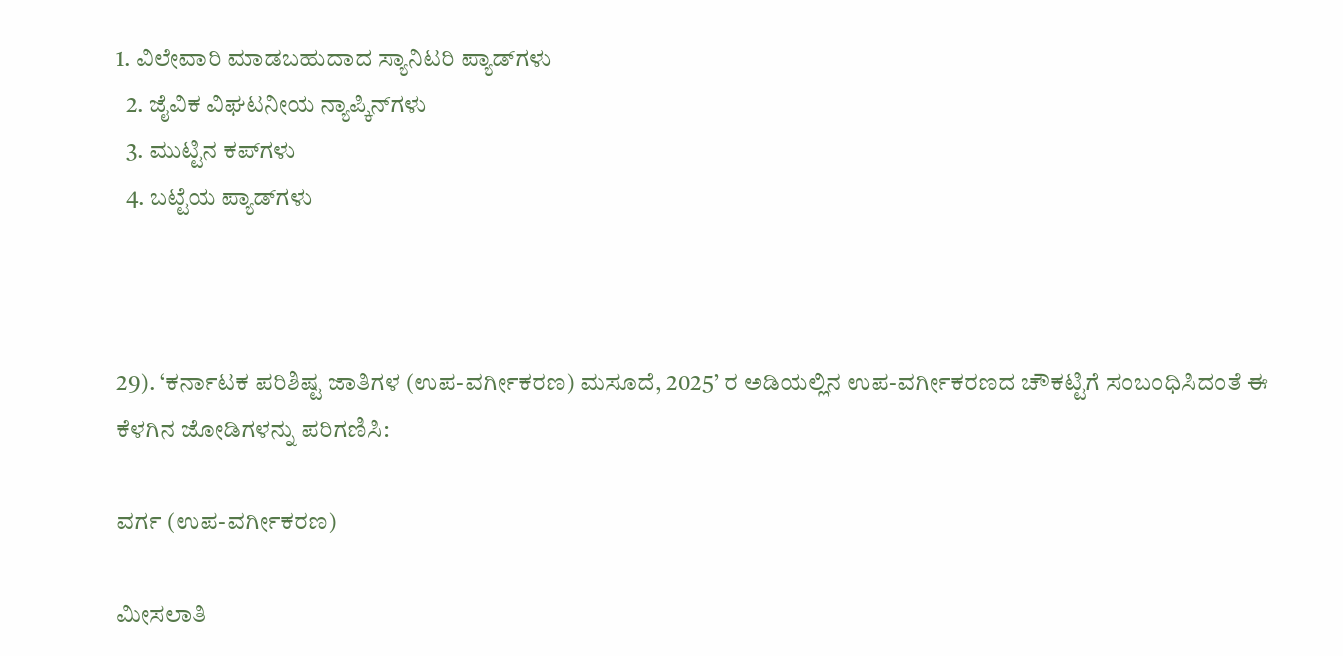1. ವಿಲೇವಾರಿ ಮಾಡಬಹುದಾದ ಸ್ಯಾನಿಟರಿ ಪ್ಯಾಡ್‌ಗಳು
  2. ಜೈವಿಕ ವಿಘಟನೀಯ ನ್ಯಾಪ್ಕಿನ್‌ಗಳು
  3. ಮುಟ್ಟಿನ ಕಪ್‌ಗಳು
  4. ಬಟ್ಟೆಯ ಪ್ಯಾಡ್‌ಗಳು



29). ‘ಕರ್ನಾಟಕ ಪರಿಶಿಷ್ಟ ಜಾತಿಗಳ (ಉಪ-ವರ್ಗೀಕರಣ) ಮಸೂದೆ, 2025’ ರ ಅಡಿಯಲ್ಲಿನ ಉಪ-ವರ್ಗೀಕರಣದ ಚೌಕಟ್ಟಿಗೆ ಸಂಬಂಧಿಸಿದಂತೆ ಈ ಕೆಳಗಿನ ಜೋಡಿಗಳನ್ನು ಪರಿಗಣಿಸಿ:

ವರ್ಗ (ಉಪ-ವರ್ಗೀಕರಣ)

ಮೀಸಲಾತಿ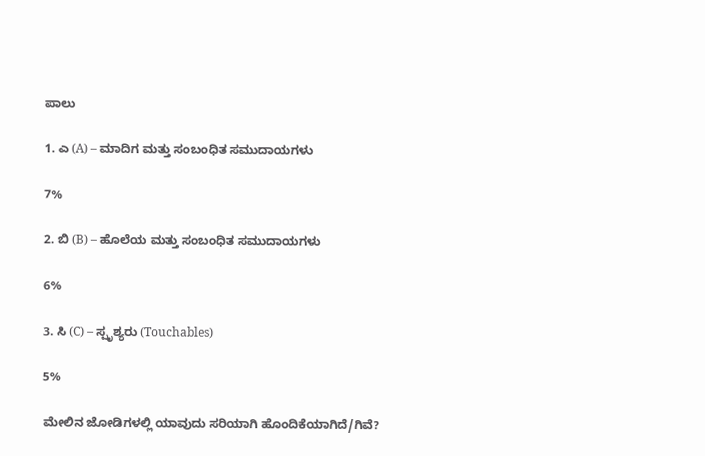ಪಾಲು

1. ಎ (A) – ಮಾದಿಗ ಮತ್ತು ಸಂಬಂಧಿತ ಸಮುದಾಯಗಳು

7%

2. ಬಿ (B) – ಹೊಲೆಯ ಮತ್ತು ಸಂಬಂಧಿತ ಸಮುದಾಯಗಳು

6%

3. ಸಿ (C) – ಸ್ಪೃಶ್ಯರು (Touchables)

5%

ಮೇಲಿನ ಜೋಡಿಗಳಲ್ಲಿ ಯಾವುದು ಸರಿಯಾಗಿ ಹೊಂದಿಕೆಯಾಗಿದೆ/ಗಿವೆ?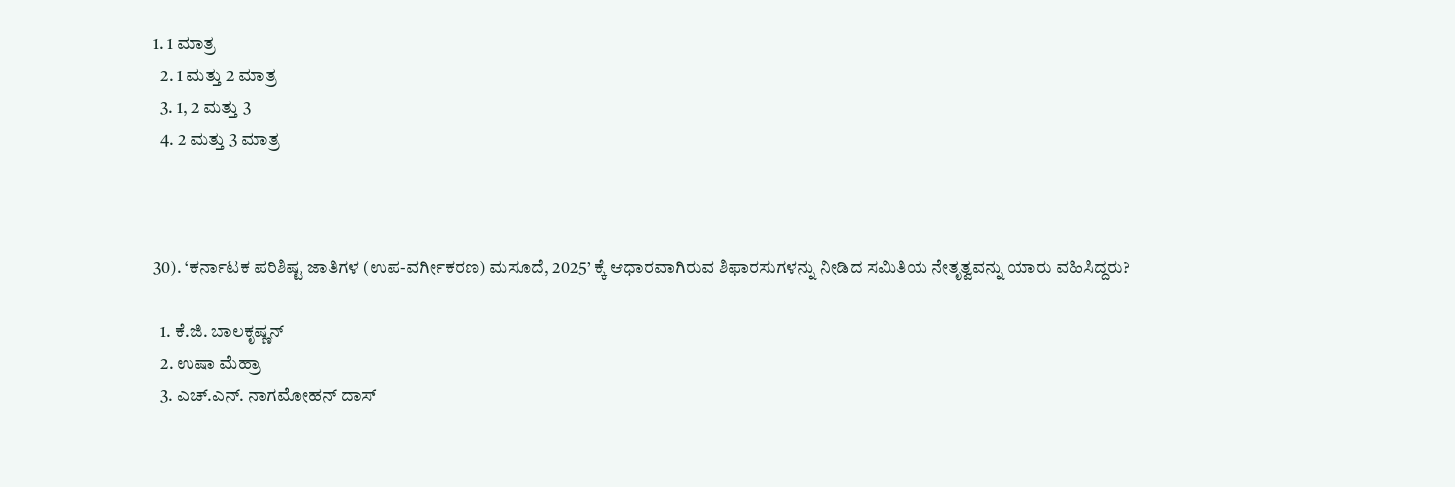1. 1 ಮಾತ್ರ
  2. 1 ಮತ್ತು 2 ಮಾತ್ರ
  3. 1, 2 ಮತ್ತು 3
  4. 2 ಮತ್ತು 3 ಮಾತ್ರ



30). ‘ಕರ್ನಾಟಕ ಪರಿಶಿಷ್ಟ ಜಾತಿಗಳ (ಉಪ-ವರ್ಗೀಕರಣ) ಮಸೂದೆ, 2025’ ಕ್ಕೆ ಆಧಾರವಾಗಿರುವ ಶಿಫಾರಸುಗಳನ್ನು ನೀಡಿದ ಸಮಿತಿಯ ನೇತೃತ್ವವನ್ನು ಯಾರು ವಹಿಸಿದ್ದರು?

  1. ಕೆ.ಜಿ. ಬಾಲಕೃಷ್ಣನ್
  2. ಉಷಾ ಮೆಹ್ರಾ
  3. ಎಚ್.ಎನ್. ನಾಗಮೋಹನ್ ದಾಸ್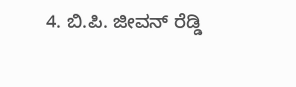4. ಬಿ.ಪಿ. ಜೀವನ್ ರೆಡ್ಡಿ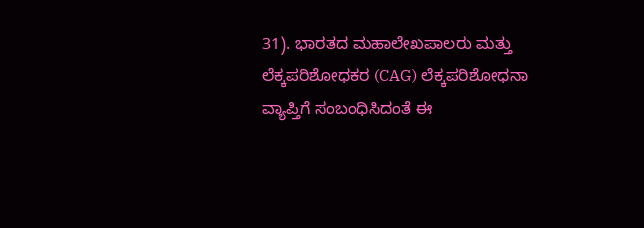31). ಭಾರತದ ಮಹಾಲೇಖಪಾಲರು ಮತ್ತು ಲೆಕ್ಕಪರಿಶೋಧಕರ (CAG) ಲೆಕ್ಕಪರಿಶೋಧನಾ ವ್ಯಾಪ್ತಿಗೆ ಸಂಬಂಧಿಸಿದಂತೆ ಈ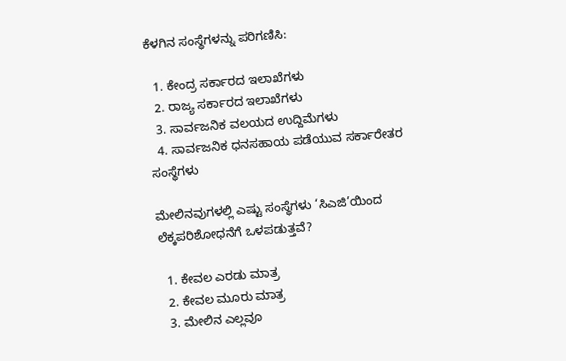ಕೆಳಗಿನ ಸಂಸ್ಥೆಗಳನ್ನು ಪರಿಗಣಿಸಿ:

  1. ಕೇಂದ್ರ ಸರ್ಕಾರದ ಇಲಾಖೆಗಳು
  2. ರಾಜ್ಯ ಸರ್ಕಾರದ ಇಲಾಖೆಗಳು
  3. ಸಾರ್ವಜನಿಕ ವಲಯದ ಉದ್ದಿಮೆಗಳು
  4. ಸಾರ್ವಜನಿಕ ಧನಸಹಾಯ ಪಡೆಯುವ ಸರ್ಕಾರೇತರ ಸಂಸ್ಥೆಗಳು

ಮೇಲಿನವುಗಳಲ್ಲಿ ಎಷ್ಟು ಸಂಸ್ಥೆಗಳು ‘ಸಿಎಜಿ’ಯಿಂದ ಲೆಕ್ಕಪರಿಶೋಧನೆಗೆ ಒಳಪಡುತ್ತವೆ?

  1. ಕೇವಲ ಎರಡು ಮಾತ್ರ
  2. ಕೇವಲ ಮೂರು ಮಾತ್ರ
  3. ಮೇಲಿನ ಎಲ್ಲವೂ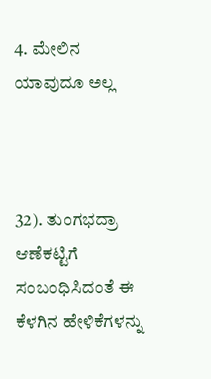4. ಮೇಲಿನ ಯಾವುದೂ ಅಲ್ಲ



32). ತುಂಗಭದ್ರಾ ಆಣೆಕಟ್ಟಿಗೆ ಸಂಬಂಧಿಸಿದಂತೆ ಈ ಕೆಳಗಿನ ಹೇಳಿಕೆಗಳನ್ನು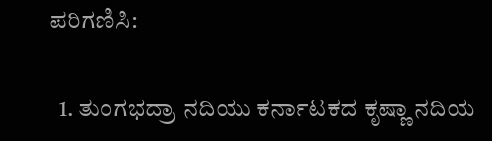ಪರಿಗಣಿಸಿ:

  1. ತುಂಗಭದ್ರಾ ನದಿಯು ಕರ್ನಾಟಕದ ಕೃಷ್ಣಾ ನದಿಯ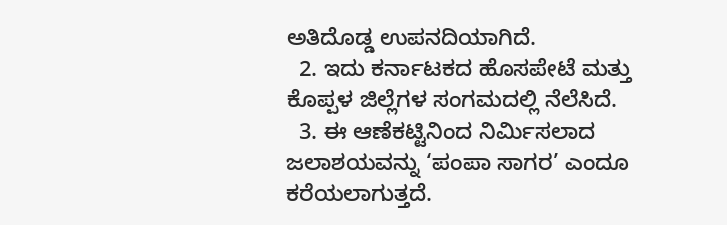ಅತಿದೊಡ್ಡ ಉಪನದಿಯಾಗಿದೆ.
  2. ಇದು ಕರ್ನಾಟಕದ ಹೊಸಪೇಟೆ ಮತ್ತು ಕೊಪ್ಪಳ ಜಿಲ್ಲೆಗಳ ಸಂಗಮದಲ್ಲಿ ನೆಲೆಸಿದೆ.
  3. ಈ ಆಣೆಕಟ್ಟಿನಿಂದ ನಿರ್ಮಿಸಲಾದ ಜಲಾಶಯವನ್ನು ‘ಪಂಪಾ ಸಾಗರ’ ಎಂದೂ ಕರೆಯಲಾಗುತ್ತದೆ.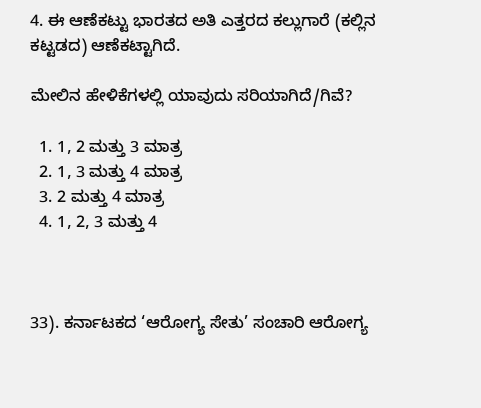4. ಈ ಆಣೆಕಟ್ಟು ಭಾರತದ ಅತಿ ಎತ್ತರದ ಕಲ್ಲುಗಾರೆ (ಕಲ್ಲಿನ ಕಟ್ಟಡದ) ಆಣೆಕಟ್ಟಾಗಿದೆ.

ಮೇಲಿನ ಹೇಳಿಕೆಗಳಲ್ಲಿ ಯಾವುದು ಸರಿಯಾಗಿದೆ/ಗಿವೆ?

  1. 1, 2 ಮತ್ತು 3 ಮಾತ್ರ
  2. 1, 3 ಮತ್ತು 4 ಮಾತ್ರ
  3. 2 ಮತ್ತು 4 ಮಾತ್ರ
  4. 1, 2, 3 ಮತ್ತು 4



33). ಕರ್ನಾಟಕದ ‘ಆರೋಗ್ಯ ಸೇತು’ ಸಂಚಾರಿ ಆರೋಗ್ಯ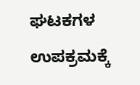ಘಟಕಗಳ ಉಪಕ್ರಮಕ್ಕೆ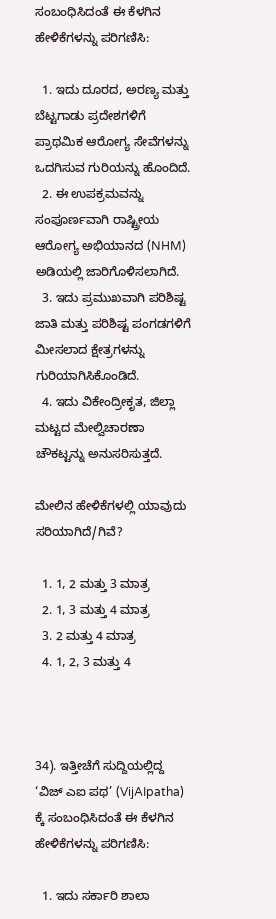ಸಂಬಂಧಿಸಿದಂತೆ ಈ ಕೆಳಗಿನ ಹೇಳಿಕೆಗಳನ್ನು ಪರಿಗಣಿಸಿ:

  1. ಇದು ದೂರದ, ಅರಣ್ಯ ಮತ್ತು ಬೆಟ್ಟಗಾಡು ಪ್ರದೇಶಗಳಿಗೆ ಪ್ರಾಥಮಿಕ ಆರೋಗ್ಯ ಸೇವೆಗಳನ್ನು ಒದಗಿಸುವ ಗುರಿಯನ್ನು ಹೊಂದಿದೆ.
  2. ಈ ಉಪಕ್ರಮವನ್ನು ಸಂಪೂರ್ಣವಾಗಿ ರಾಷ್ಟ್ರೀಯ ಆರೋಗ್ಯ ಅಭಿಯಾನದ (NHM) ಅಡಿಯಲ್ಲಿ ಜಾರಿಗೊಳಿಸಲಾಗಿದೆ.
  3. ಇದು ಪ್ರಮುಖವಾಗಿ ಪರಿಶಿಷ್ಟ ಜಾತಿ ಮತ್ತು ಪರಿಶಿಷ್ಟ ಪಂಗಡಗಳಿಗೆ ಮೀಸಲಾದ ಕ್ಷೇತ್ರಗಳನ್ನು ಗುರಿಯಾಗಿಸಿಕೊಂಡಿದೆ.
  4. ಇದು ವಿಕೇಂದ್ರೀಕೃತ, ಜಿಲ್ಲಾ ಮಟ್ಟದ ಮೇಲ್ವಿಚಾರಣಾ ಚೌಕಟ್ಟನ್ನು ಅನುಸರಿಸುತ್ತದೆ.

ಮೇಲಿನ ಹೇಳಿಕೆಗಳಲ್ಲಿ ಯಾವುದು ಸರಿಯಾಗಿದೆ/ಗಿವೆ?

  1. 1, 2 ಮತ್ತು 3 ಮಾತ್ರ
  2. 1, 3 ಮತ್ತು 4 ಮಾತ್ರ
  3. 2 ಮತ್ತು 4 ಮಾತ್ರ
  4. 1, 2, 3 ಮತ್ತು 4



34). ಇತ್ತೀಚೆಗೆ ಸುದ್ದಿಯಲ್ಲಿದ್ದ ‘ವಿಜ್ ಎಐ ಪಥ’ (VijAIpatha) ಕ್ಕೆ ಸಂಬಂಧಿಸಿದಂತೆ ಈ ಕೆಳಗಿನ ಹೇಳಿಕೆಗಳನ್ನು ಪರಿಗಣಿಸಿ:

  1. ಇದು ಸರ್ಕಾರಿ ಶಾಲಾ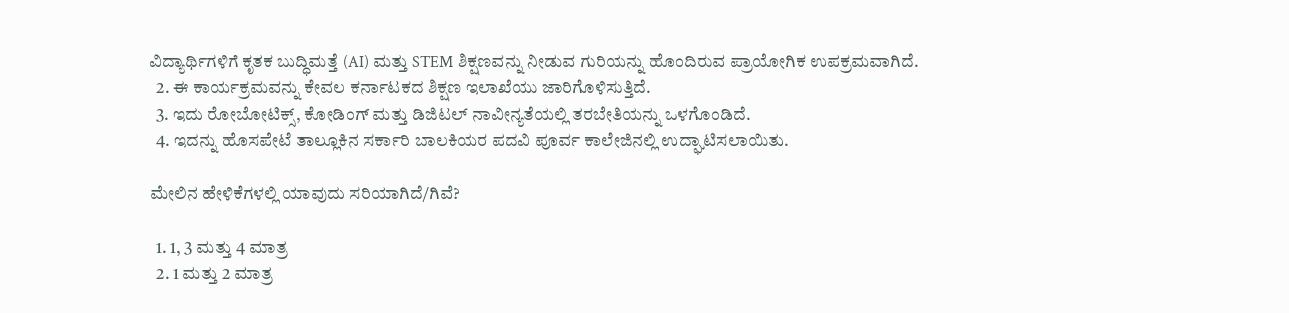ವಿದ್ಯಾರ್ಥಿಗಳಿಗೆ ಕೃತಕ ಬುದ್ಧಿಮತ್ತೆ (AI) ಮತ್ತು STEM ಶಿಕ್ಷಣವನ್ನು ನೀಡುವ ಗುರಿಯನ್ನು ಹೊಂದಿರುವ ಪ್ರಾಯೋಗಿಕ ಉಪಕ್ರಮವಾಗಿದೆ.
  2. ಈ ಕಾರ್ಯಕ್ರಮವನ್ನು ಕೇವಲ ಕರ್ನಾಟಕದ ಶಿಕ್ಷಣ ಇಲಾಖೆಯು ಜಾರಿಗೊಳಿಸುತ್ತಿದೆ.
  3. ಇದು ರೋಬೋಟಿಕ್ಸ್, ಕೋಡಿಂಗ್ ಮತ್ತು ಡಿಜಿಟಲ್ ನಾವೀನ್ಯತೆಯಲ್ಲಿ ತರಬೇತಿಯನ್ನು ಒಳಗೊಂಡಿದೆ.
  4. ಇದನ್ನು ಹೊಸಪೇಟೆ ತಾಲ್ಲೂಕಿನ ಸರ್ಕಾರಿ ಬಾಲಕಿಯರ ಪದವಿ ಪೂರ್ವ ಕಾಲೇಜಿನಲ್ಲಿ ಉದ್ಘಾಟಿಸಲಾಯಿತು.

ಮೇಲಿನ ಹೇಳಿಕೆಗಳಲ್ಲಿ ಯಾವುದು ಸರಿಯಾಗಿದೆ/ಗಿವೆ?

  1. 1, 3 ಮತ್ತು 4 ಮಾತ್ರ
  2. 1 ಮತ್ತು 2 ಮಾತ್ರ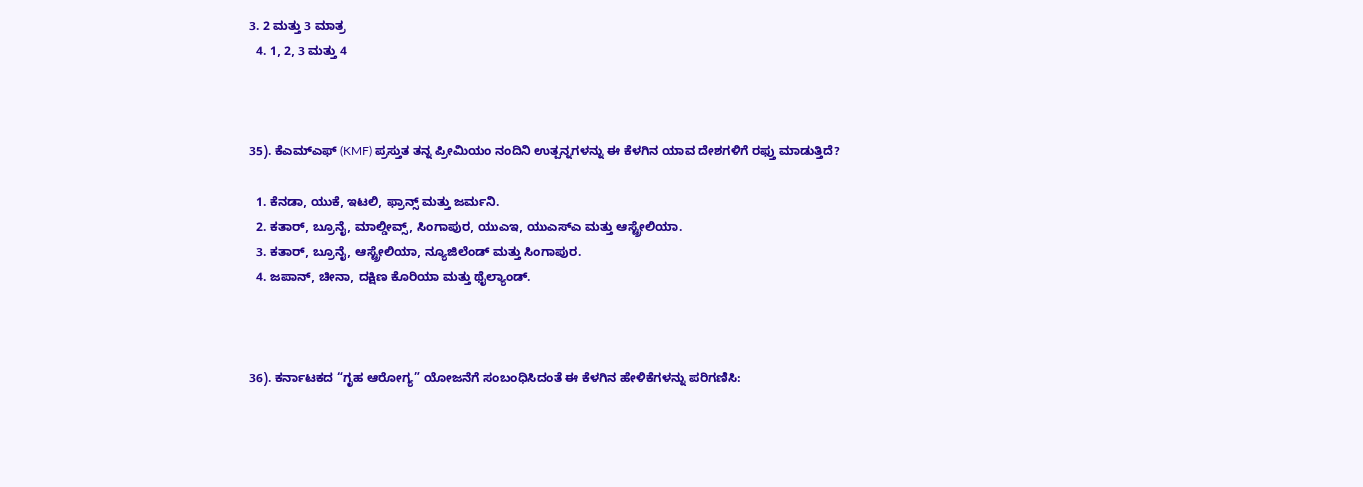3. 2 ಮತ್ತು 3 ಮಾತ್ರ
  4. 1, 2, 3 ಮತ್ತು 4



35). ಕೆಎಮ್‌ಎಫ್ (KMF) ಪ್ರಸ್ತುತ ತನ್ನ ಪ್ರೀಮಿಯಂ ನಂದಿನಿ ಉತ್ಪನ್ನಗಳನ್ನು ಈ ಕೆಳಗಿನ ಯಾವ ದೇಶಗಳಿಗೆ ರಫ್ತು ಮಾಡುತ್ತಿದೆ?

  1. ಕೆನಡಾ, ಯುಕೆ, ಇಟಲಿ, ಫ್ರಾನ್ಸ್ ಮತ್ತು ಜರ್ಮನಿ.
  2. ಕತಾರ್, ಬ್ರೂನೈ, ಮಾಲ್ಡೀವ್ಸ್, ಸಿಂಗಾಪುರ, ಯುಎಇ, ಯುಎಸ್ಎ ಮತ್ತು ಆಸ್ಟ್ರೇಲಿಯಾ.
  3. ಕತಾರ್, ಬ್ರೂನೈ, ಆಸ್ಟ್ರೇಲಿಯಾ, ನ್ಯೂಜಿಲೆಂಡ್ ಮತ್ತು ಸಿಂಗಾಪುರ.
  4. ಜಪಾನ್, ಚೀನಾ, ದಕ್ಷಿಣ ಕೊರಿಯಾ ಮತ್ತು ಥೈಲ್ಯಾಂಡ್.



36). ಕರ್ನಾಟಕದ “ಗೃಹ ಆರೋಗ್ಯ” ಯೋಜನೆಗೆ ಸಂಬಂಧಿಸಿದಂತೆ ಈ ಕೆಳಗಿನ ಹೇಳಿಕೆಗಳನ್ನು ಪರಿಗಣಿಸಿ: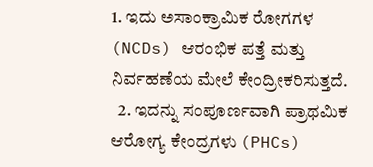1. ಇದು ಅಸಾಂಕ್ರಾಮಿಕ ರೋಗಗಳ (NCDs) ಆರಂಭಿಕ ಪತ್ತೆ ಮತ್ತು ನಿರ್ವಹಣೆಯ ಮೇಲೆ ಕೇಂದ್ರೀಕರಿಸುತ್ತದೆ.
  2. ಇದನ್ನು ಸಂಪೂರ್ಣವಾಗಿ ಪ್ರಾಥಮಿಕ ಆರೋಗ್ಯ ಕೇಂದ್ರಗಳು (PHCs)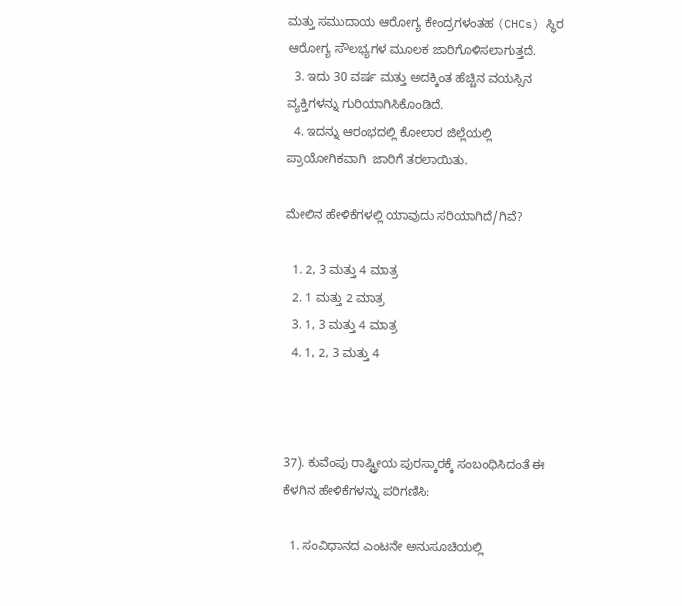ಮತ್ತು ಸಮುದಾಯ ಆರೋಗ್ಯ ಕೇಂದ್ರಗಳಂತಹ (CHCs) ಸ್ಥಿರ ಆರೋಗ್ಯ ಸೌಲಭ್ಯಗಳ ಮೂಲಕ ಜಾರಿಗೊಳಿಸಲಾಗುತ್ತದೆ.
  3. ಇದು 30 ವರ್ಷ ಮತ್ತು ಅದಕ್ಕಿಂತ ಹೆಚ್ಚಿನ ವಯಸ್ಸಿನ ವ್ಯಕ್ತಿಗಳನ್ನು ಗುರಿಯಾಗಿಸಿಕೊಂಡಿದೆ.
  4. ಇದನ್ನು ಆರಂಭದಲ್ಲಿ ಕೋಲಾರ ಜಿಲ್ಲೆಯಲ್ಲಿ ಪ್ರಾಯೋಗಿಕವಾಗಿ  ಜಾರಿಗೆ ತರಲಾಯಿತು.

ಮೇಲಿನ ಹೇಳಿಕೆಗಳಲ್ಲಿ ಯಾವುದು ಸರಿಯಾಗಿದೆ/ಗಿವೆ?

  1. 2, 3 ಮತ್ತು 4 ಮಾತ್ರ
  2. 1 ಮತ್ತು 2 ಮಾತ್ರ
  3. 1, 3 ಮತ್ತು 4 ಮಾತ್ರ
  4. 1, 2, 3 ಮತ್ತು 4



37). ಕುವೆಂಪು ರಾಷ್ಟ್ರೀಯ ಪುರಸ್ಕಾರಕ್ಕೆ ಸಂಬಂಧಿಸಿದಂತೆ ಈ ಕೆಳಗಿನ ಹೇಳಿಕೆಗಳನ್ನು ಪರಿಗಣಿಸಿ:

  1. ಸಂವಿಧಾನದ ಎಂಟನೇ ಅನುಸೂಚಿಯಲ್ಲಿ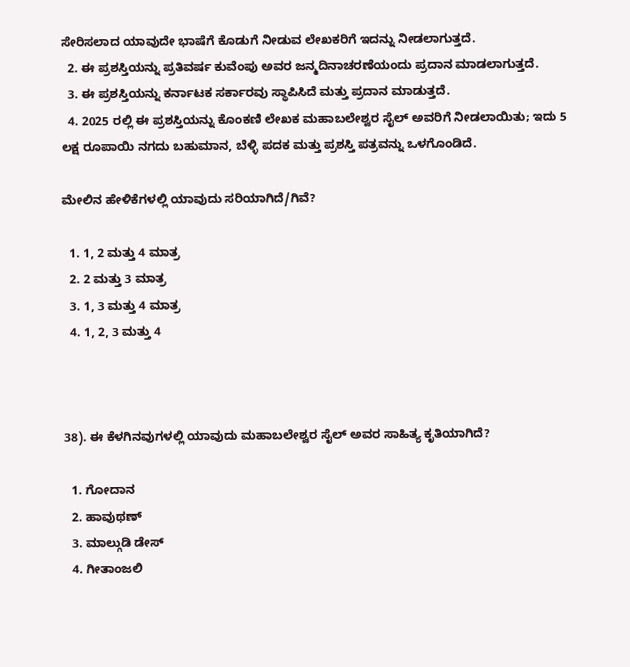ಸೇರಿಸಲಾದ ಯಾವುದೇ ಭಾಷೆಗೆ ಕೊಡುಗೆ ನೀಡುವ ಲೇಖಕರಿಗೆ ಇದನ್ನು ನೀಡಲಾಗುತ್ತದೆ.
  2. ಈ ಪ್ರಶಸ್ತಿಯನ್ನು ಪ್ರತಿವರ್ಷ ಕುವೆಂಪು ಅವರ ಜನ್ಮದಿನಾಚರಣೆಯಂದು ಪ್ರದಾನ ಮಾಡಲಾಗುತ್ತದೆ.
  3. ಈ ಪ್ರಶಸ್ತಿಯನ್ನು ಕರ್ನಾಟಕ ಸರ್ಕಾರವು ಸ್ಥಾಪಿಸಿದೆ ಮತ್ತು ಪ್ರದಾನ ಮಾಡುತ್ತದೆ.
  4. 2025 ರಲ್ಲಿ ಈ ಪ್ರಶಸ್ತಿಯನ್ನು ಕೊಂಕಣಿ ಲೇಖಕ ಮಹಾಬಲೇಶ್ವರ ಸೈಲ್ ಅವರಿಗೆ ನೀಡಲಾಯಿತು; ಇದು 5 ಲಕ್ಷ ರೂಪಾಯಿ ನಗದು ಬಹುಮಾನ, ಬೆಳ್ಳಿ ಪದಕ ಮತ್ತು ಪ್ರಶಸ್ತಿ ಪತ್ರವನ್ನು ಒಳಗೊಂಡಿದೆ.

ಮೇಲಿನ ಹೇಳಿಕೆಗಳಲ್ಲಿ ಯಾವುದು ಸರಿಯಾಗಿದೆ/ಗಿವೆ?

  1. 1, 2 ಮತ್ತು 4 ಮಾತ್ರ
  2. 2 ಮತ್ತು 3 ಮಾತ್ರ
  3. 1, 3 ಮತ್ತು 4 ಮಾತ್ರ
  4. 1, 2, 3 ಮತ್ತು 4



38). ಈ ಕೆಳಗಿನವುಗಳಲ್ಲಿ ಯಾವುದು ಮಹಾಬಲೇಶ್ವರ ಸೈಲ್ ಅವರ ಸಾಹಿತ್ಯ ಕೃತಿಯಾಗಿದೆ?

  1. ಗೋದಾನ
  2. ಹಾವುಥಣ್
  3. ಮಾಲ್ಗುಡಿ ಡೇಸ್
  4. ಗೀತಾಂಜಲಿ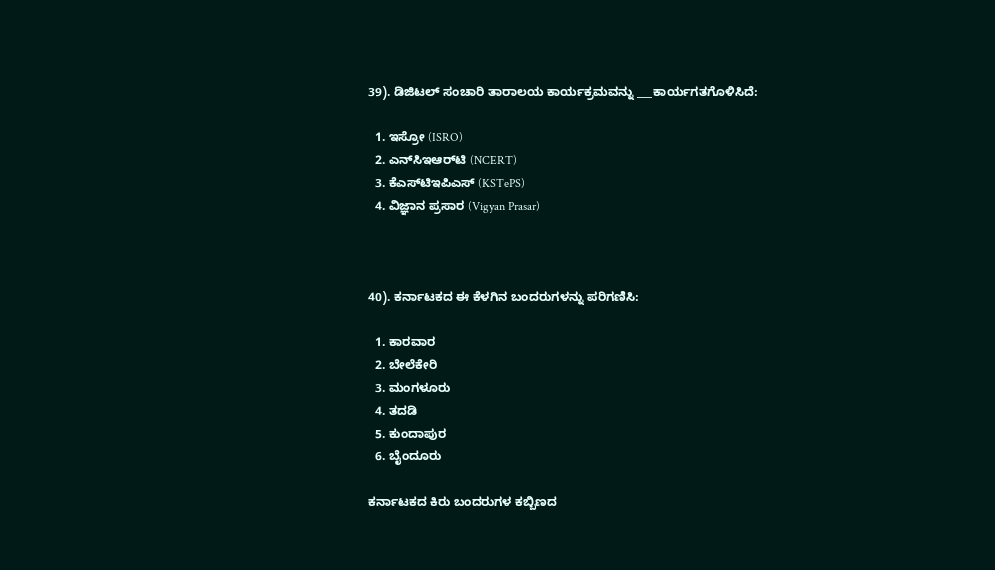39). ಡಿಜಿಟಲ್ ಸಂಚಾರಿ ತಾರಾಲಯ ಕಾರ್ಯಕ್ರಮವನ್ನು ___ಕಾರ್ಯಗತಗೊಳಿಸಿದೆ:

  1. ಇಸ್ರೋ (ISRO)
  2. ಎನ್‌ಸಿಇಆರ್‌ಟಿ (NCERT)
  3. ಕೆಎಸ್‌ಟಿಇಪಿಎಸ್ (KSTePS)
  4. ವಿಜ್ಞಾನ ಪ್ರಸಾರ (Vigyan Prasar)



40). ಕರ್ನಾಟಕದ ಈ ಕೆಳಗಿನ ಬಂದರುಗಳನ್ನು ಪರಿಗಣಿಸಿ:

  1. ಕಾರವಾರ
  2. ಬೇಲೆಕೇರಿ
  3. ಮಂಗಳೂರು
  4. ತದಡಿ
  5. ಕುಂದಾಪುರ
  6. ಬೈಂದೂರು

ಕರ್ನಾಟಕದ ಕಿರು ಬಂದರುಗಳ ಕಬ್ಬಿಣದ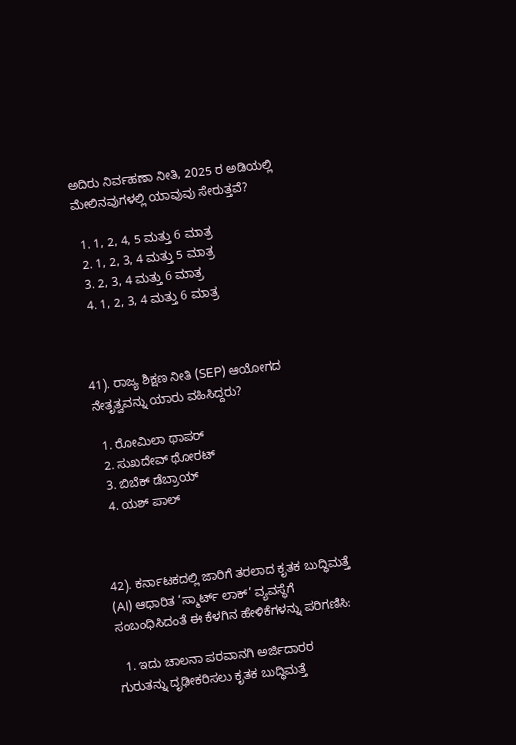ಅದಿರು ನಿರ್ವಹಣಾ ನೀತಿ, 2025 ರ ಅಡಿಯಲ್ಲಿ ಮೇಲಿನವುಗಳಲ್ಲಿ ಯಾವುವು ಸೇರುತ್ತವೆ?

  1. 1, 2, 4, 5 ಮತ್ತು 6 ಮಾತ್ರ
  2. 1, 2, 3, 4 ಮತ್ತು 5 ಮಾತ್ರ
  3. 2, 3, 4 ಮತ್ತು 6 ಮಾತ್ರ
  4. 1, 2, 3, 4 ಮತ್ತು 6 ಮಾತ್ರ



41). ರಾಜ್ಯ ಶಿಕ್ಷಣ ನೀತಿ (SEP) ಆಯೋಗದ ನೇತೃತ್ವವನ್ನು ಯಾರು ವಹಿಸಿದ್ದರು?

  1. ರೋಮಿಲಾ ಥಾಪರ್
  2. ಸುಖದೇವ್ ಥೋರಟ್
  3. ಬಿಬೆಕ್ ಡೆಬ್ರಾಯ್
  4. ಯಶ್ ಪಾಲ್



42). ಕರ್ನಾಟಕದಲ್ಲಿ ಜಾರಿಗೆ ತರಲಾದ ಕೃತಕ ಬುದ್ಧಿಮತ್ತೆ (AI) ಆಧಾರಿತ ‘ಸ್ಮಾರ್ಟ್ ಲಾಕ್’ ವ್ಯವಸ್ಥೆಗೆ ಸಂಬಂಧಿಸಿದಂತೆ ಈ ಕೆಳಗಿನ ಹೇಳಿಕೆಗಳನ್ನು ಪರಿಗಣಿಸಿ:

  1. ಇದು ಚಾಲನಾ ಪರವಾನಗಿ ಅರ್ಜಿದಾರರ ಗುರುತನ್ನು ದೃಢೀಕರಿಸಲು ಕೃತಕ ಬುದ್ಧಿಮತ್ತೆ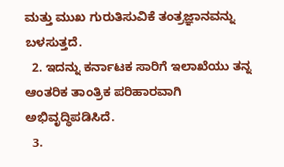ಮತ್ತು ಮುಖ ಗುರುತಿಸುವಿಕೆ ತಂತ್ರಜ್ಞಾನವನ್ನು ಬಳಸುತ್ತದೆ.
  2. ಇದನ್ನು ಕರ್ನಾಟಕ ಸಾರಿಗೆ ಇಲಾಖೆಯು ತನ್ನ ಆಂತರಿಕ ತಾಂತ್ರಿಕ ಪರಿಹಾರವಾಗಿ ಅಭಿವೃದ್ಧಿಪಡಿಸಿದೆ.
  3.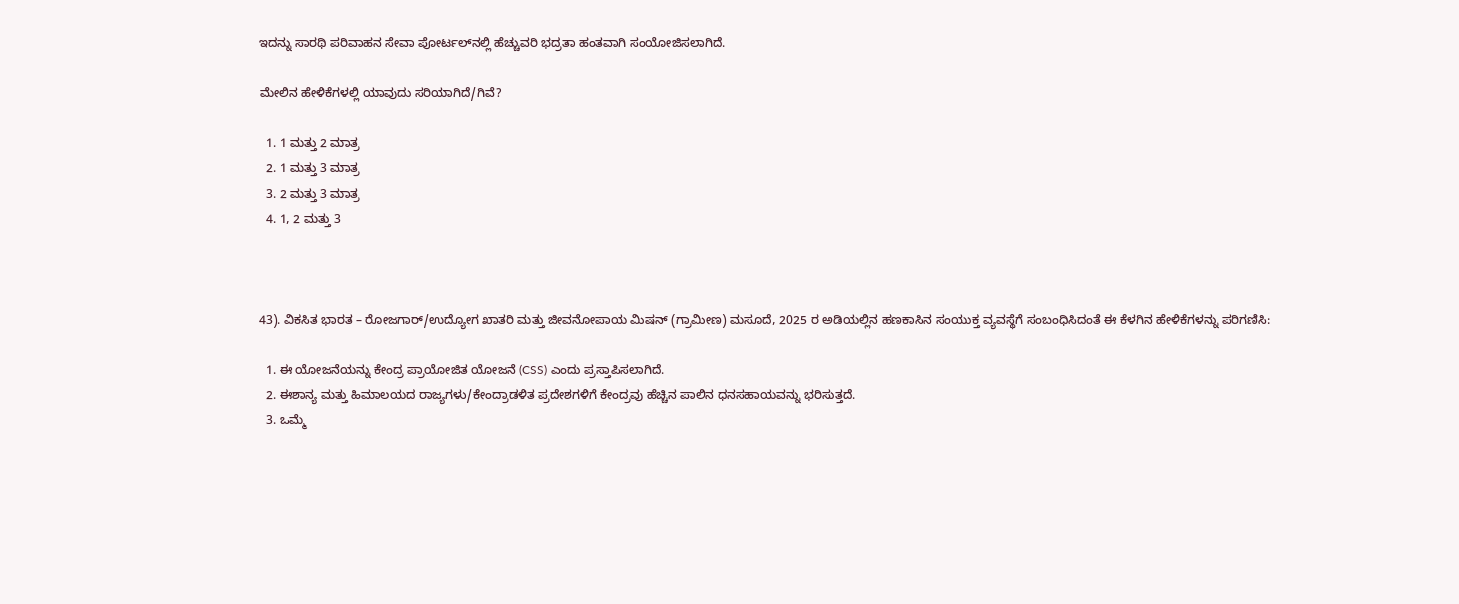ಇದನ್ನು ಸಾರಥಿ ಪರಿವಾಹನ ಸೇವಾ ಪೋರ್ಟಲ್‌ನಲ್ಲಿ ಹೆಚ್ಚುವರಿ ಭದ್ರತಾ ಹಂತವಾಗಿ ಸಂಯೋಜಿಸಲಾಗಿದೆ.

ಮೇಲಿನ ಹೇಳಿಕೆಗಳಲ್ಲಿ ಯಾವುದು ಸರಿಯಾಗಿದೆ/ಗಿವೆ?

  1. 1 ಮತ್ತು 2 ಮಾತ್ರ
  2. 1 ಮತ್ತು 3 ಮಾತ್ರ
  3. 2 ಮತ್ತು 3 ಮಾತ್ರ
  4. 1, 2 ಮತ್ತು 3



43). ವಿಕಸಿತ ಭಾರತ – ರೋಜಗಾರ್/ಉದ್ಯೋಗ ಖಾತರಿ ಮತ್ತು ಜೀವನೋಪಾಯ ಮಿಷನ್ (ಗ್ರಾಮೀಣ) ಮಸೂದೆ, 2025 ರ ಅಡಿಯಲ್ಲಿನ ಹಣಕಾಸಿನ ಸಂಯುಕ್ತ ವ್ಯವಸ್ಥೆಗೆ ಸಂಬಂಧಿಸಿದಂತೆ ಈ ಕೆಳಗಿನ ಹೇಳಿಕೆಗಳನ್ನು ಪರಿಗಣಿಸಿ:

  1. ಈ ಯೋಜನೆಯನ್ನು ಕೇಂದ್ರ ಪ್ರಾಯೋಜಿತ ಯೋಜನೆ (CSS) ಎಂದು ಪ್ರಸ್ತಾಪಿಸಲಾಗಿದೆ.
  2. ಈಶಾನ್ಯ ಮತ್ತು ಹಿಮಾಲಯದ ರಾಜ್ಯಗಳು/ಕೇಂದ್ರಾಡಳಿತ ಪ್ರದೇಶಗಳಿಗೆ ಕೇಂದ್ರವು ಹೆಚ್ಚಿನ ಪಾಲಿನ ಧನಸಹಾಯವನ್ನು ಭರಿಸುತ್ತದೆ.
  3. ಒಮ್ಮೆ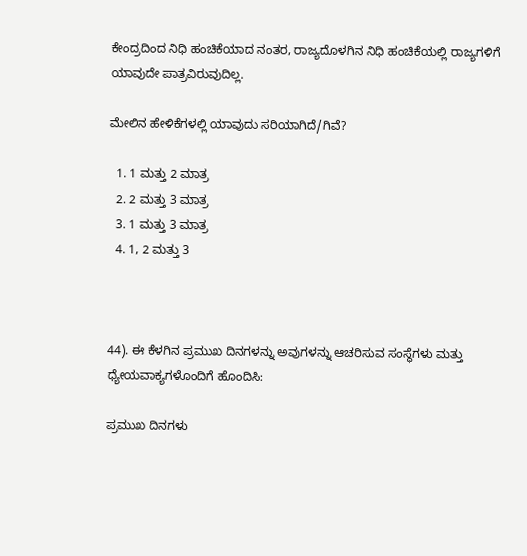ಕೇಂದ್ರದಿಂದ ನಿಧಿ ಹಂಚಿಕೆಯಾದ ನಂತರ, ರಾಜ್ಯದೊಳಗಿನ ನಿಧಿ ಹಂಚಿಕೆಯಲ್ಲಿ ರಾಜ್ಯಗಳಿಗೆ ಯಾವುದೇ ಪಾತ್ರವಿರುವುದಿಲ್ಲ.

ಮೇಲಿನ ಹೇಳಿಕೆಗಳಲ್ಲಿ ಯಾವುದು ಸರಿಯಾಗಿದೆ/ಗಿವೆ?

  1. 1 ಮತ್ತು 2 ಮಾತ್ರ
  2. 2 ಮತ್ತು 3 ಮಾತ್ರ
  3. 1 ಮತ್ತು 3 ಮಾತ್ರ
  4. 1, 2 ಮತ್ತು 3



44). ಈ ಕೆಳಗಿನ ಪ್ರಮುಖ ದಿನಗಳನ್ನು ಅವುಗಳನ್ನು ಆಚರಿಸುವ ಸಂಸ್ಥೆಗಳು ಮತ್ತು ಧ್ಯೇಯವಾಕ್ಯಗಳೊಂದಿಗೆ ಹೊಂದಿಸಿ:

ಪ್ರಮುಖ ದಿನಗಳು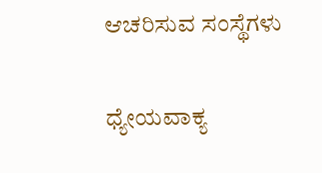ಆಚರಿಸುವ ಸಂಸ್ಥೆಗಳು

ಧ್ಯೇಯವಾಕ್ಯ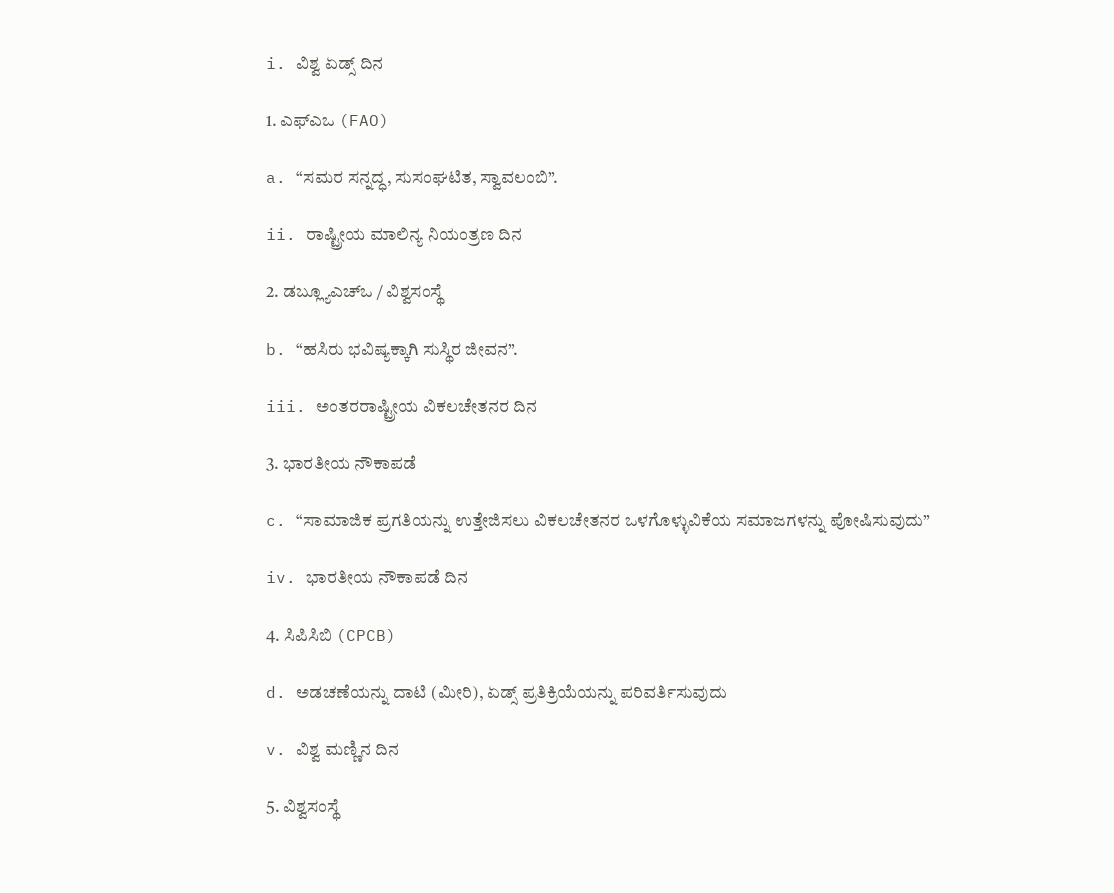i. ವಿಶ್ವ ಏಡ್ಸ್ ದಿನ

1. ಎಫ್‌ಎಒ (FAO)

a. “ಸಮರ ಸನ್ನದ್ಧ, ಸುಸಂಘಟಿತ, ಸ್ವಾವಲಂಬಿ”.

ii. ರಾಷ್ಟ್ರೀಯ ಮಾಲಿನ್ಯ ನಿಯಂತ್ರಣ ದಿನ

2. ಡಬ್ಲ್ಯೂಎಚ್‌ಒ / ವಿಶ್ವಸಂಸ್ಥೆ

b. “ಹಸಿರು ಭವಿಷ್ಯಕ್ಕಾಗಿ ಸುಸ್ಥಿರ ಜೀವನ”.

iii. ಅಂತರರಾಷ್ಟ್ರೀಯ ವಿಕಲಚೇತನರ ದಿನ

3. ಭಾರತೀಯ ನೌಕಾಪಡೆ

c. “ಸಾಮಾಜಿಕ ಪ್ರಗತಿಯನ್ನು ಉತ್ತೇಜಿಸಲು ವಿಕಲಚೇತನರ ಒಳಗೊಳ್ಳುವಿಕೆಯ ಸಮಾಜಗಳನ್ನು ಪೋಷಿಸುವುದು”

iv. ಭಾರತೀಯ ನೌಕಾಪಡೆ ದಿನ

4. ಸಿಪಿಸಿಬಿ (CPCB)

d. ಅಡಚಣೆಯನ್ನು ದಾಟಿ (ಮೀರಿ), ಏಡ್ಸ್ ಪ್ರತಿಕ್ರಿಯೆಯನ್ನು ಪರಿವರ್ತಿಸುವುದು

v. ವಿಶ್ವ ಮಣ್ಣಿನ ದಿನ

5. ವಿಶ್ವಸಂಸ್ಥೆ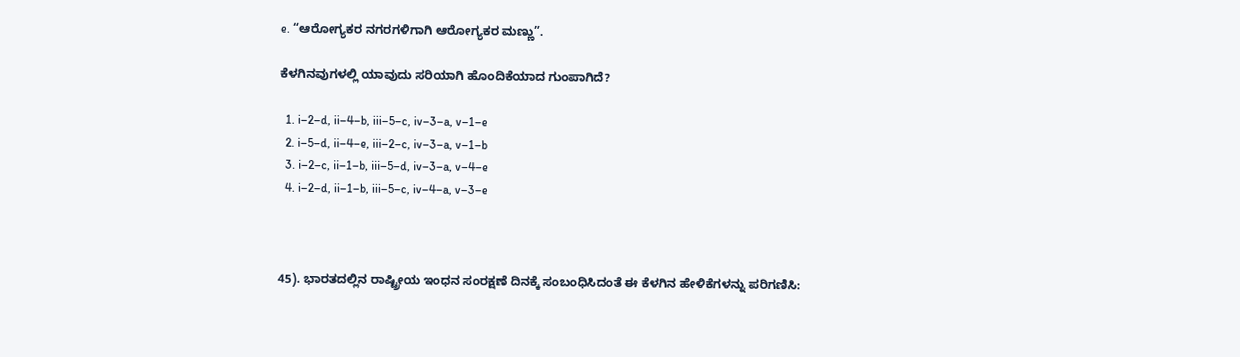e. “ಆರೋಗ್ಯಕರ ನಗರಗಳಿಗಾಗಿ ಆರೋಗ್ಯಕರ ಮಣ್ಣು”.

ಕೆಳಗಿನವುಗಳಲ್ಲಿ ಯಾವುದು ಸರಿಯಾಗಿ ಹೊಂದಿಕೆಯಾದ ಗುಂಪಾಗಿದೆ?

  1. i–2–d, ii–4–b, iii–5–c, iv–3–a, v–1–e
  2. i–5–d, ii–4–e, iii–2–c, iv–3–a, v–1–b
  3. i–2–c, ii–1–b, iii–5–d, iv–3–a, v–4–e
  4. i–2–d, ii–1–b, iii–5–c, iv–4–a, v–3–e



45). ಭಾರತದಲ್ಲಿನ ರಾಷ್ಟ್ರೀಯ ಇಂಧನ ಸಂರಕ್ಷಣೆ ದಿನಕ್ಕೆ ಸಂಬಂಧಿಸಿದಂತೆ ಈ ಕೆಳಗಿನ ಹೇಳಿಕೆಗಳನ್ನು ಪರಿಗಣಿಸಿ: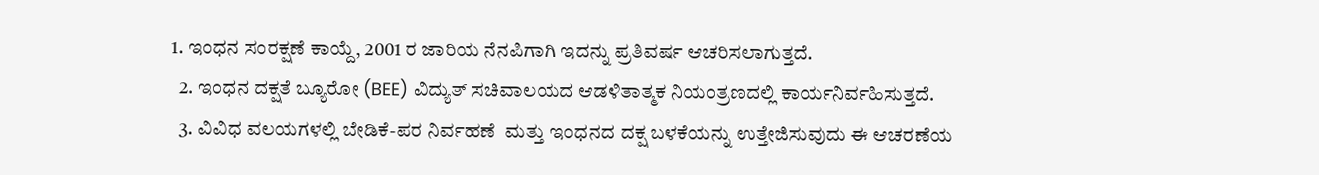1. ಇಂಧನ ಸಂರಕ್ಷಣೆ ಕಾಯ್ದೆ, 2001 ರ ಜಾರಿಯ ನೆನಪಿಗಾಗಿ ಇದನ್ನು ಪ್ರತಿವರ್ಷ ಆಚರಿಸಲಾಗುತ್ತದೆ.
  2. ಇಂಧನ ದಕ್ಷತೆ ಬ್ಯೂರೋ (BEE) ವಿದ್ಯುತ್ ಸಚಿವಾಲಯದ ಆಡಳಿತಾತ್ಮಕ ನಿಯಂತ್ರಣದಲ್ಲಿ ಕಾರ್ಯನಿರ್ವಹಿಸುತ್ತದೆ.
  3. ವಿವಿಧ ವಲಯಗಳಲ್ಲಿ ಬೇಡಿಕೆ-ಪರ ನಿರ್ವಹಣೆ  ಮತ್ತು ಇಂಧನದ ದಕ್ಷ ಬಳಕೆಯನ್ನು ಉತ್ತೇಜಿಸುವುದು ಈ ಆಚರಣೆಯ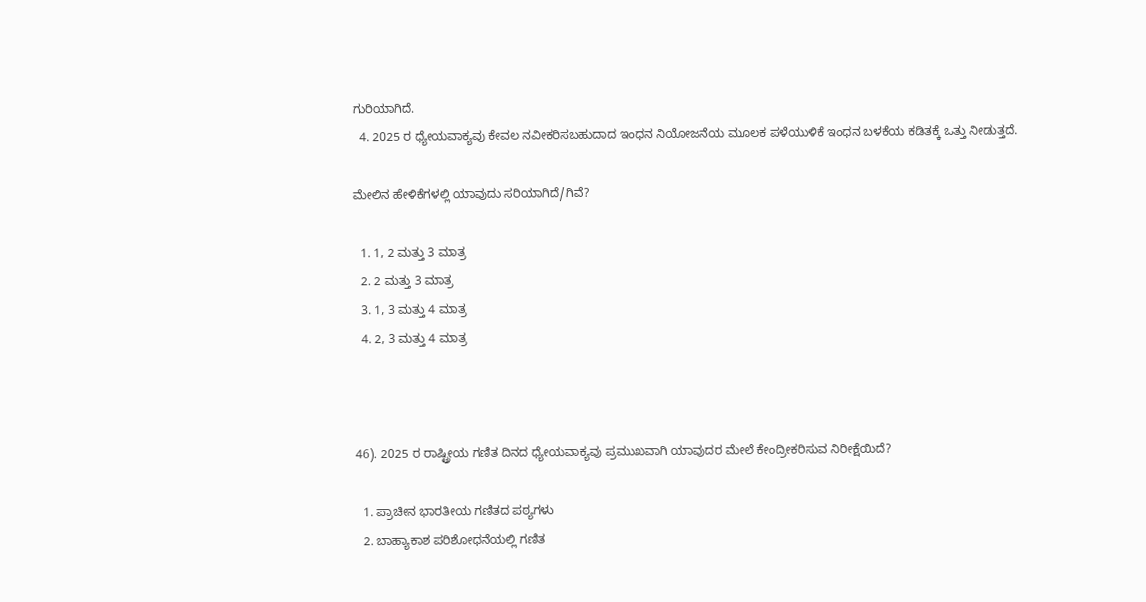ಗುರಿಯಾಗಿದೆ.
  4. 2025 ರ ಧ್ಯೇಯವಾಕ್ಯವು ಕೇವಲ ನವೀಕರಿಸಬಹುದಾದ ಇಂಧನ ನಿಯೋಜನೆಯ ಮೂಲಕ ಪಳೆಯುಳಿಕೆ ಇಂಧನ ಬಳಕೆಯ ಕಡಿತಕ್ಕೆ ಒತ್ತು ನೀಡುತ್ತದೆ.

ಮೇಲಿನ ಹೇಳಿಕೆಗಳಲ್ಲಿ ಯಾವುದು ಸರಿಯಾಗಿದೆ/ಗಿವೆ?

  1. 1, 2 ಮತ್ತು 3 ಮಾತ್ರ
  2. 2 ಮತ್ತು 3 ಮಾತ್ರ
  3. 1, 3 ಮತ್ತು 4 ಮಾತ್ರ
  4. 2, 3 ಮತ್ತು 4 ಮಾತ್ರ



46). 2025 ರ ರಾಷ್ಟ್ರೀಯ ಗಣಿತ ದಿನದ ಧ್ಯೇಯವಾಕ್ಯವು ಪ್ರಮುಖವಾಗಿ ಯಾವುದರ ಮೇಲೆ ಕೇಂದ್ರೀಕರಿಸುವ ನಿರೀಕ್ಷೆಯಿದೆ?

  1. ಪ್ರಾಚೀನ ಭಾರತೀಯ ಗಣಿತದ ಪಠ್ಯಗಳು
  2. ಬಾಹ್ಯಾಕಾಶ ಪರಿಶೋಧನೆಯಲ್ಲಿ ಗಣಿತ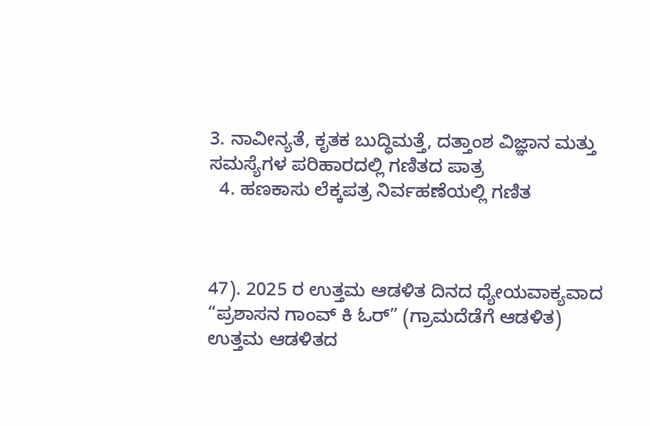3. ನಾವೀನ್ಯತೆ, ಕೃತಕ ಬುದ್ಧಿಮತ್ತೆ, ದತ್ತಾಂಶ ವಿಜ್ಞಾನ ಮತ್ತು ಸಮಸ್ಯೆಗಳ ಪರಿಹಾರದಲ್ಲಿ ಗಣಿತದ ಪಾತ್ರ
  4. ಹಣಕಾಸು ಲೆಕ್ಕಪತ್ರ ನಿರ್ವಹಣೆಯಲ್ಲಿ ಗಣಿತ



47). 2025 ರ ಉತ್ತಮ ಆಡಳಿತ ದಿನದ ಧ್ಯೇಯವಾಕ್ಯವಾದ “ಪ್ರಶಾಸನ ಗಾಂವ್ ಕಿ ಓರ್” (ಗ್ರಾಮದೆಡೆಗೆ ಆಡಳಿತ) ಉತ್ತಮ ಆಡಳಿತದ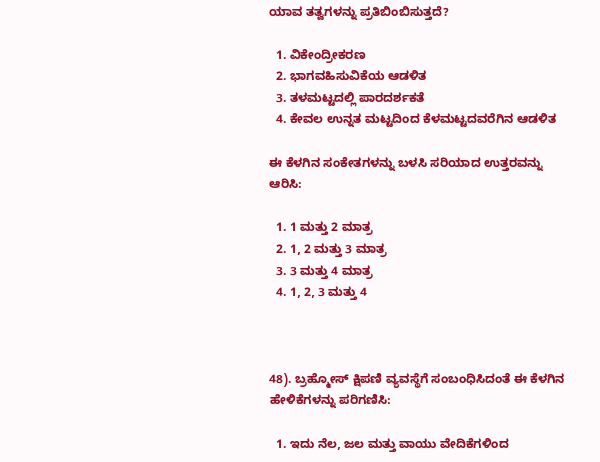ಯಾವ ತತ್ವಗಳನ್ನು ಪ್ರತಿಬಿಂಬಿಸುತ್ತದೆ?

  1. ವಿಕೇಂದ್ರೀಕರಣ
  2. ಭಾಗವಹಿಸುವಿಕೆಯ ಆಡಳಿತ
  3. ತಳಮಟ್ಟದಲ್ಲಿ ಪಾರದರ್ಶಕತೆ
  4. ಕೇವಲ ಉನ್ನತ ಮಟ್ಟದಿಂದ ಕೆಳಮಟ್ಟದವರೆಗಿನ ಆಡಳಿತ

ಈ ಕೆಳಗಿನ ಸಂಕೇತಗಳನ್ನು ಬಳಸಿ ಸರಿಯಾದ ಉತ್ತರವನ್ನು ಆರಿಸಿ:

  1. 1 ಮತ್ತು 2 ಮಾತ್ರ
  2. 1, 2 ಮತ್ತು 3 ಮಾತ್ರ
  3. 3 ಮತ್ತು 4 ಮಾತ್ರ
  4. 1, 2, 3 ಮತ್ತು 4



48). ಬ್ರಹ್ಮೋಸ್ ಕ್ಷಿಪಣಿ ವ್ಯವಸ್ಥೆಗೆ ಸಂಬಂಧಿಸಿದಂತೆ ಈ ಕೆಳಗಿನ ಹೇಳಿಕೆಗಳನ್ನು ಪರಿಗಣಿಸಿ:

  1. ಇದು ನೆಲ, ಜಲ ಮತ್ತು ವಾಯು ವೇದಿಕೆಗಳಿಂದ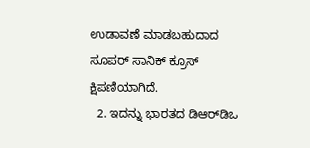ಉಡಾವಣೆ ಮಾಡಬಹುದಾದ ಸೂಪರ್ ಸಾನಿಕ್ ಕ್ರೂಸ್ ಕ್ಷಿಪಣಿಯಾಗಿದೆ.
  2. ಇದನ್ನು ಭಾರತದ ಡಿಆರ್‌ಡಿಒ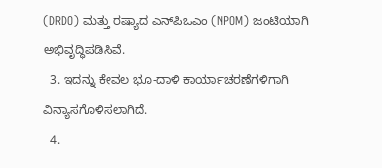(DRDO) ಮತ್ತು ರಷ್ಯಾದ ಎನ್‌ಪಿಒಎಂ (NPOM) ಜಂಟಿಯಾಗಿ ಅಭಿವೃದ್ಧಿಪಡಿಸಿವೆ.
  3. ಇದನ್ನು ಕೇವಲ ಭೂ-ದಾಳಿ ಕಾರ್ಯಾಚರಣೆಗಳಿಗಾಗಿ ವಿನ್ಯಾಸಗೊಳಿಸಲಾಗಿದೆ.
  4.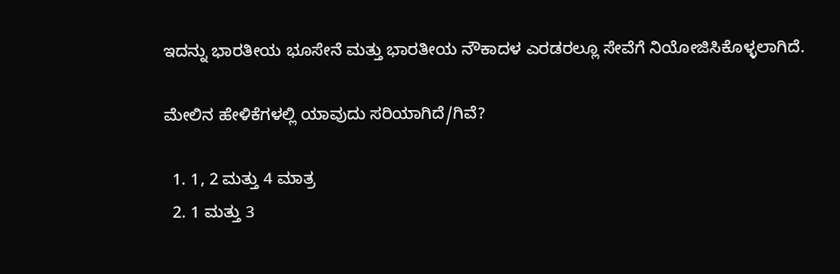ಇದನ್ನು ಭಾರತೀಯ ಭೂಸೇನೆ ಮತ್ತು ಭಾರತೀಯ ನೌಕಾದಳ ಎರಡರಲ್ಲೂ ಸೇವೆಗೆ ನಿಯೋಜಿಸಿಕೊಳ್ಳಲಾಗಿದೆ.

ಮೇಲಿನ ಹೇಳಿಕೆಗಳಲ್ಲಿ ಯಾವುದು ಸರಿಯಾಗಿದೆ/ಗಿವೆ?

  1. 1, 2 ಮತ್ತು 4 ಮಾತ್ರ
  2. 1 ಮತ್ತು 3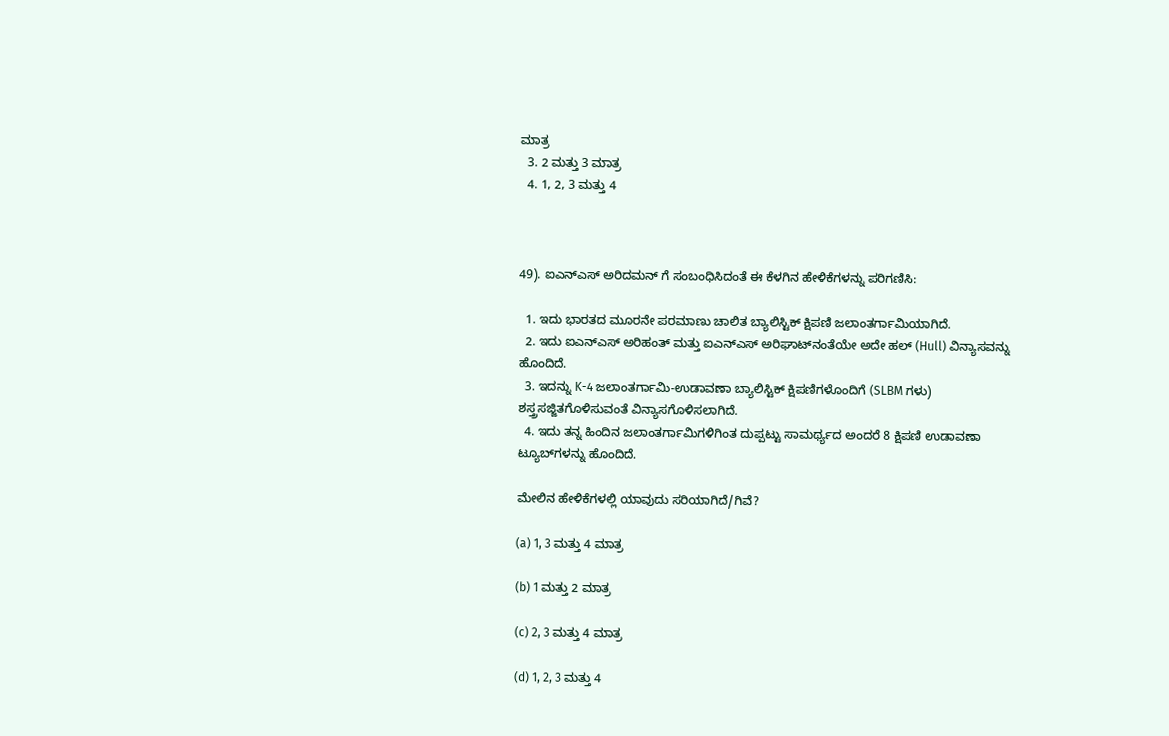ಮಾತ್ರ
  3. 2 ಮತ್ತು 3 ಮಾತ್ರ
  4. 1, 2, 3 ಮತ್ತು 4



49). ಐಎನ್‌ಎಸ್ ಅರಿದಮನ್ ಗೆ ಸಂಬಂಧಿಸಿದಂತೆ ಈ ಕೆಳಗಿನ ಹೇಳಿಕೆಗಳನ್ನು ಪರಿಗಣಿಸಿ:

  1. ಇದು ಭಾರತದ ಮೂರನೇ ಪರಮಾಣು ಚಾಲಿತ ಬ್ಯಾಲಿಸ್ಟಿಕ್ ಕ್ಷಿಪಣಿ ಜಲಾಂತರ್ಗಾಮಿಯಾಗಿದೆ.
  2. ಇದು ಐಎನ್‌ಎಸ್ ಅರಿಹಂತ್ ಮತ್ತು ಐಎನ್‌ಎಸ್ ಅರಿಘಾಟ್‌ನಂತೆಯೇ ಅದೇ ಹಲ್ (Hull) ವಿನ್ಯಾಸವನ್ನು ಹೊಂದಿದೆ.
  3. ಇದನ್ನು K-4 ಜಲಾಂತರ್ಗಾಮಿ-ಉಡಾವಣಾ ಬ್ಯಾಲಿಸ್ಟಿಕ್ ಕ್ಷಿಪಣಿಗಳೊಂದಿಗೆ (SLBM ಗಳು) ಶಸ್ತ್ರಸಜ್ಜಿತಗೊಳಿಸುವಂತೆ ವಿನ್ಯಾಸಗೊಳಿಸಲಾಗಿದೆ.
  4. ಇದು ತನ್ನ ಹಿಂದಿನ ಜಲಾಂತರ್ಗಾಮಿಗಳಿಗಿಂತ ದುಪ್ಪಟ್ಟು ಸಾಮರ್ಥ್ಯದ ಅಂದರೆ 8 ಕ್ಷಿಪಣಿ ಉಡಾವಣಾ ಟ್ಯೂಬ್‌ಗಳನ್ನು ಹೊಂದಿದೆ.

ಮೇಲಿನ ಹೇಳಿಕೆಗಳಲ್ಲಿ ಯಾವುದು ಸರಿಯಾಗಿದೆ/ಗಿವೆ?

(a) 1, 3 ಮತ್ತು 4 ಮಾತ್ರ

(b) 1 ಮತ್ತು 2 ಮಾತ್ರ

(c) 2, 3 ಮತ್ತು 4 ಮಾತ್ರ

(d) 1, 2, 3 ಮತ್ತು 4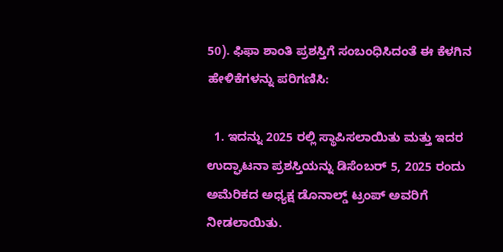50). ಫಿಫಾ ಶಾಂತಿ ಪ್ರಶಸ್ತಿಗೆ ಸಂಬಂಧಿಸಿದಂತೆ ಈ ಕೆಳಗಿನ ಹೇಳಿಕೆಗಳನ್ನು ಪರಿಗಣಿಸಿ:

  1. ಇದನ್ನು 2025 ರಲ್ಲಿ ಸ್ಥಾಪಿಸಲಾಯಿತು ಮತ್ತು ಇದರ ಉದ್ಘಾಟನಾ ಪ್ರಶಸ್ತಿಯನ್ನು ಡಿಸೆಂಬರ್ 5, 2025 ರಂದು ಅಮೆರಿಕದ ಅಧ್ಯಕ್ಷ ಡೊನಾಲ್ಡ್ ಟ್ರಂಪ್ ಅವರಿಗೆ ನೀಡಲಾಯಿತು.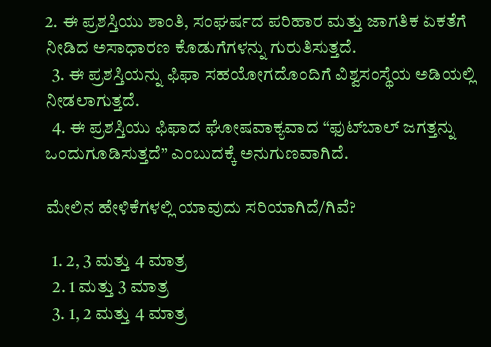2. ಈ ಪ್ರಶಸ್ತಿಯು ಶಾಂತಿ, ಸಂಘರ್ಷದ ಪರಿಹಾರ ಮತ್ತು ಜಾಗತಿಕ ಏಕತೆಗೆ ನೀಡಿದ ಅಸಾಧಾರಣ ಕೊಡುಗೆಗಳನ್ನು ಗುರುತಿಸುತ್ತದೆ.
  3. ಈ ಪ್ರಶಸ್ತಿಯನ್ನು ಫಿಫಾ ಸಹಯೋಗದೊಂದಿಗೆ ವಿಶ್ವಸಂಸ್ಥೆಯ ಅಡಿಯಲ್ಲಿ ನೀಡಲಾಗುತ್ತದೆ.
  4. ಈ ಪ್ರಶಸ್ತಿಯು ಫಿಫಾದ ಘೋಷವಾಕ್ಯವಾದ “ಫುಟ್‌ಬಾಲ್ ಜಗತ್ತನ್ನು ಒಂದುಗೂಡಿಸುತ್ತದೆ” ಎಂಬುದಕ್ಕೆ ಅನುಗುಣವಾಗಿದೆ.

ಮೇಲಿನ ಹೇಳಿಕೆಗಳಲ್ಲಿ ಯಾವುದು ಸರಿಯಾಗಿದೆ/ಗಿವೆ?

  1. 2, 3 ಮತ್ತು 4 ಮಾತ್ರ
  2. 1 ಮತ್ತು 3 ಮಾತ್ರ
  3. 1, 2 ಮತ್ತು 4 ಮಾತ್ರ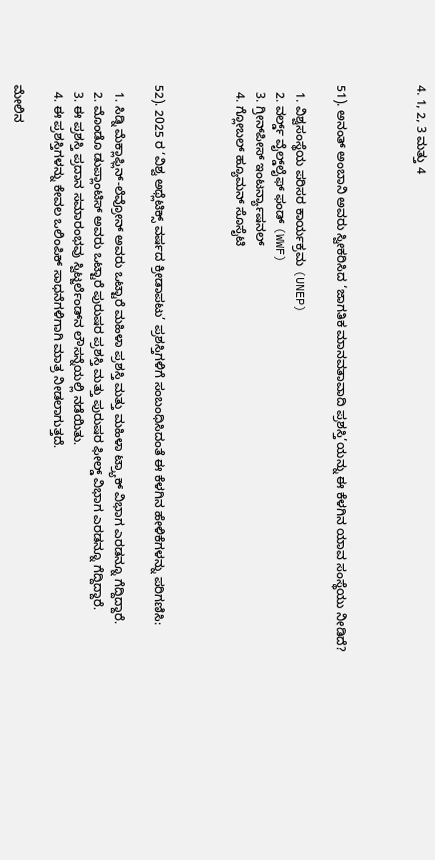4. 1, 2, 3 ಮತ್ತು 4



51). ಅನಂತ್ ಅಂಬಾನಿ ಅವರು ಸ್ವೀಕರಿಸಿದ ‘ಜಾಗತಿಕ ಮಾನವತಾವಾದಿ ಪ್ರಶಸ್ತಿ’ಯನ್ನು ಈ ಕೆಳಗಿನ ಯಾವ ಸಂಸ್ಥೆಯು ನೀಡಿದೆ?

  1. ವಿಶ್ವಸಂಸ್ಥೆಯ ಪರಿಸರ ಕಾರ್ಯಕ್ರಮ (UNEP)
  2. ವರ್ಲ್ಡ್ ವೈಲ್ಡ್‌ಲೈಫ್ ಫಂಡ್ (WWF)
  3. ಗ್ರೀನ್‌ಪೀಸ್ ಇಂಟರ್ನ್ಯಾಷನಲ್
  4. ಗ್ಲೋಬಲ್ ಹ್ಯೂಮನ್ ಸೊಸೈಟಿ



52). 2025 ರ ‘ವಿಶ್ವ ಅಥ್ಲೆಟಿಕ್ಸ್ ವರ್ಷದ ಕ್ರೀಡಾಪಟು’ ಪ್ರಶಸ್ತಿಗಳಿಗೆ ಸಂಬಂಧಿಸಿದಂತೆ ಈ ಕೆಳಗಿನ ಹೇಳಿಕೆಗಳನ್ನು ಪರಿಗಣಿಸಿ:

  1. ಸಿಡ್ನಿ ಮೆಕ್ಲಾಫ್ಲಿನ್-ಲೆವ್ರೋನ್ ಅವರು ಒಟ್ಟಾರೆ ಮಹಿಳಾ ಪ್ರಶಸ್ತಿ ಮತ್ತು ಮಹಿಳಾ ಟ್ರ್ಯಾಕ್ ವಿಭಾಗ ಎರಡನ್ನೂ ಗೆದ್ದಿದ್ದಾರೆ.
  2. ಮೊಂಡೊ ಡುಪ್ಲಾಂಟಿಸ್ ಅವರು ಒಟ್ಟಾರೆ ಪುರುಷರ ಪ್ರಶಸ್ತಿ ಮತ್ತು ಪುರುಷರ ಫೀಲ್ಡ್ ವಿಭಾಗ ಎರಡನ್ನೂ ಗೆದ್ದಿದ್ದಾರೆ.
  3. ಈ ಪ್ರಶಸ್ತಿ ಪ್ರದಾನ ಸಮಾರಂಭವು ಸ್ವಿಟ್ಜರ್ಲೆಂಡ್‌ನ ಲೌಸನ್ನೆಯಲ್ಲಿ ನಡೆಯಿತು.
  4. ಈ ಪ್ರಶಸ್ತಿಗಳನ್ನು ಕೇವಲ ಒಲಿಂಪಿಕ್ ಸಾಧನೆಗಳಿಗಾಗಿ ಮಾತ್ರ ನೀಡಲಾಗುತ್ತದೆ.

ಮೇಲಿನ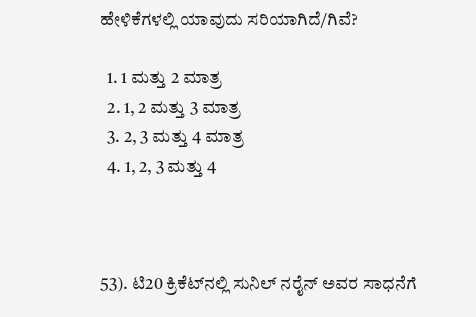ಹೇಳಿಕೆಗಳಲ್ಲಿ ಯಾವುದು ಸರಿಯಾಗಿದೆ/ಗಿವೆ?

  1. 1 ಮತ್ತು 2 ಮಾತ್ರ
  2. 1, 2 ಮತ್ತು 3 ಮಾತ್ರ
  3. 2, 3 ಮತ್ತು 4 ಮಾತ್ರ
  4. 1, 2, 3 ಮತ್ತು 4



53). ಟಿ20 ಕ್ರಿಕೆಟ್‌ನಲ್ಲಿ ಸುನಿಲ್ ನರೈನ್ ಅವರ ಸಾಧನೆಗೆ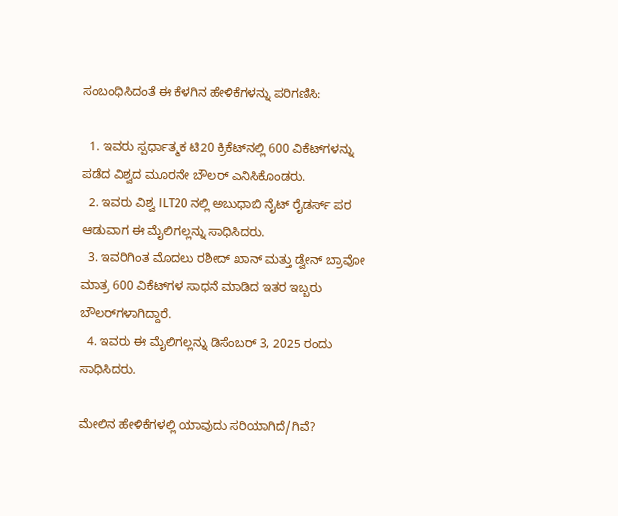ಸಂಬಂಧಿಸಿದಂತೆ ಈ ಕೆಳಗಿನ ಹೇಳಿಕೆಗಳನ್ನು ಪರಿಗಣಿಸಿ:

  1. ಇವರು ಸ್ಪರ್ಧಾತ್ಮಕ ಟಿ20 ಕ್ರಿಕೆಟ್‌ನಲ್ಲಿ 600 ವಿಕೆಟ್‌ಗಳನ್ನು ಪಡೆದ ವಿಶ್ವದ ಮೂರನೇ ಬೌಲರ್ ಎನಿಸಿಕೊಂಡರು.
  2. ಇವರು ವಿಶ್ವ ILT20 ನಲ್ಲಿ ಅಬುಧಾಬಿ ನೈಟ್ ರೈಡರ್ಸ್ ಪರ ಆಡುವಾಗ ಈ ಮೈಲಿಗಲ್ಲನ್ನು ಸಾಧಿಸಿದರು.
  3. ಇವರಿಗಿಂತ ಮೊದಲು ರಶೀದ್ ಖಾನ್ ಮತ್ತು ಡ್ವೇನ್ ಬ್ರಾವೋ ಮಾತ್ರ 600 ವಿಕೆಟ್‌ಗಳ ಸಾಧನೆ ಮಾಡಿದ ಇತರ ಇಬ್ಬರು ಬೌಲರ್‌ಗಳಾಗಿದ್ದಾರೆ.
  4. ಇವರು ಈ ಮೈಲಿಗಲ್ಲನ್ನು ಡಿಸೆಂಬರ್ 3, 2025 ರಂದು ಸಾಧಿಸಿದರು.

ಮೇಲಿನ ಹೇಳಿಕೆಗಳಲ್ಲಿ ಯಾವುದು ಸರಿಯಾಗಿದೆ/ಗಿವೆ?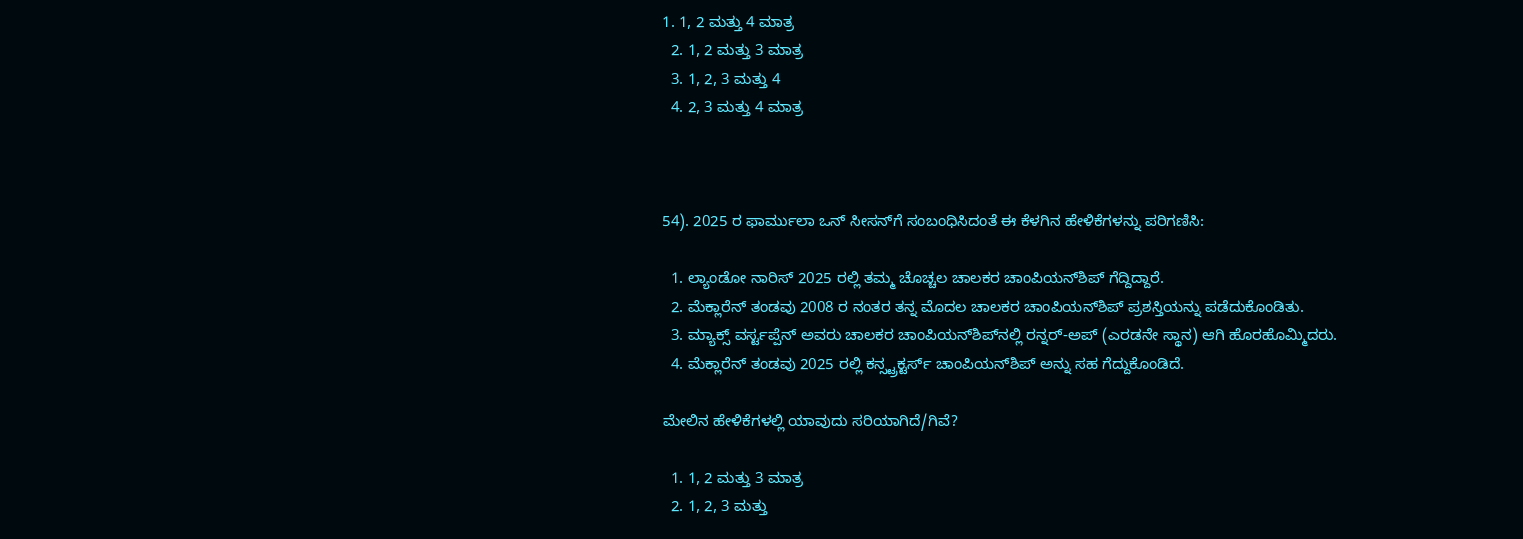1. 1, 2 ಮತ್ತು 4 ಮಾತ್ರ
  2. 1, 2 ಮತ್ತು 3 ಮಾತ್ರ
  3. 1, 2, 3 ಮತ್ತು 4
  4. 2, 3 ಮತ್ತು 4 ಮಾತ್ರ



54). 2025 ರ ಫಾರ್ಮುಲಾ ಒನ್ ಸೀಸನ್‌ಗೆ ಸಂಬಂಧಿಸಿದಂತೆ ಈ ಕೆಳಗಿನ ಹೇಳಿಕೆಗಳನ್ನು ಪರಿಗಣಿಸಿ:

  1. ಲ್ಯಾಂಡೋ ನಾರಿಸ್ 2025 ರಲ್ಲಿ ತಮ್ಮ ಚೊಚ್ಚಲ ಚಾಲಕರ ಚಾಂಪಿಯನ್‌ಶಿಪ್ ಗೆದ್ದಿದ್ದಾರೆ.
  2. ಮೆಕ್ಲಾರೆನ್ ತಂಡವು 2008 ರ ನಂತರ ತನ್ನ ಮೊದಲ ಚಾಲಕರ ಚಾಂಪಿಯನ್‌ಶಿಪ್ ಪ್ರಶಸ್ತಿಯನ್ನು ಪಡೆದುಕೊಂಡಿತು.
  3. ಮ್ಯಾಕ್ಸ್ ವರ್ಸ್ಟಪ್ಪೆನ್ ಅವರು ಚಾಲಕರ ಚಾಂಪಿಯನ್‌ಶಿಪ್‌ನಲ್ಲಿ ರನ್ನರ್-ಅಪ್ (ಎರಡನೇ ಸ್ಥಾನ) ಆಗಿ ಹೊರಹೊಮ್ಮಿದರು.
  4. ಮೆಕ್ಲಾರೆನ್ ತಂಡವು 2025 ರಲ್ಲಿ ಕನ್ಸ್ಟ್ರಕ್ಟರ್ಸ್ ಚಾಂಪಿಯನ್‌ಶಿಪ್ ಅನ್ನು ಸಹ ಗೆದ್ದುಕೊಂಡಿದೆ.

ಮೇಲಿನ ಹೇಳಿಕೆಗಳಲ್ಲಿ ಯಾವುದು ಸರಿಯಾಗಿದೆ/ಗಿವೆ?

  1. 1, 2 ಮತ್ತು 3 ಮಾತ್ರ
  2. 1, 2, 3 ಮತ್ತು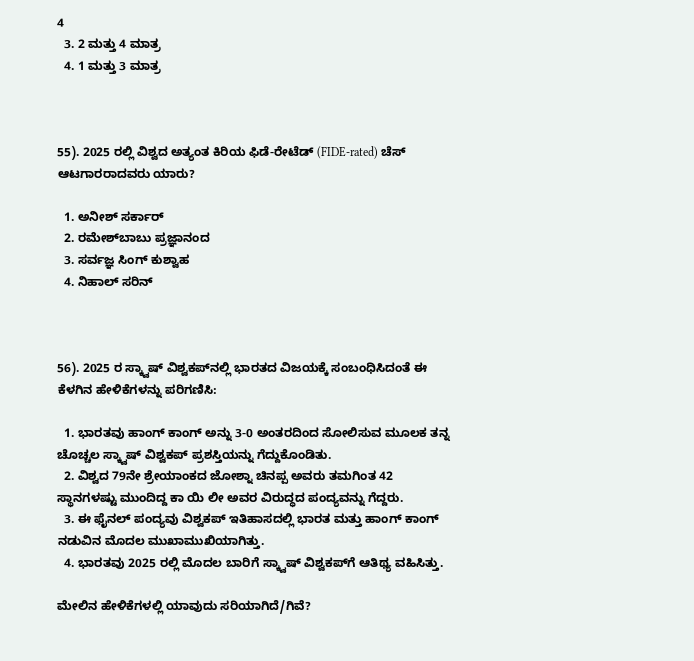4
  3. 2 ಮತ್ತು 4 ಮಾತ್ರ
  4. 1 ಮತ್ತು 3 ಮಾತ್ರ



55). 2025 ರಲ್ಲಿ ವಿಶ್ವದ ಅತ್ಯಂತ ಕಿರಿಯ ಫಿಡೆ-ರೇಟೆಡ್ (FIDE-rated) ಚೆಸ್ ಆಟಗಾರರಾದವರು ಯಾರು?

  1. ಅನೀಶ್ ಸರ್ಕಾರ್
  2. ರಮೇಶ್‌ಬಾಬು ಪ್ರಜ್ಞಾನಂದ
  3. ಸರ್ವಜ್ಞ ಸಿಂಗ್ ಕುಶ್ವಾಹ
  4. ನಿಹಾಲ್ ಸರಿನ್



56). 2025 ರ ಸ್ಕ್ವಾಷ್ ವಿಶ್ವಕಪ್‌ನಲ್ಲಿ ಭಾರತದ ವಿಜಯಕ್ಕೆ ಸಂಬಂಧಿಸಿದಂತೆ ಈ ಕೆಳಗಿನ ಹೇಳಿಕೆಗಳನ್ನು ಪರಿಗಣಿಸಿ:

  1. ಭಾರತವು ಹಾಂಗ್ ಕಾಂಗ್ ಅನ್ನು 3-0 ಅಂತರದಿಂದ ಸೋಲಿಸುವ ಮೂಲಕ ತನ್ನ ಚೊಚ್ಚಲ ಸ್ಕ್ವಾಷ್ ವಿಶ್ವಕಪ್ ಪ್ರಶಸ್ತಿಯನ್ನು ಗೆದ್ದುಕೊಂಡಿತು.
  2. ವಿಶ್ವದ 79ನೇ ಶ್ರೇಯಾಂಕದ ಜೋಶ್ನಾ ಚಿನಪ್ಪ ಅವರು ತಮಗಿಂತ 42 ಸ್ಥಾನಗಳಷ್ಟು ಮುಂದಿದ್ದ ಕಾ ಯಿ ಲೀ ಅವರ ವಿರುದ್ಧದ ಪಂದ್ಯವನ್ನು ಗೆದ್ದರು.
  3. ಈ ಫೈನಲ್ ಪಂದ್ಯವು ವಿಶ್ವಕಪ್ ಇತಿಹಾಸದಲ್ಲಿ ಭಾರತ ಮತ್ತು ಹಾಂಗ್ ಕಾಂಗ್ ನಡುವಿನ ಮೊದಲ ಮುಖಾಮುಖಿಯಾಗಿತ್ತು.
  4. ಭಾರತವು 2025 ರಲ್ಲಿ ಮೊದಲ ಬಾರಿಗೆ ಸ್ಕ್ವಾಷ್ ವಿಶ್ವಕಪ್‌ಗೆ ಆತಿಥ್ಯ ವಹಿಸಿತ್ತು.

ಮೇಲಿನ ಹೇಳಿಕೆಗಳಲ್ಲಿ ಯಾವುದು ಸರಿಯಾಗಿದೆ/ಗಿವೆ?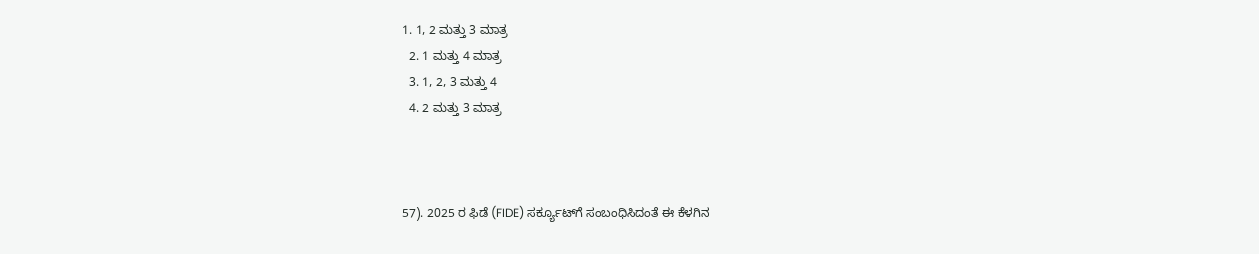1. 1, 2 ಮತ್ತು 3 ಮಾತ್ರ
  2. 1 ಮತ್ತು 4 ಮಾತ್ರ
  3. 1, 2, 3 ಮತ್ತು 4
  4. 2 ಮತ್ತು 3 ಮಾತ್ರ



57). 2025 ರ ಫಿಡೆ (FIDE) ಸರ್ಕ್ಯೂಟ್‌ಗೆ ಸಂಬಂಧಿಸಿದಂತೆ ಈ ಕೆಳಗಿನ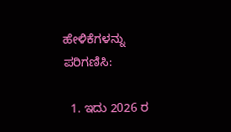ಹೇಳಿಕೆಗಳನ್ನು ಪರಿಗಣಿಸಿ:

  1. ಇದು 2026 ರ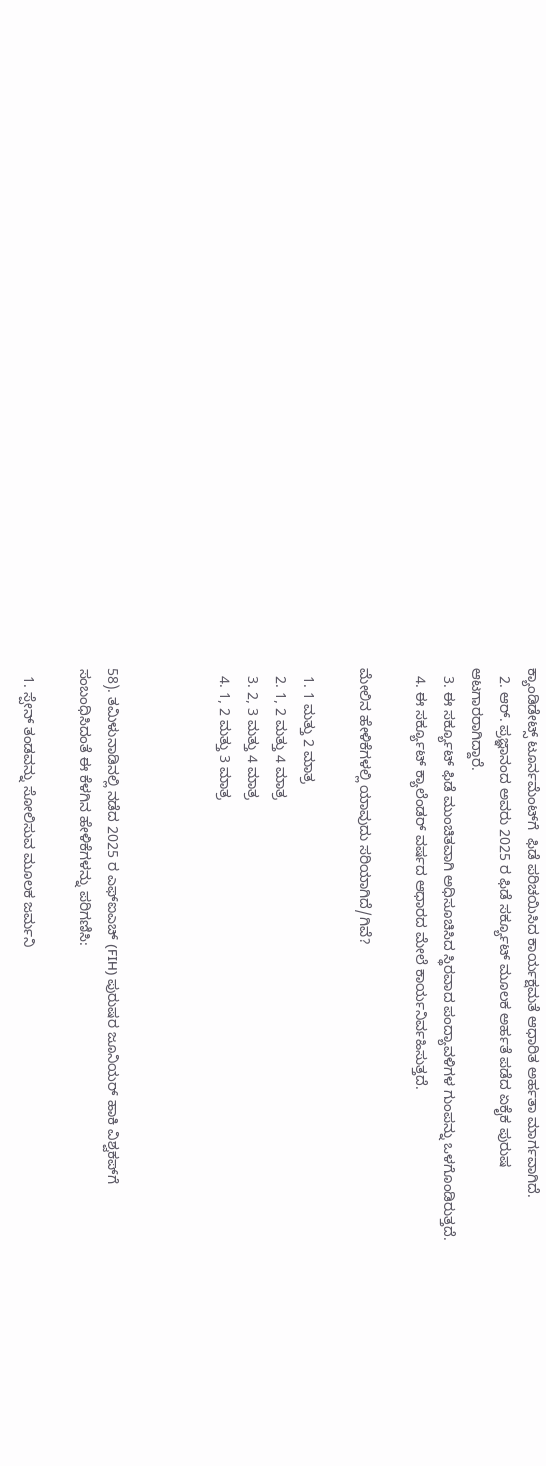ಕ್ಯಾಂಡಿಡೇಟ್ಸ್ ಟೂರ್ನಮೆಂಟ್‌ಗೆ  ಫಿಡೆ ಪರಿಚಯಿಸಿದ ಕಾರ್ಯಕ್ಷಮತೆ ಆಧಾರಿತ ಅರ್ಹತಾ ಮಾರ್ಗವಾಗಿದೆ.
  2. ಆರ್. ಪ್ರಜ್ಞಾನಂದ ಅವರು 2025 ರ ಫಿಡೆ ಸರ್ಕ್ಯೂಟ್ ಮೂಲಕ ಅರ್ಹತೆ ಪಡೆದ ಏಕೈಕ ಪುರುಷ ಆಟಗಾರರಾಗಿದ್ದಾರೆ.
  3. ಈ ಸರ್ಕ್ಯೂಟ್ ಫಿಡೆ ಮುಂಚಿತವಾಗಿ ಅಧಿಸೂಚಿಸಿದ ಸ್ಥಿರವಾದ ಪಂದ್ಯಾವಳಿಗಳ ಗುಂಪನ್ನು ಒಳಗೊಂಡಿರುತ್ತದೆ.
  4. ಈ ಸರ್ಕ್ಯೂಟ್ ಕ್ಯಾಲೆಂಡರ್ ವರ್ಷದ ಆಧಾರದ ಮೇಲೆ ಕಾರ್ಯನಿರ್ವಹಿಸುತ್ತದೆ.

ಮೇಲಿನ ಹೇಳಿಕೆಗಳಲ್ಲಿ ಯಾವುದು ಸರಿಯಾಗಿದೆ/ಗಿವೆ?

  1. 1 ಮತ್ತು 2 ಮಾತ್ರ
  2. 1, 2 ಮತ್ತು 4 ಮಾತ್ರ
  3. 2, 3 ಮತ್ತು 4 ಮಾತ್ರ
  4. 1, 2 ಮತ್ತು 3 ಮಾತ್ರ



58). ತಮಿಳುನಾಡಿನಲ್ಲಿ ನಡೆದ 2025 ರ ಎಫ್‌ಐಎಚ್ (FIH) ಪುರುಷರ ಜೂನಿಯರ್ ಹಾಕಿ ವಿಶ್ವಕಪ್‌ಗೆ ಸಂಬಂಧಿಸಿದಂತೆ ಈ ಕೆಳಗಿನ ಹೇಳಿಕೆಗಳನ್ನು ಪರಿಗಣಿಸಿ:

  1. ಸ್ಪೇನ್ ತಂಡವನ್ನು ಸೋಲಿಸುವ ಮೂಲಕ ಜರ್ಮನಿ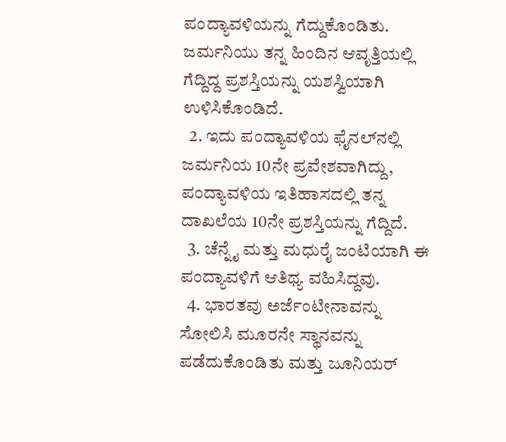ಪಂದ್ಯಾವಳಿಯನ್ನು ಗೆದ್ದುಕೊಂಡಿತು. ಜರ್ಮನಿಯು ತನ್ನ ಹಿಂದಿನ ಆವೃತ್ತಿಯಲ್ಲಿ ಗೆದ್ದಿದ್ದ ಪ್ರಶಸ್ತಿಯನ್ನು ಯಶಸ್ವಿಯಾಗಿ ಉಳಿಸಿಕೊಂಡಿದೆ.
  2. ಇದು ಪಂದ್ಯಾವಳಿಯ ಫೈನಲ್‌ನಲ್ಲಿ ಜರ್ಮನಿಯ 10ನೇ ಪ್ರವೇಶವಾಗಿದ್ದು, ಪಂದ್ಯಾವಳಿಯ ಇತಿಹಾಸದಲ್ಲಿ ತನ್ನ ದಾಖಲೆಯ 10ನೇ ಪ್ರಶಸ್ತಿಯನ್ನು ಗೆದ್ದಿದೆ.
  3. ಚೆನ್ನೈ ಮತ್ತು ಮಧುರೈ ಜಂಟಿಯಾಗಿ ಈ ಪಂದ್ಯಾವಳಿಗೆ ಆತಿಥ್ಯ ವಹಿಸಿದ್ದವು.
  4. ಭಾರತವು ಅರ್ಜೆಂಟೀನಾವನ್ನು ಸೋಲಿಸಿ ಮೂರನೇ ಸ್ಥಾನವನ್ನು ಪಡೆದುಕೊಂಡಿತು ಮತ್ತು ಜೂನಿಯರ್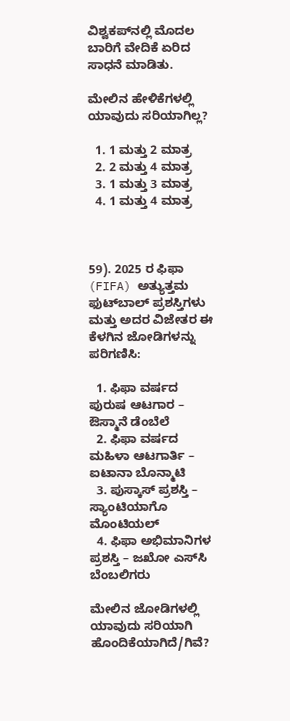ವಿಶ್ವಕಪ್‌ನಲ್ಲಿ ಮೊದಲ ಬಾರಿಗೆ ವೇದಿಕೆ ಏರಿದ ಸಾಧನೆ ಮಾಡಿತು.

ಮೇಲಿನ ಹೇಳಿಕೆಗಳಲ್ಲಿ ಯಾವುದು ಸರಿಯಾಗಿಲ್ಲ?

  1. 1 ಮತ್ತು 2 ಮಾತ್ರ
  2. 2 ಮತ್ತು 4 ಮಾತ್ರ
  3. 1 ಮತ್ತು 3 ಮಾತ್ರ
  4. 1 ಮತ್ತು 4 ಮಾತ್ರ



59). 2025 ರ ಫಿಫಾ (FIFA) ಅತ್ಯುತ್ತಮ ಫುಟ್‌ಬಾಲ್ ಪ್ರಶಸ್ತಿಗಳು ಮತ್ತು ಅದರ ವಿಜೇತರ ಈ ಕೆಳಗಿನ ಜೋಡಿಗಳನ್ನು ಪರಿಗಣಿಸಿ:

  1. ಫಿಫಾ ವರ್ಷದ ಪುರುಷ ಆಟಗಾರ – ಔಸ್ಮಾನೆ ಡೆಂಬೆಲೆ
  2. ಫಿಫಾ ವರ್ಷದ ಮಹಿಳಾ ಆಟಗಾರ್ತಿ – ಐಟಾನಾ ಬೊನ್ಮಾಟಿ
  3. ಪುಸ್ಕಾಸ್ ಪ್ರಶಸ್ತಿ – ಸ್ಯಾಂಟಿಯಾಗೊ ಮೊಂಟಿಯಲ್
  4. ಫಿಫಾ ಅಭಿಮಾನಿಗಳ ಪ್ರಶಸ್ತಿ – ಜಖೋ ಎಸ್‌ಸಿ ಬೆಂಬಲಿಗರು

ಮೇಲಿನ ಜೋಡಿಗಳಲ್ಲಿ ಯಾವುದು ಸರಿಯಾಗಿ ಹೊಂದಿಕೆಯಾಗಿದೆ/ಗಿವೆ?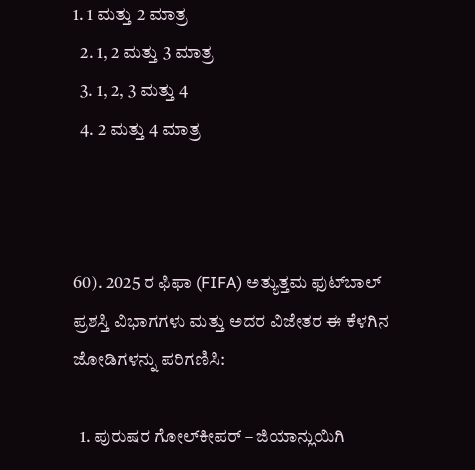1. 1 ಮತ್ತು 2 ಮಾತ್ರ
  2. 1, 2 ಮತ್ತು 3 ಮಾತ್ರ
  3. 1, 2, 3 ಮತ್ತು 4
  4. 2 ಮತ್ತು 4 ಮಾತ್ರ



60). 2025 ರ ಫಿಫಾ (FIFA) ಅತ್ಯುತ್ತಮ ಫುಟ್‌ಬಾಲ್ ಪ್ರಶಸ್ತಿ ವಿಭಾಗಗಳು ಮತ್ತು ಅದರ ವಿಜೇತರ ಈ ಕೆಳಗಿನ ಜೋಡಿಗಳನ್ನು ಪರಿಗಣಿಸಿ:

  1. ಪುರುಷರ ಗೋಲ್‌ಕೀಪರ್ – ಜಿಯಾನ್ಲುಯಿಗಿ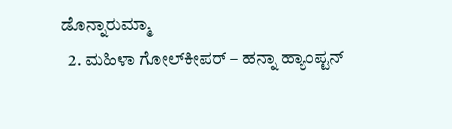ಡೊನ್ನಾರುಮ್ಮಾ
  2. ಮಹಿಳಾ ಗೋಲ್‌ಕೀಪರ್ – ಹನ್ನಾ ಹ್ಯಾಂಪ್ಟನ್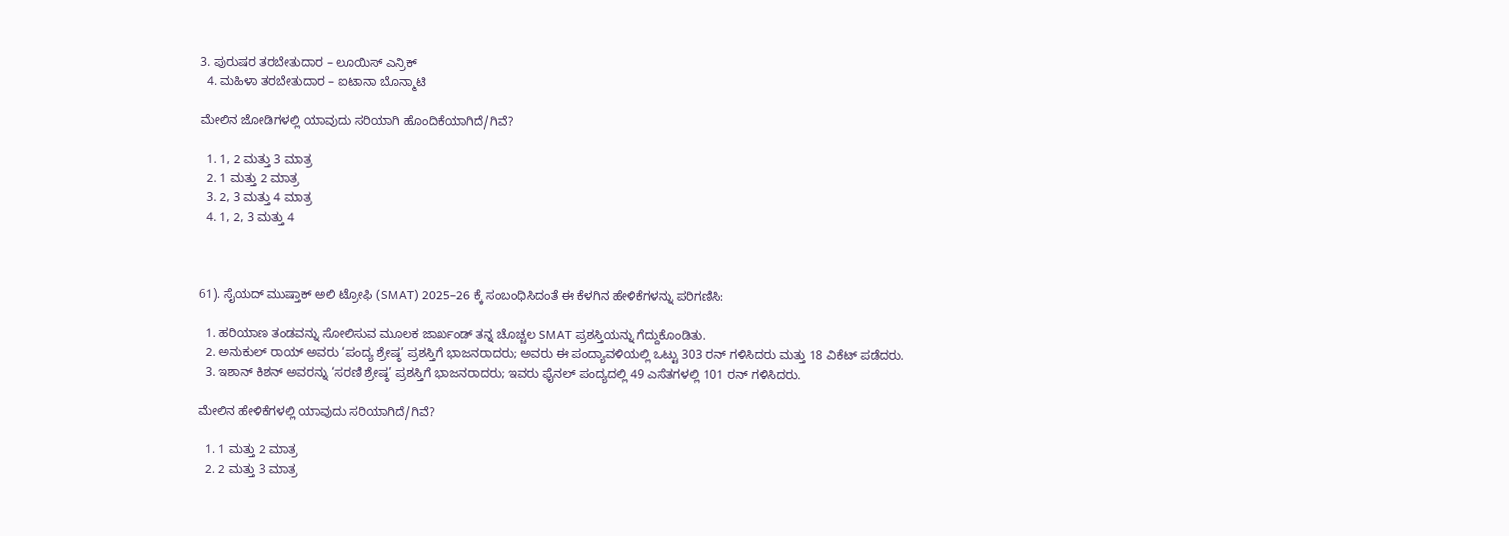3. ಪುರುಷರ ತರಬೇತುದಾರ – ಲೂಯಿಸ್ ಎನ್ರಿಕ್
  4. ಮಹಿಳಾ ತರಬೇತುದಾರ – ಐಟಾನಾ ಬೊನ್ಮಾಟಿ

ಮೇಲಿನ ಜೋಡಿಗಳಲ್ಲಿ ಯಾವುದು ಸರಿಯಾಗಿ ಹೊಂದಿಕೆಯಾಗಿದೆ/ಗಿವೆ?

  1. 1, 2 ಮತ್ತು 3 ಮಾತ್ರ
  2. 1 ಮತ್ತು 2 ಮಾತ್ರ
  3. 2, 3 ಮತ್ತು 4 ಮಾತ್ರ
  4. 1, 2, 3 ಮತ್ತು 4



61). ಸೈಯದ್ ಮುಷ್ತಾಕ್ ಅಲಿ ಟ್ರೋಫಿ (SMAT) 2025–26 ಕ್ಕೆ ಸಂಬಂಧಿಸಿದಂತೆ ಈ ಕೆಳಗಿನ ಹೇಳಿಕೆಗಳನ್ನು ಪರಿಗಣಿಸಿ:

  1. ಹರಿಯಾಣ ತಂಡವನ್ನು ಸೋಲಿಸುವ ಮೂಲಕ ಜಾರ್ಖಂಡ್ ತನ್ನ ಚೊಚ್ಚಲ SMAT ಪ್ರಶಸ್ತಿಯನ್ನು ಗೆದ್ದುಕೊಂಡಿತು.
  2. ಅನುಕುಲ್ ರಾಯ್ ಅವರು ‘ಪಂದ್ಯ ಶ್ರೇಷ್ಠ’ ಪ್ರಶಸ್ತಿಗೆ ಭಾಜನರಾದರು; ಅವರು ಈ ಪಂದ್ಯಾವಳಿಯಲ್ಲಿ ಒಟ್ಟು 303 ರನ್ ಗಳಿಸಿದರು ಮತ್ತು 18 ವಿಕೆಟ್ ಪಡೆದರು.
  3. ಇಶಾನ್ ಕಿಶನ್ ಅವರನ್ನು ‘ಸರಣಿ ಶ್ರೇಷ್ಠ’ ಪ್ರಶಸ್ತಿಗೆ ಭಾಜನರಾದರು; ಇವರು ಫೈನಲ್ ಪಂದ್ಯದಲ್ಲಿ 49 ಎಸೆತಗಳಲ್ಲಿ 101 ರನ್ ಗಳಿಸಿದರು.

ಮೇಲಿನ ಹೇಳಿಕೆಗಳಲ್ಲಿ ಯಾವುದು ಸರಿಯಾಗಿದೆ/ಗಿವೆ?

  1. 1 ಮತ್ತು 2 ಮಾತ್ರ
  2. 2 ಮತ್ತು 3 ಮಾತ್ರ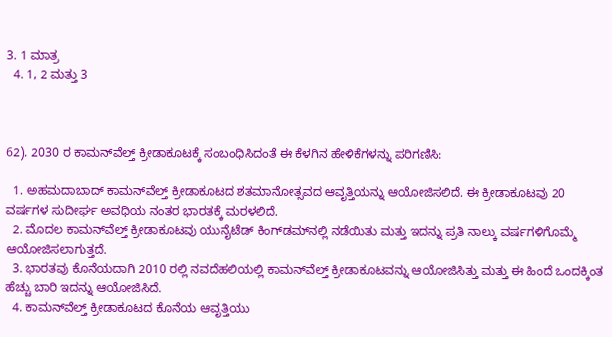3. 1 ಮಾತ್ರ
  4. 1, 2 ಮತ್ತು 3



62). 2030 ರ ಕಾಮನ್‌ವೆಲ್ತ್ ಕ್ರೀಡಾಕೂಟಕ್ಕೆ ಸಂಬಂಧಿಸಿದಂತೆ ಈ ಕೆಳಗಿನ ಹೇಳಿಕೆಗಳನ್ನು ಪರಿಗಣಿಸಿ:

  1. ಅಹಮದಾಬಾದ್ ಕಾಮನ್‌ವೆಲ್ತ್ ಕ್ರೀಡಾಕೂಟದ ಶತಮಾನೋತ್ಸವದ ಆವೃತ್ತಿಯನ್ನು ಆಯೋಜಿಸಲಿದೆ. ಈ ಕ್ರೀಡಾಕೂಟವು 20 ವರ್ಷಗಳ ಸುದೀರ್ಘ ಅವಧಿಯ ನಂತರ ಭಾರತಕ್ಕೆ ಮರಳಲಿದೆ.
  2. ಮೊದಲ ಕಾಮನ್‌ವೆಲ್ತ್ ಕ್ರೀಡಾಕೂಟವು ಯುನೈಟೆಡ್ ಕಿಂಗ್‌ಡಮ್‌ನಲ್ಲಿ ನಡೆಯಿತು ಮತ್ತು ಇದನ್ನು ಪ್ರತಿ ನಾಲ್ಕು ವರ್ಷಗಳಿಗೊಮ್ಮೆ ಆಯೋಜಿಸಲಾಗುತ್ತದೆ.
  3. ಭಾರತವು ಕೊನೆಯದಾಗಿ 2010 ರಲ್ಲಿ ನವದೆಹಲಿಯಲ್ಲಿ ಕಾಮನ್‌ವೆಲ್ತ್ ಕ್ರೀಡಾಕೂಟವನ್ನು ಆಯೋಜಿಸಿತ್ತು ಮತ್ತು ಈ ಹಿಂದೆ ಒಂದಕ್ಕಿಂತ ಹೆಚ್ಚು ಬಾರಿ ಇದನ್ನು ಆಯೋಜಿಸಿದೆ.
  4. ಕಾಮನ್‌ವೆಲ್ತ್ ಕ್ರೀಡಾಕೂಟದ ಕೊನೆಯ ಆವೃತ್ತಿಯು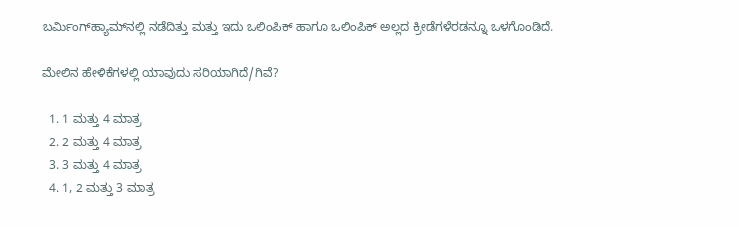ಬರ್ಮಿಂಗ್‌ಹ್ಯಾಮ್‌ನಲ್ಲಿ ನಡೆದಿತ್ತು ಮತ್ತು ಇದು ಒಲಿಂಪಿಕ್ ಹಾಗೂ ಒಲಿಂಪಿಕ್ ಅಲ್ಲದ ಕ್ರೀಡೆಗಳೆರಡನ್ನೂ ಒಳಗೊಂಡಿದೆ.

ಮೇಲಿನ ಹೇಳಿಕೆಗಳಲ್ಲಿ ಯಾವುದು ಸರಿಯಾಗಿದೆ/ಗಿವೆ?

  1. 1 ಮತ್ತು 4 ಮಾತ್ರ
  2. 2 ಮತ್ತು 4 ಮಾತ್ರ
  3. 3 ಮತ್ತು 4 ಮಾತ್ರ
  4. 1, 2 ಮತ್ತು 3 ಮಾತ್ರ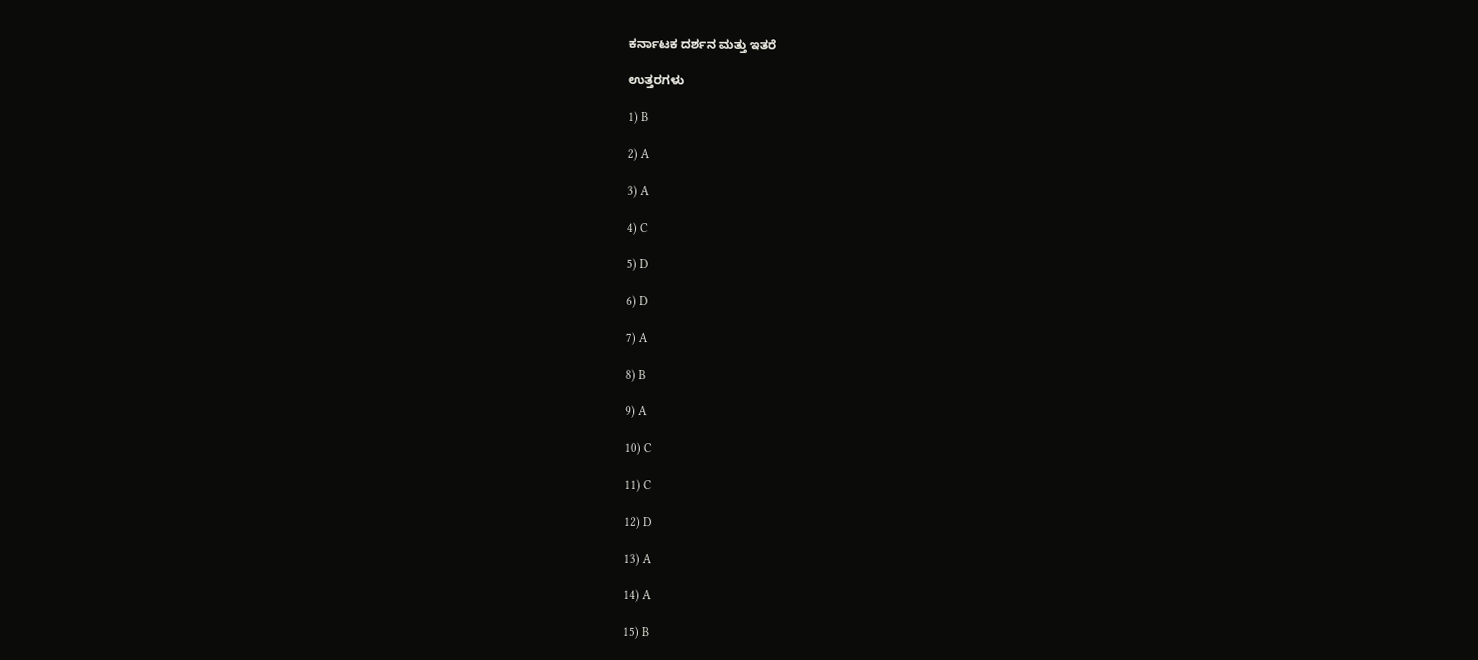ಕರ್ನಾಟಕ ದರ್ಶನ ಮತ್ತು ಇತರೆ

ಉತ್ತರಗಳು

1) B

2) A

3) A

4) C

5) D

6) D

7) A

8) B

9) A

10) C

11) C

12) D

13) A

14) A

15) B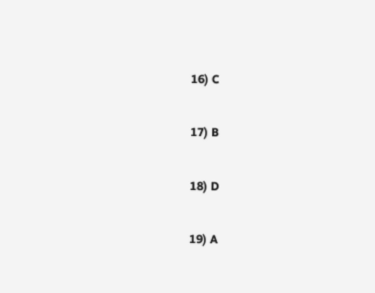16) C

17) B

18) D

19) A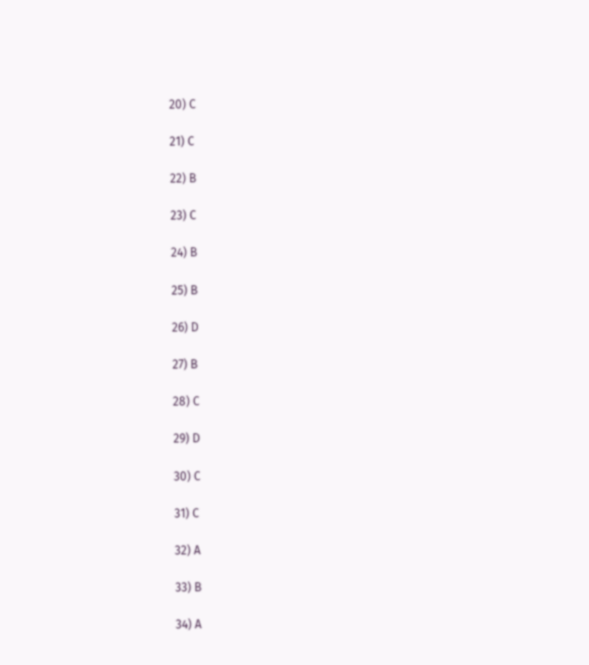20) C

21) C

22) B

23) C

24) B

25) B

26) D

27) B

28) C

29) D

30) C

31) C

32) A

33) B

34) A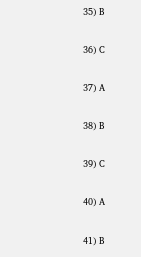35) B

36) C

37) A

38) B

39) C

40) A

41) B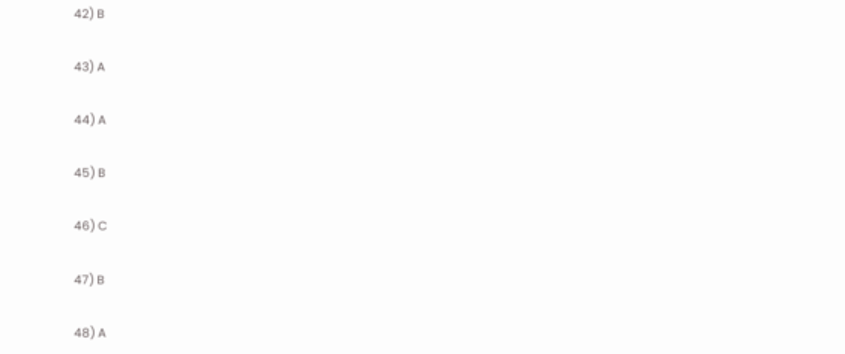42) B

43) A

44) A

45) B

46) C

47) B

48) A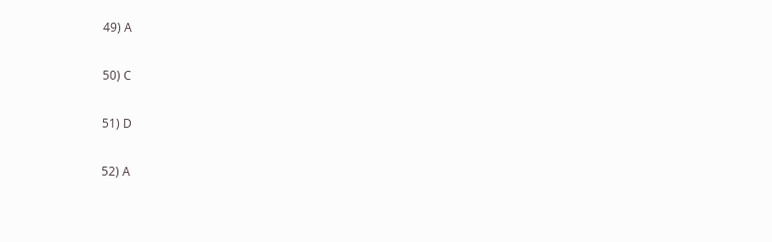49) A

50) C

51) D

52) A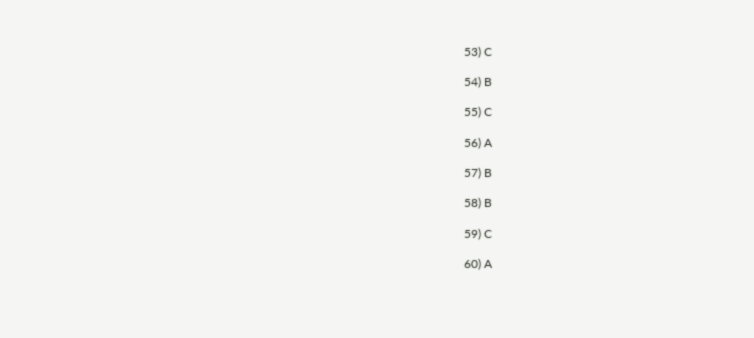53) C

54) B

55) C

56) A

57) B

58) B

59) C

60) A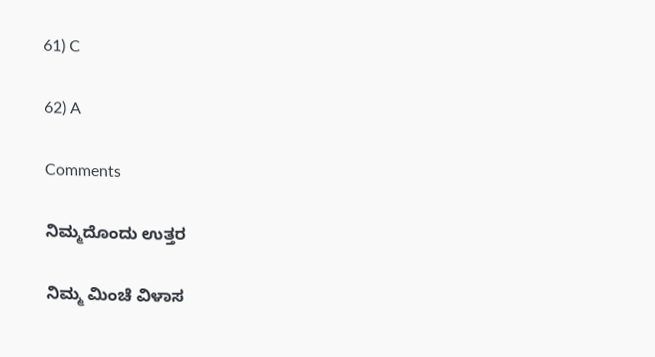61) C

62) A

Comments

ನಿಮ್ಮದೊಂದು ಉತ್ತರ

ನಿಮ್ಮ ಮಿಂಚೆ ವಿಳಾಸ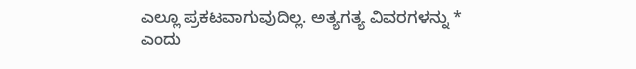ಎಲ್ಲೂ ಪ್ರಕಟವಾಗುವುದಿಲ್ಲ. ಅತ್ಯಗತ್ಯ ವಿವರಗಳನ್ನು * ಎಂದು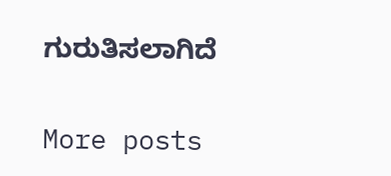ಗುರುತಿಸಲಾಗಿದೆ

More posts